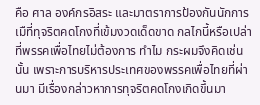คือ ศาล องค์กรอิสระ และมาตราการป้องกันนักการเมืที่ทุจริตคดโกงที่เข้มงวดเด็ดขาด กลไกนี้หรือเปล่าที่พรรคเพื่อไทยไม่ต้องการ ทำไม กระผมจึงคิดเช่นนั้น เพราะการบริหารประเทศของพรรคเพื่อไทยที่ผ่านมา มีเรื่องกล่าวหาการทุจริตคดโกงเกิดขึ้นมา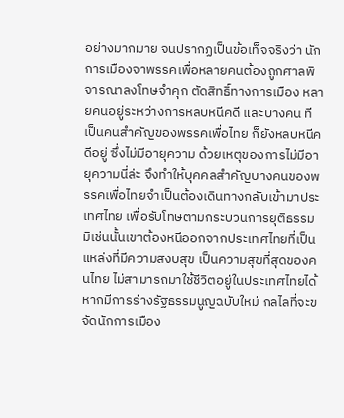อย่างมากมาย จนปรากฏเป็นข้อเท็จจริงว่า นักการเมืองจาพรรคเพื่อหลายคนต้องถูกศาลพิจารณาลงโทษจำคุก ตัดสิทธิ์ทางการเมือง หลายคนอยู่ระหว่างการหลบหนีคดี และบางคน ทีเป็นคนสำคัญของพรรคเพื่อไทย ก็ยังหลบหนีคดีอยู่ ซึ่งไม่มีอายุความ ด้วยเหตุของการไม่มีอายุความนี่ล่ะ จึงทำให้บุคคลสำคัญบางคนของพรรคเพื่อไทยจำเป็นต้องเดินทางกลับเข้ามาประเทศไทย เพื่อรับโทษตามกระบวนการยุติธรรม มิเช่นนั้นเขาต้องหนีออกจากประเทศไทยที่เป็นแหล่งที่มีความสงบสุข เป็นความสุขที่สุดของคนไทย ไม่สามารถมาใช้ชีวิตอยู่ในประเทศไทยได้ หากมีการร่างรัฐธรรมนูญฉบับใหม่ กลไลที่จะขจัดนักการเมือง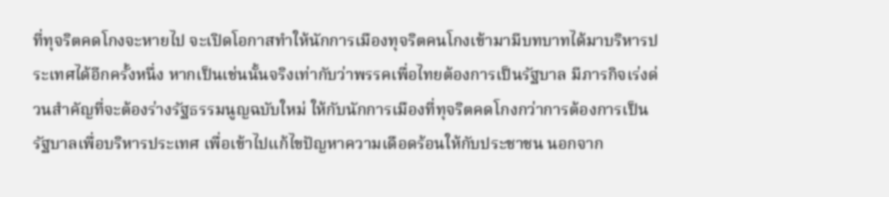ที่ทุจริตคดโกงจะหายไป จะเปิดโอกาสทำให้นักการเมืองทุจริตคนโกงเข้ามามีบทบาทได้มาบริหารประเทศได้อีกครั้งหนึ่ง หากเป็นเช่นนั้นจริงเท่ากับว่าพรรคเพื่อไทยต้องการเป็นรัฐบาล มีภารกิจเร่งด่วนสำคัญที่จะต้องร่างรัฐธรรมนูญฉบับใหม่ ให้กับนักการเมืองที่ทุจริตคดโกงกว่าการต้องการเป็นรัฐบาลเพื่อบริหารประเทศ เพื่อเข้าไปแก้ไขปัญหาความเดือดร้อนให้กับประชาชน นอกจาก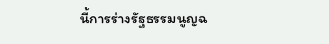นี้การร่างรัฐธรรมนูญฉ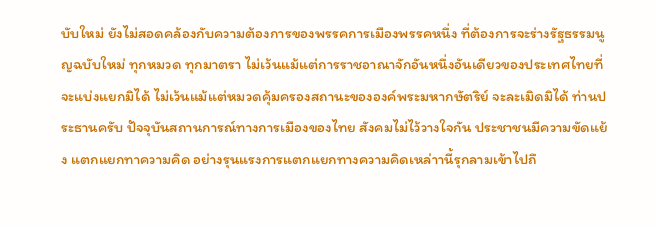บับใหม่ ยังไม่สอดคล้องกับความต้องการของพรรคการเมืองพรรคหนึ่ง ที่ต้องการจะร่างรัฐธรรมนูญฉบับใหม่ ทุกหมวด ทุกมาตรา ไม่เว้นแม้แต่การราชอาณาจักอันหนึ่งอันเดียวของประเทศไทยที่จะแบ่งแยกมิได้ ไม่เว้นแม้แต่หมวดคุ้มครองสถานะขององค์พระมหากษัตริย์ จะละเมิดมิได้ ท่านประธานครับ ปัจจุบันสถานการณ์ทางการเมืองของไทย สังคมไม่ไว้วางใจกัน ประชาชนมีความขัดแย้ง แตกแยกทาความคิด อย่างรุนแรงการแตกแยกทางความคิดเหล่าานี้รุกลามเข้าไปถึ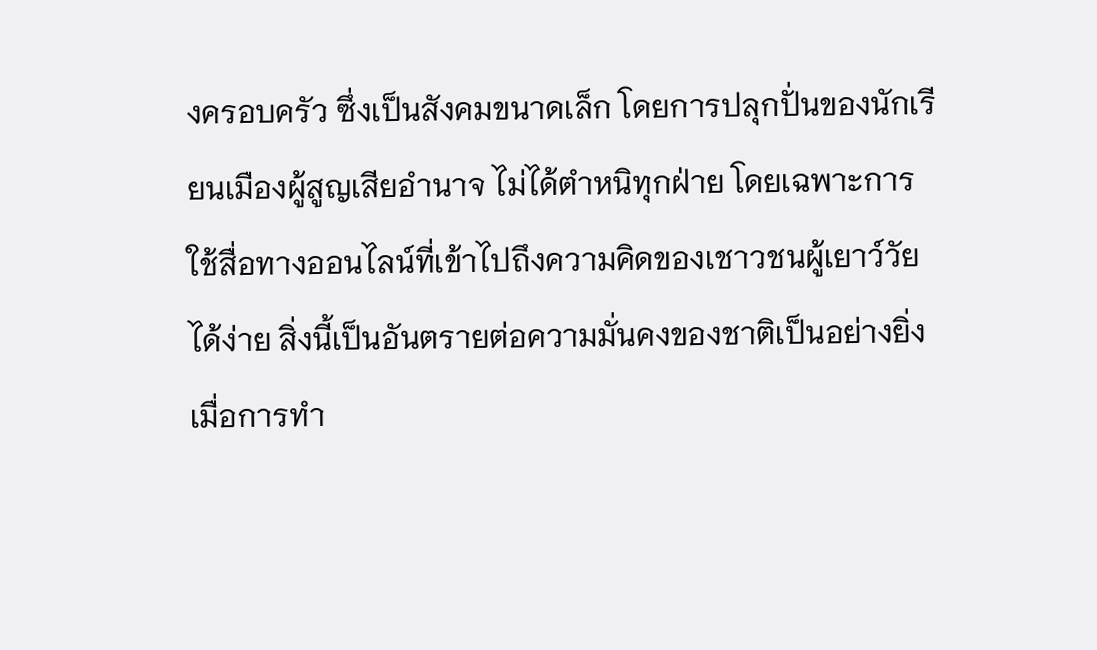งครอบครัว ซึ่งเป็นสังคมขนาดเล็ก โดยการปลุกปั่นของนักเรียนเมืองผู้สูญเสียอำนาจ ไม่ได้ตำหนิทุกฝ่าย โดยเฉพาะการใช้สื่อทางออนไลน์ที่เข้าไปถึงความคิดของเชาวชนผู้เยาว์วัยได้ง่าย สิ่งนี้เป็นอันตรายต่อความมั่นคงของชาติเป็นอย่างยิ่ง เมื่อการทำ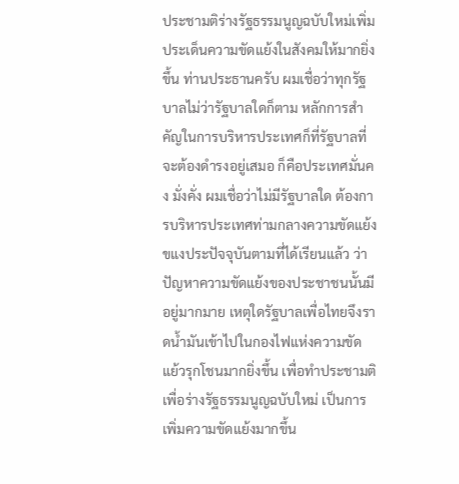ประชามติร่างรัฐธรรมนูญฉบับใหม่เพิ่มประเด็นความขัดแย้งในสังคมให้มากยิ่งขึ้น ท่านประธานครับ ผมเชื่อว่าทุกรัฐบาลไม่ว่ารัฐบาลใดก็ตาม หลักการสำคัญในการบริหารประเทศก็ที่รัฐบาลที่จะต้องดำรงอยู่เสมอ ก็คือประเทศมั่นคง มั่งคั่ง ผมเชื่อว่าไม่มีรัฐบาลใด ต้องการบริหารประเทศท่ามกลางความขัดแย้งขแงประปัจจุบันตามที่ได้เรียนแล้ว ว่าปัญหาความขัดแย้งของประชาชนนั้นมีอยู่มากมาย เหตุใดรัฐบาลเพื่อไทยจึงราดน้ำมันเข้าไปในกองไฟแห่งความขัดแย้วรุกโชนมากยิ่งขึ้น เพื่อทำประชามติเพื่อร่างรัฐธรรมนูญฉบับใหม่ เป็นการเพิ่มความขัดแย้งมากขึ้น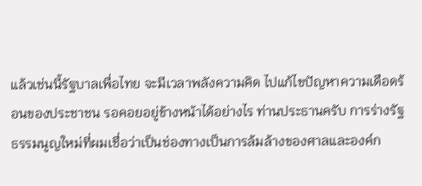แล้วเช่นนี้รัฐบาลเพื่อไทย จะมีเวลาพลังความคิด ไปแก้ไขปัญหาความเดือดร้อนของประชาชน รอคอยอยู่ข้างหน้าได้อย่างไร ท่านประธานครับ การร่างรัฐธรรมนูญใหม่ที่ผมเชื่อว่าเป็นช่องทางเป็นการล้มล้างของศาลและองค์ก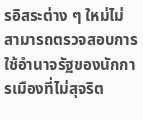รอิสระต่าง ๆ ใหม่ไม่สามารถตรวจสอบการใช้อำนาจรัฐของนักการเมืองที่ไม่สุจริต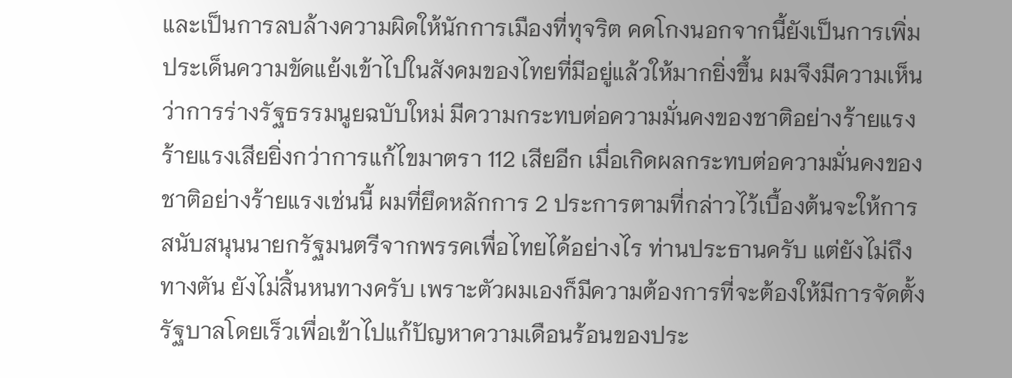และเป็นการลบล้างความผิดให้นักการเมืองที่ทุจริต คดโกงนอกจากนี้ยังเป็นการเพิ่มประเด็นความขัดแย้งเข้าไปในสังคมของไทยที่มีอยู่แล้วให้มากยิ่งขึ้น ผมจึงมีความเห็นว่าการร่างรัฐธรรมนูยฉบับใหม่ มีความกระทบต่อความมั่นคงของชาติอย่างร้ายแรง ร้ายแรงเสียยิ่งกว่าการแก้ไขมาตรา 112 เสียอีก เมื่อเกิดผลกระทบต่อความมั่นคงของชาติอย่างร้ายแรงเช่นนี้ ผมที่ยึดหลักการ 2 ประการตามที่กล่าวไว้เบื้องต้นจะให้การสนับสนุนนายกรัฐมนตรีจากพรรคเพื่อไทยได้อย่างไร ท่านประธานครับ แต่ยังไม่ถึงทางตัน ยังไม่สิ้นหนทางครับ เพราะตัวผมเองก็มีความต้องการที่จะต้องให้มีการจัดตั้งรัฐบาลโดยเร็วเพื่อเข้าไปแก้ปัญหาความเดือนร้อนของประ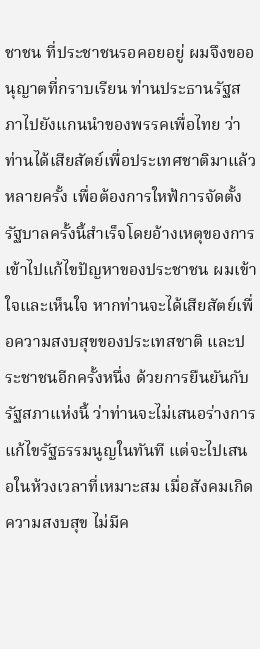ชาชน ที่ประชาชนรอคอยอยู่ ผมจึงขออนุญาตที่กราบเรียน ท่านประธานรัฐสภาไปยังแกนนำของพรรคเพื่อไทย ว่าท่านได้เสียสัตย์เพื่อประเทศชาติมาแล้วหลายครั้ง เพื่อต้องการใหฟ้การจัดตั้งรัฐบาลครั้งนี้สำเร็จโดยอ้างเหตุของการเข้าไปแก้ไขปัญหาของประชาชน ผมเข้าใจและเห็นใจ หากท่านจะได้เสียสัตย์เพื่อความสงบสุขของประเทสชาติ และประชาชนอีกครั้งหนึ่ง ด้วยการยืนยันกับรัฐสภาแห่งนี้ ว่าท่านจะไม่เสนอร่างการแก้ไขรัฐธรรมนูญในทันที แต่จะไปเสนอในห้วงเวลาที่เหมาะสม เมื่อสังคมเกิดความสงบสุข ไม่มีค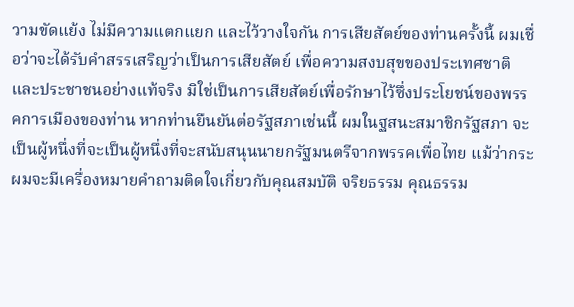วามขัดแย้ง ไม่มีความแตกแยก และไว้วางใจกัน การเสียสัตย์ของท่านครั้งนี้ ผมเชื่อว่าจะได้รับคำสรรเสริญว่าเป็นการเสียสัตย์ เพื่อความสงบสุขของประเทศชาติและประชาชนอย่างแท้จริง มิใช่เป็นการเสียสัตย์เพื่อรักษาไว้ซึ่งประโยชน์ของพรรคการเมืองของท่าน หากท่านยืนยันต่อรัฐสภาเช่นนี้ ผมในฐสนะสมาชิกรัฐสภา จะเป็นผู้หนึ่งที่จะเป็นผู้หนึ่งที่จะสนับสนุนนายกรัฐมนตรีจากพรรคเพื่อไทย แม้ว่ากระผมจะมีเครื่องหมายคำถามติดใจเกี่ยวกับคุณสมบัติ จริยธรรม คุณธรรม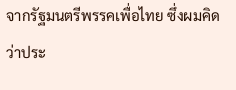จากรัฐมนตรีพรรคเพื่อไทย ซึ่งผมคิดว่าประ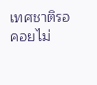เทศชาติรอคอยไม่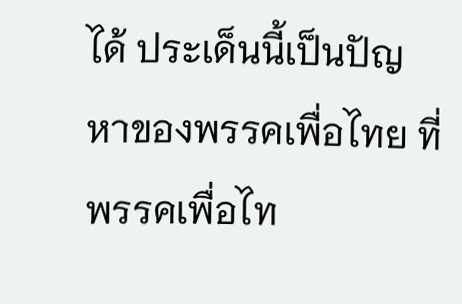ได้ ประเด็นนี้เป็นปัญหาของพรรคเพื่อไทย ที่พรรคเพื่อไท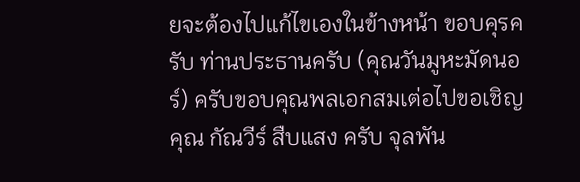ยจะต้องไปแก้ไขเองในข้างหน้า ขอบคุรครับ ท่านประธานครับ (คุณวันมูหะมัดนอร์) ครับขอบคุณพลเอกสมเต่อไปขอเชิญคุณ กัณวีร์ สืบแสง ครับ จุลพัน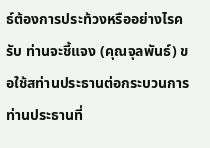ธ์ต้องการประท้วงหรืออย่างไรครับ ท่านจะชี้แจง (คุณจุลพันธ์) ขอใช้สท่านประธานต่อกระบวนการ ท่านประธานที่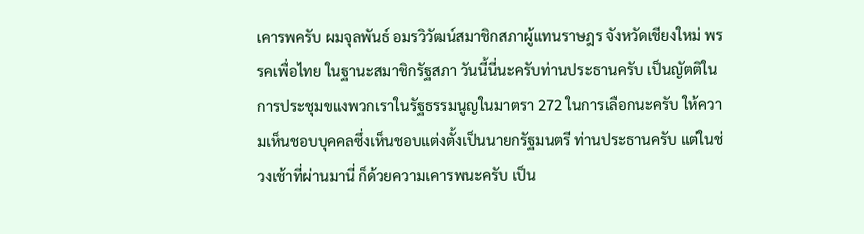เคารพครับ ผมจุลพันธ์ อมรวิวัฒน์สมาชิกสภาผู้แทนราษฎร จังหวัดเชียงใหม่ พรรคเพื่อไทย ในฐานะสมาชิกรัฐสภา วันนี้นี่นะครับท่านประธานครับ เป็นญัตติในการประชุมขแงพวกเราในรัฐธรรมนูญในมาตรา 272 ในการเลือกนะครับ ให้ความเห็นชอบบุคคลซึ่งเห็นชอบแต่งตั้งเป็นนายกรัฐมนตรี ท่านประธานครับ แต่ในช่วงเช้าที่ผ่านมานี่ ก็ด้วยความเคารพนะครับ เป็น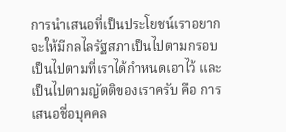การนำเสนอที่เป็นประโยชน์เราอยากจะให้มีกลไลรัฐสภาเป็นไปตามกรอบเป็นไปตามที่เราได้กำหนดเอาไว้ และเป็นไปตามญัตติของเราครับ คือ การเสนอชื่อบุคคล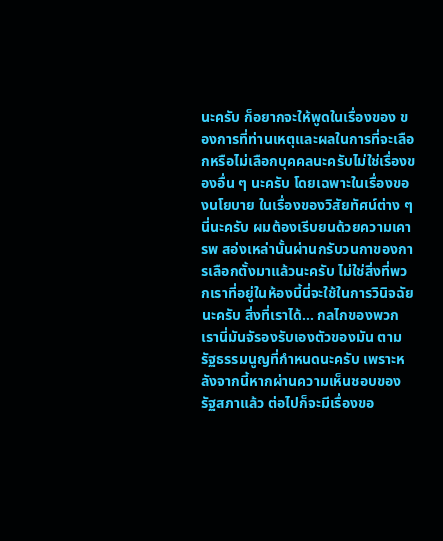นะครับ ก็อยากจะให้พูดในเรื่องของ ของการที่ท่านเหตุและผลในการที่จะเลือกหรือไม่เลือกบุคคลนะครับไม่ใช่เรื่องของอื่น ๆ นะครับ โดยเฉพาะในเรื่องของนโยบาย ในเรื่องของวิสัยทัศน์ต่าง ๆ นี่นะครับ ผมต้องเรีบยนด้วยความเคารพ สอ่งเหล่านั้นผ่านกรับวนกาของการเลือกตั้งมาแล้วนะครับ ไม่ใช่สิ่งที่พวกเราที่อยู่ในห้องนี้นี่จะใช้ในการวินิจฉัยนะครับ สิ่งที่เราได้... กลไกของพวกเรานี่มันจัรองรับเองตัวของมัน ตามรัฐธรรมนูญที่กำหนดนะครับ เพราะหลังจากนี้หากผ่านความเห็นชอบของรัฐสภาแล้ว ต่อไปก็จะมีเรื่องขอ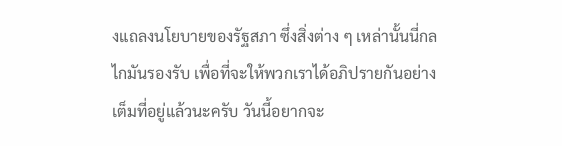งแถลงนโยบายของรัฐสภา ซึ่งสิ่งต่าง ๆ เหล่านั้นนี่กลไกมันรองรับ เพื่อที่จะให้พวกเราได้อภิปรายกันอย่างเต็มที่อยู่แล้วนะครับ วันนี้อยากจะ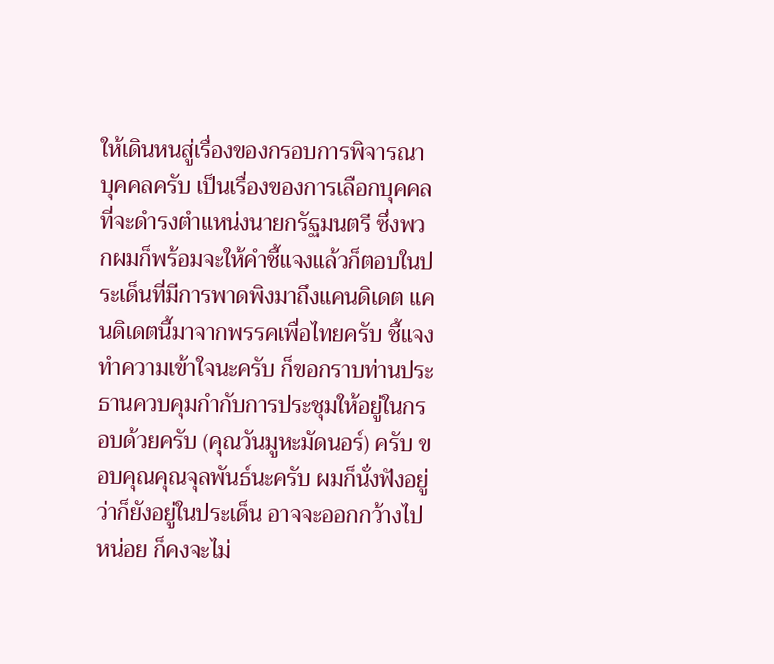ให้เดินหนสู่เรื่องของกรอบการพิจารณาบุคคลครับ เป็นเรื่องของการเลือกบุคคลที่จะดำรงตำแหน่งนายกรัฐมนตรี ซึ่งพวกผมก็พร้อมจะให้คำชี้แจงแล้วก็ตอบในประเด็นที่มีการพาดพิงมาถึงแคนดิเดต แคนดิเดตนี้มาจากพรรคเพื่อไทยครับ ชี้แจงทำความเข้าใจนะครับ ก็ขอกราบท่านประธานควบคุมกำกับการประชุมให้อยู่ในกรอบด้วยครับ (คุณวันมูหะมัดนอร์) ครับ ขอบคุณคุณจุลพันธ์นะครับ ผมก็นั่งฟังอยู่ว่าก็ยังอยู่ในประเด็น อาจจะออกกว้างไปหน่อย ก็คงจะไม่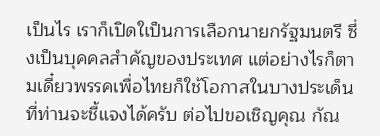เป็นไร เราก็เปิดใเป็นการเลือกนายกรัฐมนตรี ซึ่งเป็นบุคคลสำคัญของประเทศ แต่อย่างไรก็ตามเดี๋ยวพรรคเพื่อไทยก็ใช้โอกาสในบางประเด็น ที่ท่านจะชี้แจงได้ครับ ต่อไปขอเชิญคุณ กัณ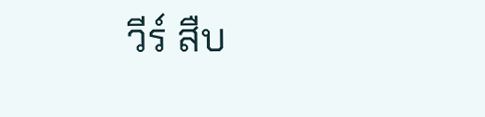วีร์ สืบ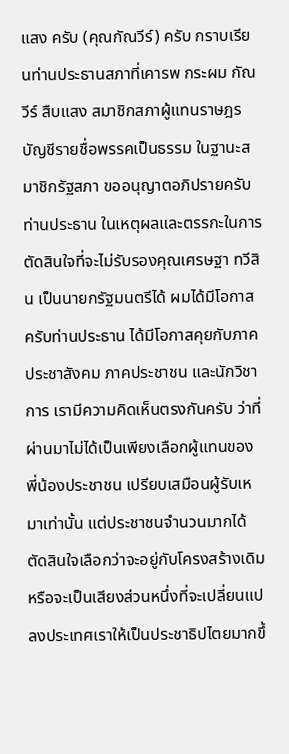แสง ครับ (คุณกัณวีร์) ครับ กราบเรียนท่านประธานสภาที่เคารพ กระผม กัณวีร์ สืบแสง สมาชิกสภาผู้แทนราษฎร บัญชีรายชื่อพรรคเป็นธรรม ในฐานะสมาชิกรัฐสภา ขออนุญาตอภิปรายครับท่านประธาน ในเหตุผลและตรรกะในการตัดสินใจที่จะไม่รับรองคุณเศรษฐา ทวีสิน เป็นนายกรัฐมนตรีได้ ผมได้มีโอกาสครับท่านประธาน ได้มีโอกาสคุยกับภาคประชาสังคม ภาคประชาชน และนักวิชาการ เรามีความคิดเห็นตรงกันครับ ว่าที่ผ่านมาไม่ได้เป็นเพียงเลือกผู้แทนของพี่น้องประชาชน เปรียบเสมือนผู้รับเหมาเท่านั้น แต่ประชาชนจำนวนมากได้ตัดสินใจเลือกว่าจะอยู่กับโครงสร้างเดิม หรือจะเป็นเสียงส่วนหนึ่งที่จะเปลี่ยนแปลงประเทศเราให้เป็นประชาธิปไตยมากขึ้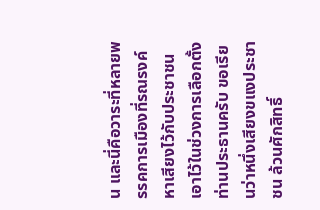น และนี่คือวาระที่หลายพรรคการเมืองที่รณรงค์หาเสียงไว้กับประชาชนเอาไว้ในช่วงการเลือกตั้ง ท่านประธานครับ ขอเรียนว่าหนึ่งเสียงขแงประชาชน ล้วนศักสิทธิ์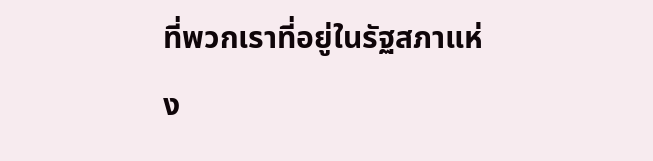ที่พวกเราที่อยู่ในรัฐสภาแห่ง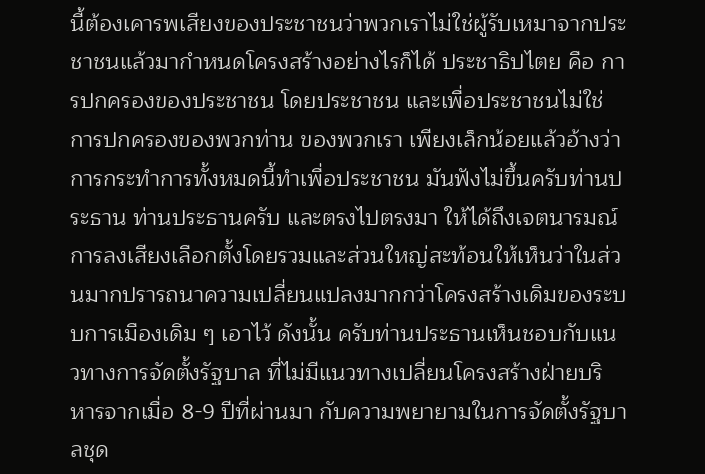นี้ต้องเคารพเสียงของประชาชนว่าพวกเราไม่ใช่ผู้รับเหมาจากประชาชนแล้วมากำหนดโครงสร้างอย่างไรก็ได้ ประชาธิปไตย คือ การปกครองของประชาชน โดยประชาชน และเพื่อประชาชนไม่ใช่การปกครองของพวกท่าน ของพวกเรา เพียงเล็กน้อยแล้วอ้างว่าการกระทำการทั้งหมดนี้ทำเพื่อประชาชน มันฟังไม่ขึ้นครับท่านประธาน ท่านประธานครับ และตรงไปตรงมา ให้ได้ถึงเจตนารมณ์การลงเสียงเลือกตั้งโดยรวมและส่วนใหญ่สะท้อนให้เห็นว่าในส่วนมากปรารถนาความเปลี่ยนแปลงมากกว่าโครงสร้างเดิมของระบบการเมืองเดิม ๆ เอาไว้ ดังนั้น ครับท่านประธานเห็นชอบกับแนวทางการจัดตั้งรัฐบาล ที่ไม่มีแนวทางเปลี่ยนโครงสร้างฝ่ายบริหารจากเมื่อ 8-9 ปีที่ผ่านมา กับความพยายามในการจัดตั้งรัฐบาลชุด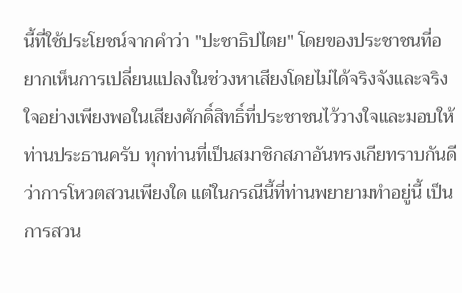นี้ที่ใช้ประโยชน์จากคำว่า "ปะชาธิปไตย" โดยของประชาชนที่อยากเห็นการเปลี่ยนแปลงในช่วงหาเสียงโดยไม่ได้จริงจังและจริงใจอย่างเพียงพอในเสียงศักดิ์สิทธิ์ที่ประชาชนไว้วางใจและมอบให้ ท่านประธานครับ ทุกท่านที่เป็นสมาชิกสภาอันทรงเกียทราบกันดีว่าการโหวตสวนเพียงใด แต่ในกรณีนี้ที่ท่านพยายามทำอยู่นี้ เป็นการสวน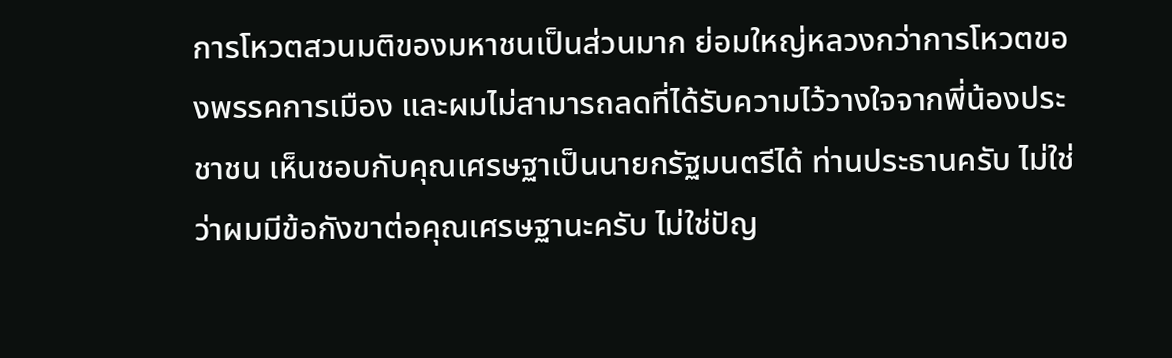การโหวตสวนมติของมหาชนเป็นส่วนมาก ย่อมใหญ่หลวงกว่าการโหวตของพรรคการเมือง และผมไม่สามารถลดที่ได้รับความไว้วางใจจากพี่น้องประชาชน เห็นชอบกับคุณเศรษฐาเป็นนายกรัฐมนตรีได้ ท่านประธานครับ ไม่ใช่ว่าผมมีข้อกังขาต่อคุณเศรษฐานะครับ ไม่ใช่ปัญ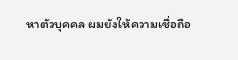หาตัวบุคคล ผมยังให้ความเชื่อถือ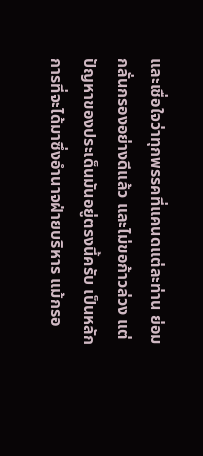และเชื่อใจว่าทุกพรรคที่แคนดแต่ละท่าน ย่อมกลั่นกรองอย่างดีแล้ว และไม่ขอก้าวล่วง แต่ปัญหาของประเด็นมันอยู่ตรงนี้ครับ เป็นหลักการที่จะได้มาซึ่งอำนาจฝ่ายบริหาร แม้กรอ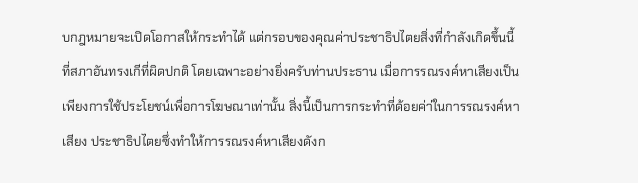บกฎหมายจะเปิดโอกาสให้กระทำได้ แต่กรอบของคุณค่าประชาธิปไตยสิ่งที่กำลังเกิดขึ้นนี้ ที่สภาอันทรงเกีที่ผิดปกติ โดยเฉพาะอย่างยิ่งครับท่านประธาน เมื่อการรณรงค์หาเสียงเป็นเพียงการใช้ประโยชน์เพื่อการโฆษณาเท่านั้น สิ่งนี้เป็นการกระทำที่ด้อยค่า่ในการรณรงค์หาเสียง ประชาธิปไตยซึ่งทำให้การรณรงค์หาเสียงดังก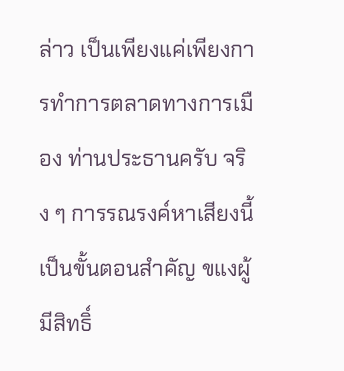ล่าว เป็นเพียงแค่เพียงการทำการตลาดทางการเมือง ท่านประธานครับ จริง ๆ การรณรงค์หาเสียงนี้เป็นขั้นตอนสำคัญ ขแงผู้มีสิทธิ์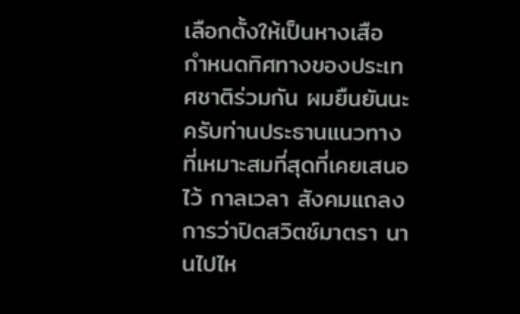เลือกตั้งให้เป็นหางเสือ กำหนดทิศทางของประเทศชาติร่วมกัน ผมยืนยันนะครับท่านประธานแนวทางที่เหมาะสมที่สุดที่เคยเสนอไว้ กาลเวลา สังคมแถลงการว่าปิดสวิตช์มาตรา นานไปไห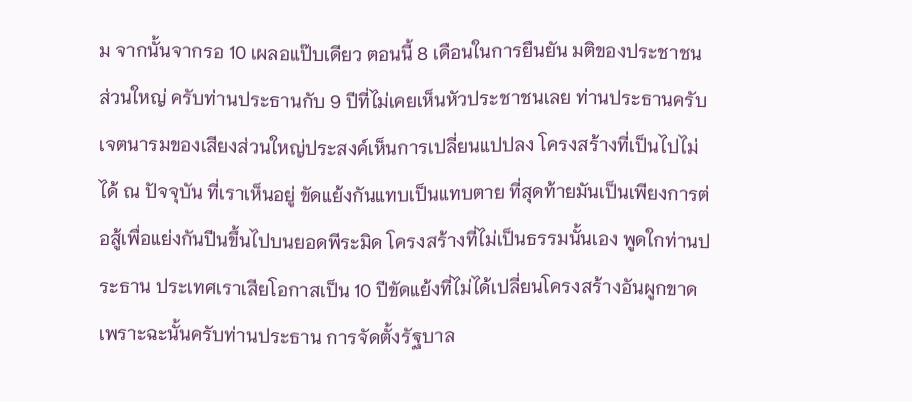ม จากนั้นจากรอ 10 เผลอแป๊บเดียว ตอนนี้ 8 เดือนในการยืนยัน มติของประชาชนส่วนใหญ่ ครับท่านประธานกับ 9 ปีที่ไม่เคยเห็นหัวประชาชนเลย ท่านประธานครับ เจตนารมของเสียงส่วนใหญ่ประสงค์เห็นการเปลี่ยนแปปลง โครงสร้างที่เป็นไปไม่ได้ ณ ปัจจุบัน ที่เราเห็นอยู่ ขัดแย้งกันแทบเป็นแทบตาย ที่สุดท้ายมันเป็นเพียงการต่อสู้เพื่อแย่งกันปีนขึ้นไปบนยอดพีระมิด โครงสร้างที่ไม่เป็นธรรมนั้นเอง พูดใกท่านประธาน ประเทศเราเสียโอกาสเป็น 10 ปีขัดแย้งที่ไม่ได้เปลี่ยนโครงสร้างอันผูกขาดเพราะฉะนั้นครับท่านประธาน การจัดตั้งรัฐบาล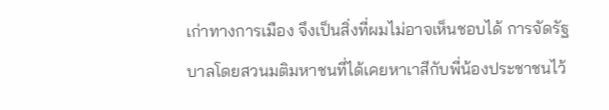เก่าทางการเมือง จึงเป็นสิ่งที่ผมไม่อาจเห็นชอบได้ การจัดรัฐบาลโดยสวนมติมหาชนที่ได้เคยหาเาสีกับพี่น้องประชาชนไว้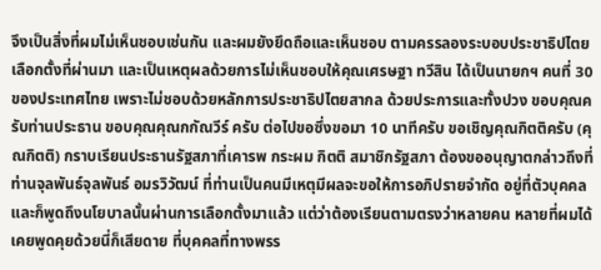จึงเป็นสิ่งที่ผมไม่เห็นชอบเช่นกัน และผมยังยึดถือและเห็นชอบ ตามครรลองระบอบประชาธิปไตย เลือกตั้งที่ผ่านมา และเป็นเหตุผลด้วยการไม่เห็นชอบให้คุณเศรษฐา ทวีสิน ได้เป็นนายกฯ คนที่ 30 ของประเทศไทย เพราะไม่ชอบด้วยหลักการประชาธิปไตยสากล ด้วยประการและทั้งปวง ขอบคุณครับท่านประธาน ขอบคุณคุณกกัณวีร์ ครับ ต่อไปขอซึ่งขอมา 10 นาทีครับ ขอเชิญคุณกิตติครับ (คุณกิตติ) กราบเรียนประธานรัฐสภาที่เคารพ กระผม กิตติ สมาชิกรัฐสภา ต้องขออนุญาตกล่าวถึงที่ท่านจุลพันธ์จุลพันธ์ อมรวิวัฒน์ ที่ท่านเป็นคนมีเหตุมีผลจะขอให้การอภิปรายจำกัด อยู่ที่ตัวบุคคล และก็พูดถึงนโยบาลนั้นผ่านการเลือกตั้งมาแล้ว แต่ว่าต้องเรียนตามตรงว่าหลายคน หลายที่ผมได้เคยพูดคุยด้วยนี่ก็เสียดาย ที่บุคคลที่ทางพรร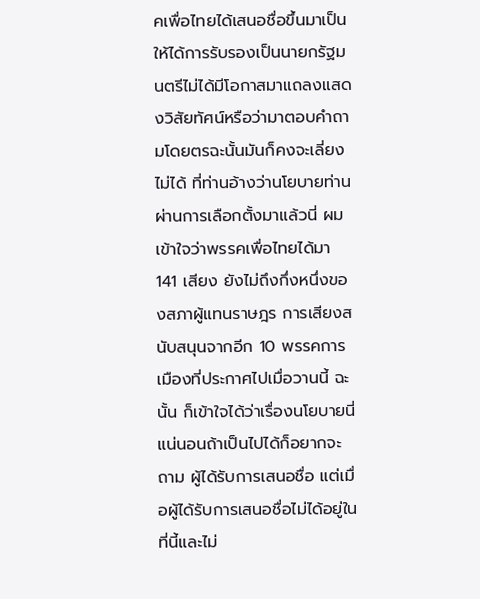คเพื่อไทยได้เสนอชื่อขึ้นมาเป็นให้ได้การรับรองเป็นนายกรัฐมนตรีไม่ได้มีโอกาสมาแถลงแสดงวิสัยทัศน์หรือว่ามาตอบคำถามโดยตรฉะนั้นมันก็คงจะเลี่ยงไม่ได้ ที่ท่านอ้างว่านโยบายท่านผ่านการเลือกตั้งมาแล้วนี่ ผมเข้าใจว่าพรรคเพื่อไทยได้มา 141 เสียง ยังไม่ถึงกึ่งหนึ่งของสภาผู้แทนราษฎร การเสียงสนับสนุนจากอีก 10 พรรคการเมืองที่ประกาศไปเมื่อวานนี้ ฉะนั้น ก็เข้าใจได้ว่าเรื่องนโยบายนี่แน่นอนถ้าเป็นไปได้ก็อยากจะถาม ผู้ได้รับการเสนอชื่อ แต่เมื่อผู้ได้รับการเสนอชื่อไม่ได้อยู่ในที่นี้และไม่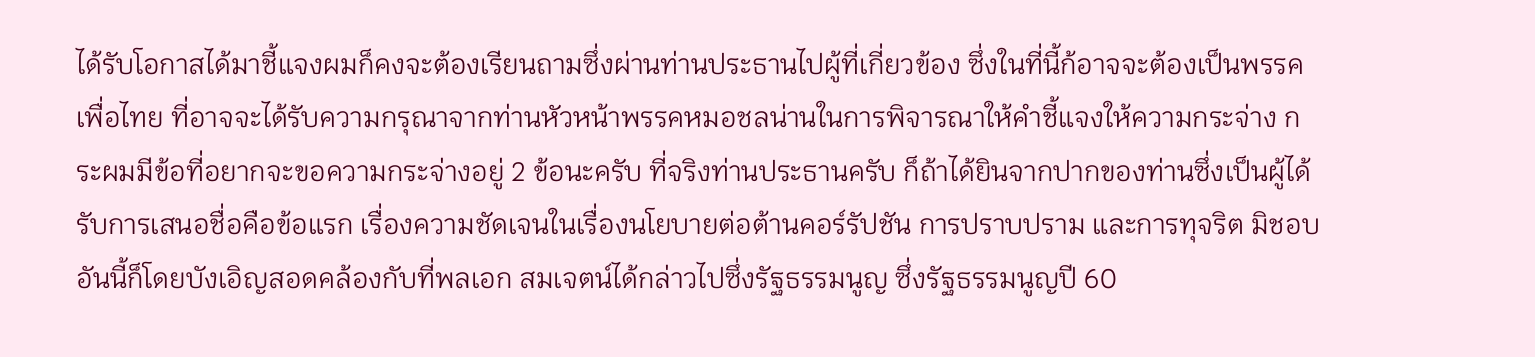ได้รับโอกาสได้มาชี้แจงผมก็คงจะต้องเรียนถามซึ่งผ่านท่านประธานไปผู้ที่เกี่ยวข้อง ซึ่งในที่นี้ก้อาจจะต้องเป็นพรรคเพื่อไทย ที่อาจจะได้รับความกรุณาจากท่านหัวหน้าพรรคหมอชลน่านในการพิจารณาให้คำชี้แจงให้ความกระจ่าง กระผมมีข้อที่อยากจะขอความกระจ่างอยู่ 2 ข้อนะครับ ที่จริงท่านประธานครับ ก็ถ้าได้ยินจากปากของท่านซึ่งเป็นผู้ได้รับการเสนอชื่อคือข้อแรก เรื่องความชัดเจนในเรื่องนโยบายต่อต้านคอร์รัปชัน การปราบปราม และการทุจริต มิชอบ อันนี้ก็โดยบังเอิญสอดคล้องกับที่พลเอก สมเจตน์ได้กล่าวไปซึ่งรัฐธรรมนูญ ซึ่งรัฐธรรมนูญปี 60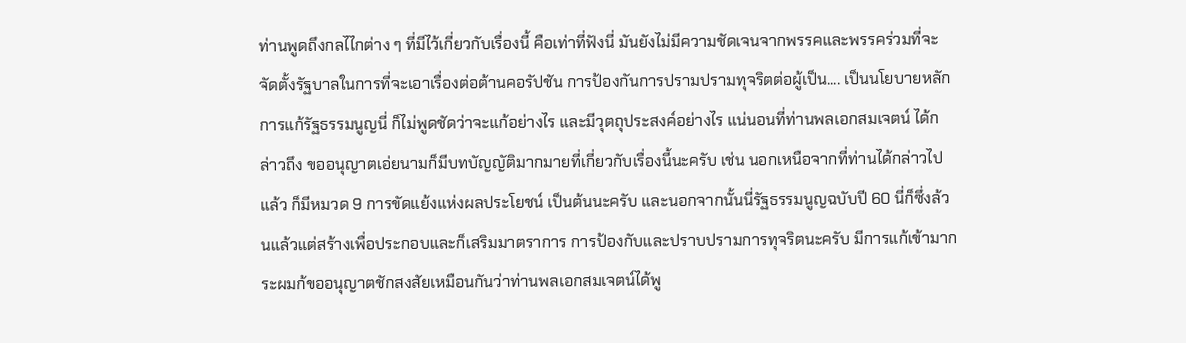ท่านพูดถึงกลไไกต่าง ๆ ที่มีไว้เกี่ยวกับเรื่องนี้ คือเท่าที่ฟังนี่ มันยังไม่มีความชัดเจนจากพรรคและพรรคร่วมที่จะจัดตั้งรัฐบาลในการที่จะเอาเรื่องต่อต้านคอรัปชัน การป้องกันการปรามปรามทุจริตต่อผู้เป็น.... เป็นนโยบายหลัก การแก้รัฐธรรมนูญนี่ ก็ไม่พูดชัดว่าจะแก้อย่างไร และมีวุตถุประสงค์อย่างไร แน่นอนที่ท่านพลเอกสมเจตน์ ได้กล่าวถึง ขออนุญาตเอ่ยนามก็มีบทบัญญัติมากมายที่เกี่ยวกับเรื่องนี้นะครับ เช่น นอกเหนือจากที่ท่านได้กล่าวไปแล้ว ก็มีหมวด 9 การขัดแย้งแห่งผลประโยชน์ เป็นต้นนะครับ และนอกจากนั้นนี่รัฐธรรมนูญฉบับปี 60 นี่ก็ซึ่งล้วนแล้วแต่สร้างเพื่อประกอบและก็เสริมมาตราการ การป้องกับและปราบปรามการทุจริตนะครับ มีการแก้เข้ามากระผมก้ขออนุญาตชักสงสัยเหมือนกันว่าท่านพลเอกสมเจตน์ได้พู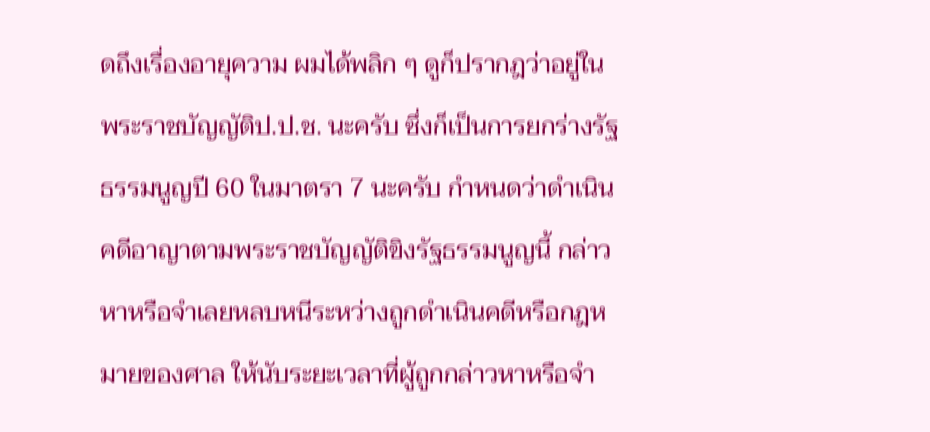ดถึงเรื่องอายุความ ผมได้พลิก ๆ ดูก็ปรากฎว่าอยู่ในพระราชบัญญัติป.ป.ช. นะครับ ซึ่งก็เป็นการยกร่างรัฐธรรมนูญปี 60 ในมาตรา 7 นะครับ กำหนดว่าดำเนินคดีอาญาตามพระราชบัญญัติขิงรัฐธรรมนูญนี้ กล่าวหาหรือจำเลยหลบหนีระหว่างถูกดำเนินคดีหรือกฎหมายของศาล ให้นับระยะเวลาที่ผู้ถูกกล่าวหาหรือจำ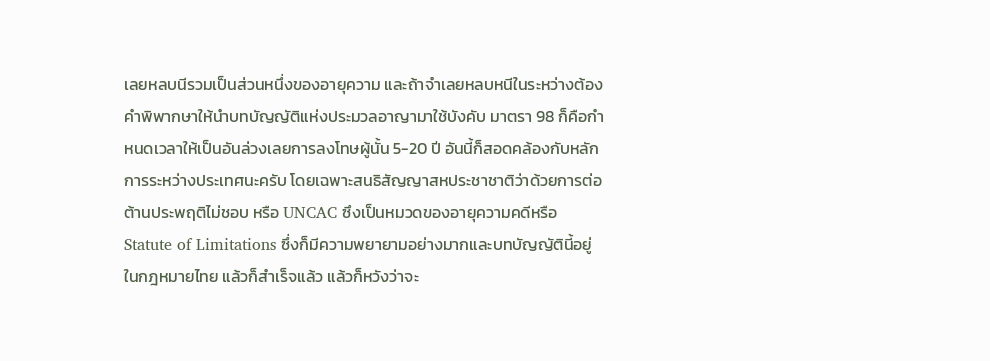เลยหลบนีรวมเป็นส่วนหนึ่งของอายุความ และถ้าจำเลยหลบหนีในระหว่างต้องคำพิพากษาให้นำบทบัญญัติแห่งประมวลอาญามาใช้บังคับ มาตรา 98 ก็คือกำหนดเวลาให้เป็นอันล่วงเลยการลงโทษผู้นั้น 5-20 ปี อันนี้ก็สอดคล้องกับหลักการระหว่างประเทศนะครับ โดยเฉพาะสนธิสัญญาสหประชาชาติว่าด้วยการต่อต้านประพฤติไม่ชอบ หรือ UNCAC ซึงเป็นหมวดของอายุความคดีหรือ Statute of Limitations ซึ่งก็มีความพยายามอย่างมากและบทบัญญัตินี้อยู่ในกฎหมายไทย แล้วก็สำเร็จแล้ว แล้วก็หวังว่าจะ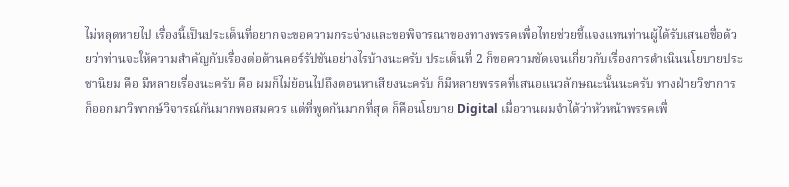ไม่หลุดหายไป เรื่องนี้เป็นประเด็นที่อยากจะขอความกระจ่างและขอพิจารณาของทางพรรคเพื่อไทยช่วยชี้แจงแทนท่านผู้ได้รับเสนอชื่อด้วยว่าท่านจะให้ความสำคัญกับเรื่องต่อต้านคอร์รัปชันอย่างไรบ้างนะครับ ประเด็นที่ 2 ก็ขอความชัดเจนเกี่ยวกับเรื่องการดำเนินนโยบายประชานิยม คือ มีหลายเรื่องนะครับ คือ ผมก็ไม่ย้อนไปถึงตอนหาเสียงนะครับ ก็มีหลายพรรคที่เสนอแนวลักษณะนั้นนะครับ ทางฝ่ายวิชาการก็ออกมาวิพากษ์วิจารณ์กันมากพอสมควร แต่ที่พูดกันมากที่สุด ก็คือนโยบาย Digital เมื่อวานผมจำได้ว่าหัวหน้าพรรคเพื่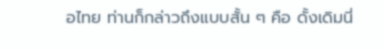อไทย ท่านก็กล่าวถึงแบบสั้น ๆ คือ ดั้งเดิมนี่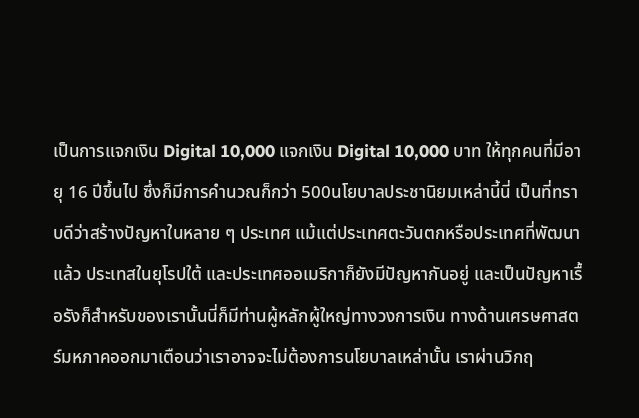เป็นการแจกเงิน Digital 10,000 แจกเงิน Digital 10,000 บาท ให้ทุกคนที่มีอายุ 16 ปีขึ้นไป ซึ่งก็มีการคำนวณก็กว่า 500นโยบาลประชานิยมเหล่านี้นี่ เป็นที่ทราบดีว่าสร้างปัญหาในหลาย ๆ ประเทศ แม้แต่ประเทศตะวันตกหรือประเทศที่พัฒนาแล้ว ประเทสในยุโรปใต้ และประเทศออเมริกาก็ยังมีปัญหากันอยู่ และเป็นปัญหาเรื้อรังก็สำหรับของเรานั้นนี่ก็มีท่านผู้หลักผู้ใหญ่ทางวงการเงิน ทางด้านเศรษศาสตร์มหภาคออกมาเตือนว่าเราอาจจะไม่ต้องการนโยบาลเหล่านั้น เราผ่านวิกฤ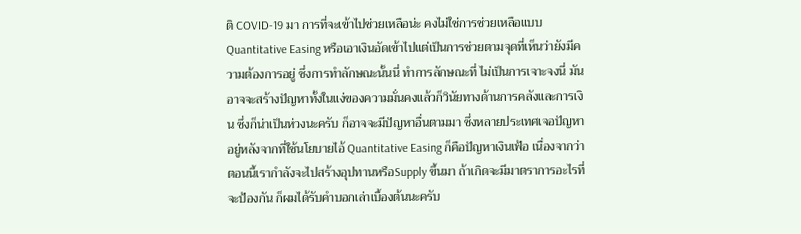ติ COVID-19 มา การที่จะเข้าไปช่วยเหลือน่ะ คงไม่ใช่การช่วยเหลือแบบ Quantitative Easing หรือเอาเงินอัดเข้าไปแต่เป็นการช่วยตามจุดที่เห็นว่ายังมีความต้องการอยู่ ซึ่งการทำลักษณะนั้นนี่ ทำการลักษณะที่ ไม่เป็นการเจาะจงนี่ มันอาจจะสร้างปัญหาทั้งในแง่ของความมั่นคงแล้วก็วินัยทางด้านการคลังและการเงิน ซึ่งก็น่าเป็นห่วงนะครับ ก็อาจจะมีปัญหาอื่นตามมา ซึ่งหลายประเทศเจอปัญหาอยู่หลังจากที่ใช้นโยบายไอ้ Quantitative Easing ก็คือปัญหาเงินเฟ้อ เนื่องจากว่าตอนนี้เรากำลังจะไปสร้างอุปทานหรือSupply ขึ้นมา ถ้าเกิดจะมีมาตราการอะไรที่จะป้องกัน ก็ผมได้รับคำบอกเล่าเบื้องต้นนะครับ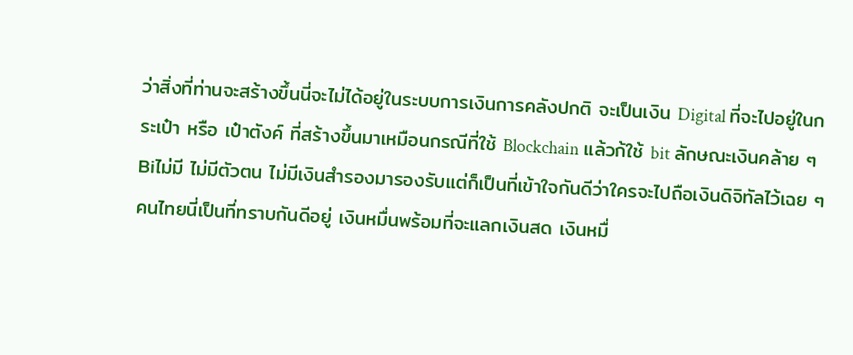ว่าสิ่งที่ท่านจะสร้างขึ้นนี่จะไม่ได้อยู่ในระบบการเงินการคลังปกติ จะเป็นเงิน Digital ที่จะไปอยู่ในกระเป๋า หรือ เป๋าตังค์ ที่สร้างขึ้นมาเหมือนกรณีที่ใช้ Blockchain แล้วก้ใช้ bit ลักษณะเงินคล้าย ๆ Biไม่มี ไม่มีตัวตน ไม่มีเงินสำรองมารองรับแต่ก็เป็นที่เข้าใจกันดีว่าใครจะไปถือเงินดิจิทัลไว้เฉย ๆ คนไทยนี่เป็นที่ทราบกันดีอยู่ เงินหมื่นพร้อมที่จะแลกเงินสด เงินหมื่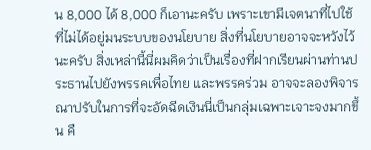น 8,000 ได้ 8,000 ก็เอานะครับ เพราะเขามีเจตนาที่ไปใช้ที่ไม่ได้อยู่มนระบบของนโยบาย สิ่งที่นโยบายอาจจะหวังไว้นะครับ สิ่งเหล่านี้นี่ผมคิดว่าเป็นเรื่องที่ฝากเรียนผ่านท่านประธานไปยังพรรคเพื่อไทย และพรรคร่วม อาจจะลองพิจารณาปรับในการที่จะอัดฉีดเงินนี่เป็นกลุ่มเฉพาะเจาะจงมากขึ้น คื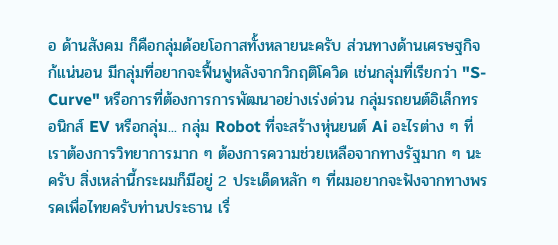อ ด้านสังคม ก็คือกลุ่มด้อยโอกาสทั้งหลายนะครับ ส่วนทางด้านเศรษฐกิจก้แน่นอน มีกลุ่มที่อยากจะฟื้นฟูหลังจากวิกฤติโควิด เช่นกลุ่มที่เรียกว่า "S-Curve" หรือการที่ต้องการการพัฒนาอย่างเร่งด่วน กลุ่มรถยนต์อิเล็กทรอนิกส์ EV หรือกลุ่ม... กลุ่ม Robot ที่จะสร้างหุ่นยนต์ Ai อะไรต่าง ๆ ที่เราต้องการวิทยาการมาก ๆ ต้องการความช่วยเหลือจากทางรัฐมาก ๆ นะครับ สิ่งเหล่านี้กระผมก็มีอยู่ 2 ประเด็ดหลัก ๆ ที่ผมอยากจะฟังจากทางพรรคเพื่อไทยครับท่านประธาน เรื่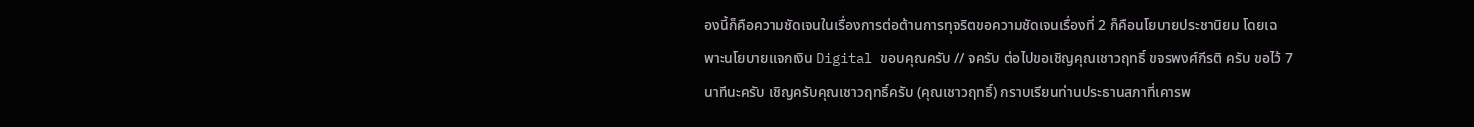องนี้ก็คือความชัดเจนในเรื่องการต่อต้านการทุจริตขอความชัดเจนเรื่องที่ 2 ก็คือนโยบายประชานิยม โดยเฉพาะนโยบายแจกเงิน Digital ขอบคุณครับ // จครับ ต่อไปขอเชิญคุณเชาวฤทธิ์ ขจรพงศ์กีรติ ครับ ขอไว้ 7 นาทีนะครับ เชิญครับคุณเชาวฤทธิ์ครับ (คุณเชาวฤทธิ์) กราบเรียนท่านประธานสภาที่เคารพ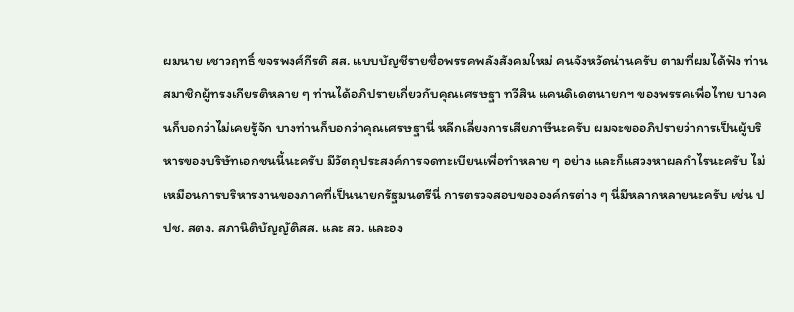ผมนาย เชาวฤทธิ์ ขจรพงศ์กีรติ สส. แบบบัญชีรายชื่อพรรคพลังสังคมใหม่ คนจังหวัดน่านครับ ตามที่ผมได้ฟัง ท่านสมาชิกผู้ทรงเกียรติหลาย ๆ ท่านได้อภิปรายเกี่ยวกับคุณเศรษฐา ทวีสิน แคนดิเดตนายกฯ ของพรรคเพื่อไทย บางคนก็บอกว่าไม่เคยรู้จัก บางท่านก็บอกว่าคุณเศรษฐานี่ หลีกเลี่ยงการเสียภาษีนะครับ ผมจะขออภิปรายว่าการเป็นผู้บริหารของบริษัทเอกชนนี้นะครับ มีวัตถุประสงค์การจดทะเบียนเพื่อทำหลาย ๆ อย่าง และก็แสวงหาผลกำไรนะครับ ไม่เหมือนการบริหารงานของภาคที่เป็นนายกรัฐมนตรีนี่ การตรวจสอบขององค์กรต่าง ๆ นี่มีหลากหลายนะครับ เช่น ปปช. สตง. สภานิติบัญญัติสส. และ สว. และอง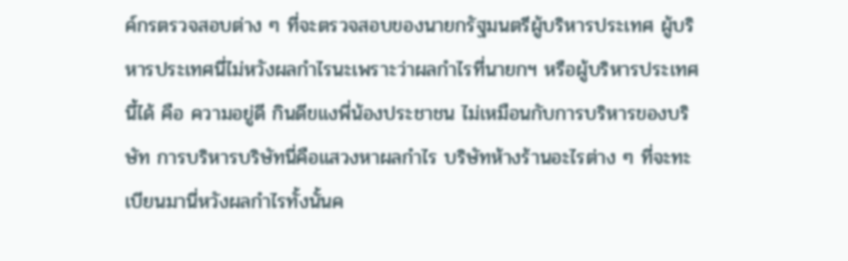ค์กรตรวจสอบต่าง ๆ ที่จะตรวจสอบของนายกรัฐมนตรีผู้บริหารประเทศ ผู้บริหารประเทศนี่ไม่หวังผลกำไรนะเพราะว่าผลกำไรที่นายกฯ หรือผู้บริหารประเทศนี้ได้ คือ ความอยู่ดี กินดีขแงพี่น้องประชาชน ไม่เหมือนกับการบริหารของบริษัท การบริหารบริษัทนี่คือแสวงหาผลกำไร บริษัทห้างร้านอะไรต่าง ๆ ที่จะทะเบียนมานี่หวังผลกำไรทั้งนั้นค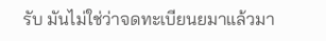รับ มันไม่ใช่ว่าจดทะเบียนยมาแล้วมา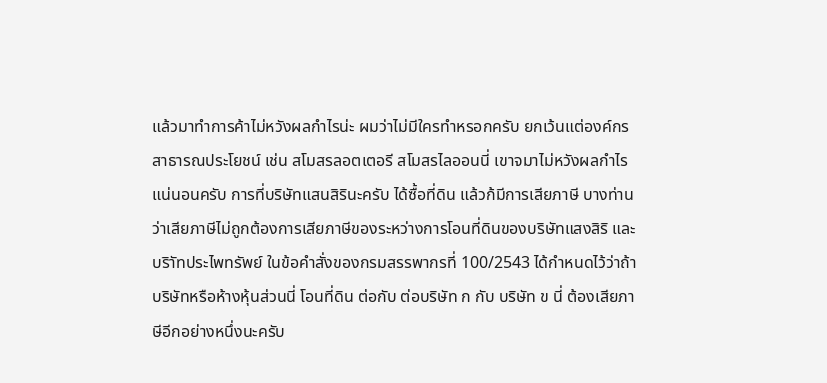แล้วมาทำการค้าไม่หวังผลกำไรน่ะ ผมว่าไม่มีใครทำหรอกครับ ยกเว้นแต่องค์กรสาธารณประโยชน์ เช่น สโมสรลอตเตอรี สโมสรไลออนนี่ เขาจมาไม่หวังผลกำไรแน่นอนครับ การที่บริษัทแสนสิรินะครับ ได้ซื้อที่ดิน แล้วก้มีการเสียภาษี บางท่านว่าเสียภาษีไม่ถูกต้องการเสียภาษีของระหว่างการโอนที่ดินของบริษัทแสงสิริ และบริาัทประไพทรัพย์ ในข้อคำสั่งของกรมสรรพากรที่ 100/2543 ได้กำหนดไว้ว่าถ้าบริษัทหรือห้างหุ้นส่วนนี่ โอนที่ดิน ต่อกับ ต่อบริษัท ก กับ บริษัท ข นี่ ต้องเสียภาษีอีกอย่างหนึ่งนะครับ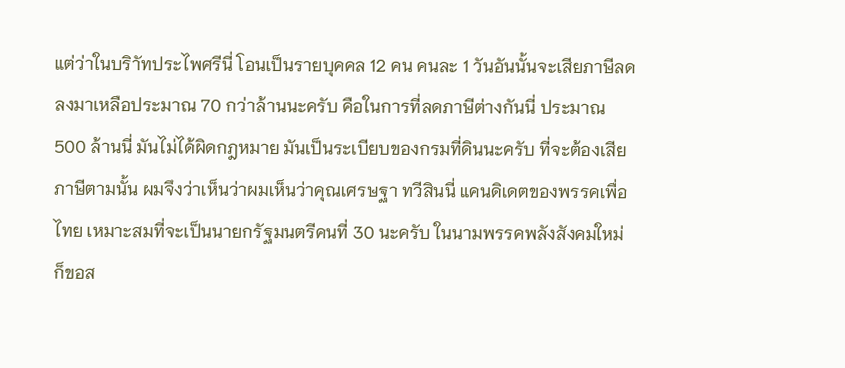แต่ว่าในบริาัทประไพศรีนี่ โอนเป็นรายบุคคล 12 คน คนละ 1 วันอันนั้นจะเสียภาษีลดลงมาเหลือประมาณ 70 กว่าล้านนะครับ คือในการที่ลดภาษีต่างกันนี่ ประมาณ 500 ล้านนี่ มันไม่ได้ผิดกฎหมาย มันเป็นระเบียบของกรมที่ดินนะครับ ที่จะต้องเสียภาษีตามนั้น ผมจึงว่าเห็นว่าผมเห็นว่าคุณเศรษฐา ทวีสินนี่ แคนดิเดตของพรรคเพื่อไทย เหมาะสมที่จะเป็นนายกรัฐมนตรีคนที่ 30 นะครับ ในนามพรรคพลังสังคมใหม่ ก็ขอส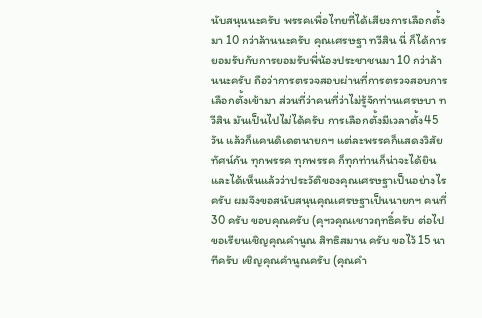นับสนุนนะครับ พรรคเพื่อไทยที่ได้เสียงการเลือกตั้งมา 10 กว่าล้านนะครับ คุณเศรษฐา ทวีสิน นี่ ก็ได้การยอมรับกับการยอมรับพี่น้องประชาชนมา 10 กว่าล้านนะครับ ถือว่าการตรวจสอบผ่านที่การตรวจสอบการเลือกตั้งเข้ามา ส่วนที่ว่าคนที่ว่าไม่รู้จักท่านเศรษบา ทวีสิน มันเป็นไปไม่ได้ครับ การเลือกตั้งมีเวลาตั้ง45 วัน แล้วก็แคนดิเดตนายกฯ แต่ละพรรคก็แสดงวิสัยทัศน์กัน ทุกพรรค ทุกพรรค ก็ทุกท่านก็น่าจะได้ยินและได้เห็นแล้วว่าประวัติของคุณเศรษฐาเป็นอย่างไรครับ ผมจึงขอสนับสนุนคุณเศรษฐาเป็นนายกฯ คนที่ 30 ครับ ขอบคุณครับ (คุฯวคุณเชาวฤทธิ์ครับ ต่อไปขอเรียนเชิญคุณคำนูณ สิทธิสมาน ครับ ขอไว้ 15 นาทีครับ เชิญคุณคำนูณครับ (คุณคำ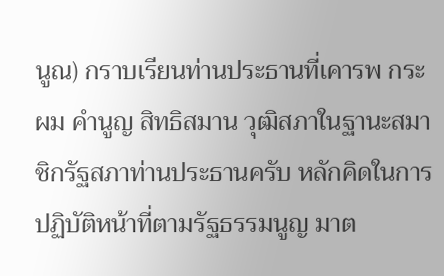นูณ) กราบเรียนท่านประธานที่เคารพ กระผม คำนูญ สิทธิสมาน วุฒิสภาในฐานะสมาชิกรัฐสภาท่านประธานครับ หลักคิดในการปฏิบัติหน้าที่ตามรัฐธรรมนูญ มาต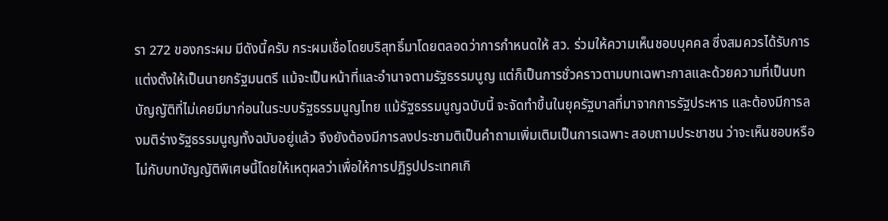รา 272 ของกระผม มีดังนี้ครับ กระผมเชื่อโดยบริสุทธิ์มาโดยตลอดว่าการกำหนดให้ สว. ร่วมให้ความเห็นชอบบุคคล ซึ่งสมควรได้รับการแต่งตั้งให้เป็นนายกรัฐมนตรี แม้จะเป็นหน้าที่และอำนาจตามรัฐธรรมนูญ แต่ก็เป็นการชั่วคราวตามบทเฉพาะกาลและด้วยความที่เป็นบทบัญญัติที่ไม่เคยมีมาก่อนในระบบรัฐธรรมนูญไทย แม้รัฐธรรมนูญฉบับนี้ จะจัดทำขึ้นในยุครัฐบาลที่มาจากการรัฐประหาร และต้องมีการลงมติร่างรัฐธรรมนูญทั้งฉบับอยู่แล้ว จึงยังต้องมีการลงประชามติเป็นคำถามเพิ่มเติมเป็นการเฉพาะ สอบถามประชาชน ว่าจะเห็นชอบหรือไม่กับบทบัญญัติพิเศษนี้โดยให้เหตุผลว่าเพื่อให้การปฏิรูปประเทศเกิ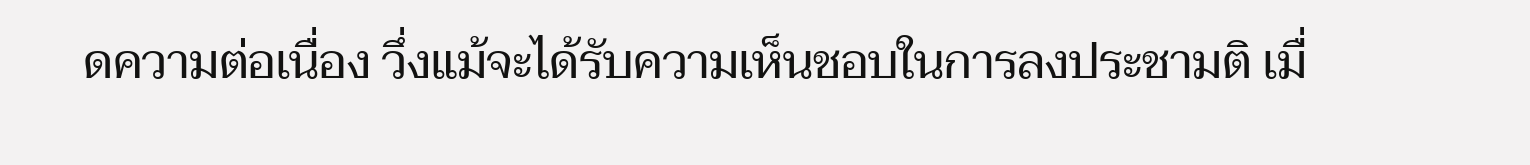ดความต่อเนื่อง วึ่งแม้จะได้รับความเห็นชอบในการลงประชามติ เมื่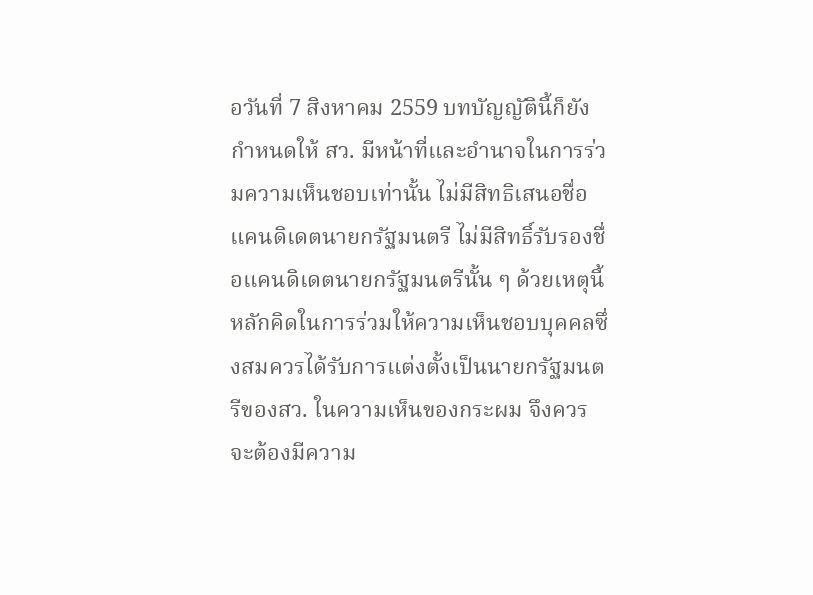อวันที่ 7 สิงหาคม 2559 บทบัญญัตินี้ก็ยังกำหนดให้ สว. มีหน้าที่และอำนาจในการร่วมความเห็นชอบเท่านั้น ไม่มีสิทธิเสนอชื่อแคนดิเดตนายกรัฐมนตรี ไม่มีสิทธิ์รับรองชื่อแคนดิเดตนายกรัฐมนตรีนั้น ๆ ด้วยเหตุนี้ หลักคิดในการร่วมให้ความเห็นชอบบุคคลซึ่งสมควรได้รับการแต่งตั้งเป็นนายกรัฐมนตรีของสว. ในความเห็นของกระผม จึงควรจะต้องมีความ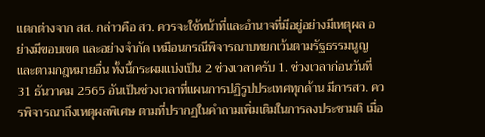แตกต่างจาก สส. กล่าวคือ สว. ควรจะใช้หน้าที่และอำนาจที่มีอยู่อย่างมีเหตุผล อย่างมีขอบเขต และอย่างจำกัด เหมือนกรณีพิจารณาบทยกเว้นตามรัฐธรรมนูญและตามกฎหมายอื่น ทั้งนี้กระผมแบ่งเป็น 2 ช่วงเวลาครับ 1. ช่วงเวลาก่อนวันที่ 31 ธันวาคม 2565 อันเป็นช่วงเวลาที่แผนการปฏิรูปประเทศทุกด้าน มีการสว. ควรพิจารณาถึงเหตุผลพิเศษ ตามที่ปรากฏในคำถามเพิ่มเติมในการลงประชามติ เมื่อ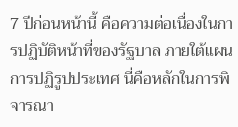7 ปีก่อนหน้านี้ คือความต่อเนื่องในการปฏิบัติหน้าที่ของรัฐบาล ภายใต้แผนการปฏิรูปประเทศ นี่คือหลักในการพิจารณา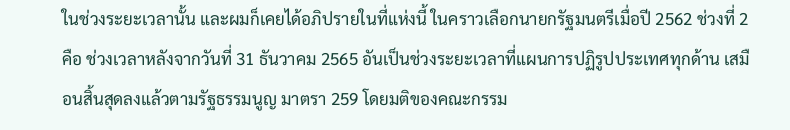ในช่วงระยะเวลานั้น และผมก็เคยได้อภิปรายในที่แห่งนี้ ในคราวเลือกนายกรัฐมนตรีเมื่อปี 2562 ช่วงที่ 2 คือ ช่วงเวลาหลังจากวันที่ 31 ธันวาคม 2565 อันเป็นช่วงระยะเวลาที่แผนการปฏิรูปประเทศทุกด้าน เสมือนสิ้นสุดลงแล้วตามรัฐธรรมนูญ มาตรา 259 โดยมติของคณะกรรม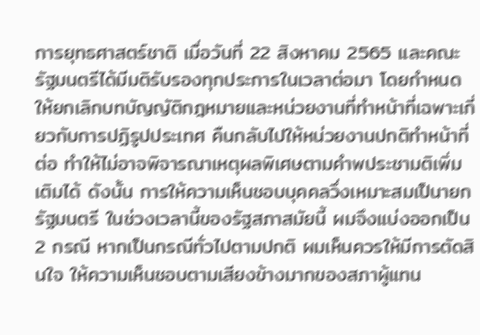การยุทธศาสตร์ชาติ เมื่อวันที่ 22 สิงหาคม 2565 และคณะรัฐมนตรีได้มีมติรับรองทุกประการในเวลาต่อมา โดยกำหนดให้ยกเลิกบทบัญญัติกฎหมายและหน่วยงานที่ทำหน้าที่เฉพาะเกี่ยวกับการปฏิรูปประเทศ คืนกลับไปให้หน่วยงานปกติทำหน้าที่ต่อ ทำให้ไม่อาจพิจารณาเหตุผลพิเศษตามคำพประชามติเพิ่มเติมได้ ดังนั้น การให้ความเห็นชอบบุคคลวึ่งเหมาะสมเป็นายกรัฐมนตรี ในช่วงเวลานี้ของรัฐสภาสมัยนี้ ผมจึงแบ่งออกเป็น 2 กรณี หากเป็นกรณีทั่วไปตามปกติ ผมเห็นควรให้มีการตัดสินใจ ให้ความเห็นชอบตามเสียงข้างมากของสภาผู้แทน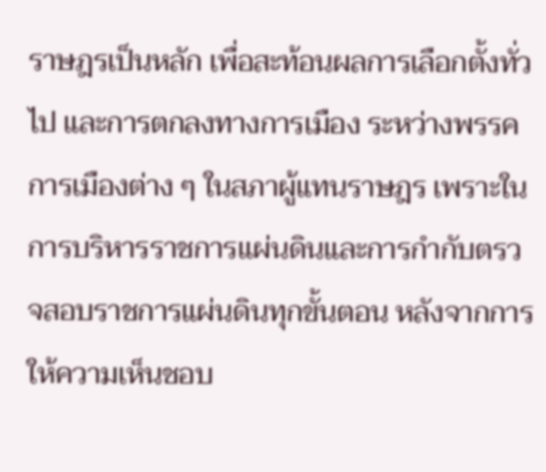ราษฎรเป็นหลัก เพื่อสะท้อนผลการเลือกตั้งทั่วไป และการตกลงทางการเมือง ระหว่างพรรคการเมืองต่าง ๆ ในสภาผู้แทนราษฎร เพราะในการบริหารราชการแผ่นดินและการกำกับตรวจสอบราชการแผ่นดินทุกขั้นตอน หลังจากการให้ความเห็นชอบ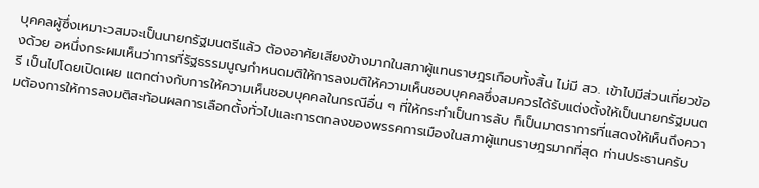บุคคลผู้ซึ่งเหมาะวสมจะเป็นนายกรัฐมนตรีแล้ว ต้องอาศัยเสียงข้างมากในสภาผู้แทนราษฎรเกือบทั้งสิ้น ไม่มี สว. เข้าไปมีส่วนเกี่ยวข้องด้วย อหนึ่งกระผมเห็นว่าการที่รัฐธรรมนูญกำหนดมติให้การลงมติให้ความเห็นชอบบุคคลซึ่งสมควรได้รับแต่งตั้งให้เป็นนายกรัฐมนตรี เป็นไปโดยเปิดเผย แตกต่างกับการให้ความเห็นชอบบุคคลในกรณีอื่น ๆ ที่ให้กระทำเป็นการลับ ก็เป็นมาตราการที่แสดงให้เห็นถึงความต้องการให้การลงมติสะท้อนผลการเลือกตั้งทั่วไปและการตกลงของพรรคการเมืองในสภาผู้แทนราษฎรมากที่สุด ท่านประธานครับ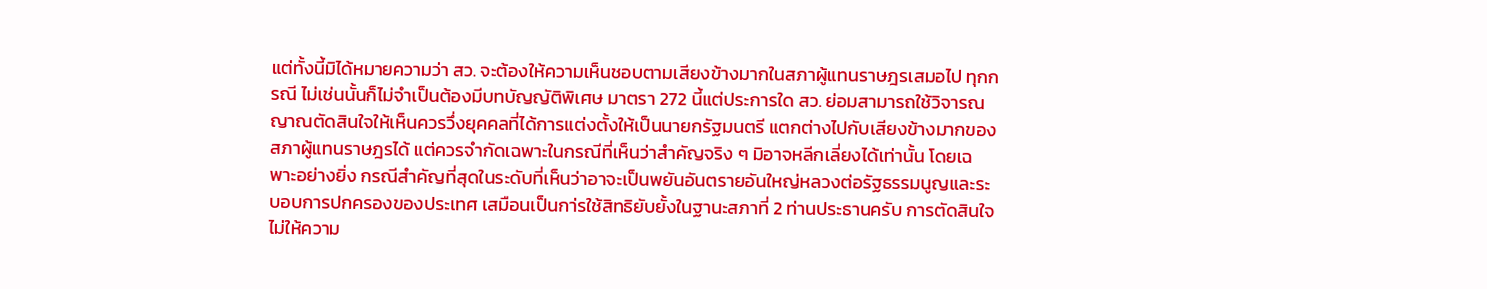แต่ทั้งนี้มิได้หมายความว่า สว. จะต้องให้ความเห็นชอบตามเสียงข้างมากในสภาผู้แทนราษฎรเสมอไป ทุกกรณี ไม่เช่นนั้นก็ไม่จำเป็นต้องมีบทบัญญัติพิเศษ มาตรา 272 นี้แต่ประการใด สว. ย่อมสามารถใช้วิจารณญาณตัดสินใจให้เห็นควรวึ่งยุคคลที่ได้การแต่งตั้งให้เป็นนายกรัฐมนตรี แตกต่างไปกับเสียงข้างมากของสภาผู้แทนราษฎรได้ แต่ควรจำกัดเฉพาะในกรณีที่เห็นว่าสำคัญจริง ๆ มิอาจหลีกเลี่ยงได้เท่านั้น โดยเฉพาะอย่างยิ่ง กรณีสำคัญที่สุดในระดับที่เห็นว่าอาจะเป็นพยันอันตรายอันใหญ่หลวงต่อรัฐธรรมนูญและระบอบการปกครองของประเทศ เสมือนเป็นกา่รใช้สิทธิยับยั้งในฐานะสภาที่ 2 ท่านประธานครับ การตัดสินใจไม่ให้ความ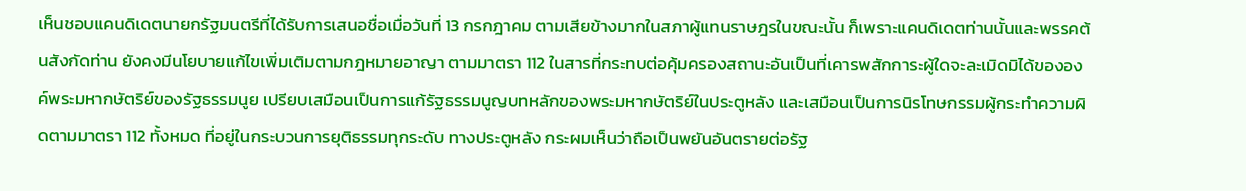เห็นชอบแคนดิเดตนายกรัฐมนตรีที่ได้รับการเสนอชื่อเมื่อวันที่ 13 กรกฎาคม ตามเสียข้างมากในสภาผู้แทนราษฎรในขณะนั้น ก็เพราะแคนดิเดตท่านนั้นและพรรคต้นสังกัดท่าน ยังคงมีนโยบายแก้ไขเพิ่มเติมตามกฎหมายอาญา ตามมาตรา 112 ในสารที่กระทบต่อคุ้มครองสถานะอันเป็นที่เคารพสักการะผู้ใดจะละเมิดมิได้ขององค์พระมหากษัตริย์ของรัฐธรรมนูย เปรียบเสมือนเป็นการแก้รัฐธรรมนูญบทหลักของพระมหากษัตริย์ในประตูหลัง และเสมือนเป็นการนิรโทษกรรมผู้กระทำความผิดตามมาตรา 112 ทั้งหมด ที่อยู่ในกระบวนการยุติธรรมทุกระดับ ทางประตูหลัง กระผมเห็นว่าถือเป็นพยันอันตรายต่อรัฐ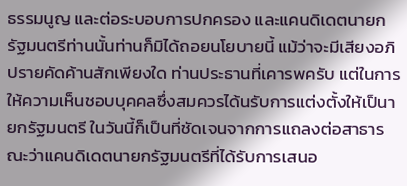ธรรมนูญ และต่อระบอบการปกครอง และแคนดิเดตนายกรัฐมนตรีท่านนั้นท่านก็มิได้ถอยนโยบายนี้ แม้ว่าจะมีเสียงอภิปรายคัดค้านสักเพียงใด ท่านประธานที่เคารพครับ แต่ในการให้ความเห็นชอบบุคคลซึ่งสมควรได้นรับการแต่งตั้งให้เป็นายกรัฐมนตรี ในวันนี้ก็เป็นที่ชัดเจนจากการแถลงต่อสาธารณะว่าแคนดิเดตนายกรัฐมนตรีที่ได้รับการเสนอ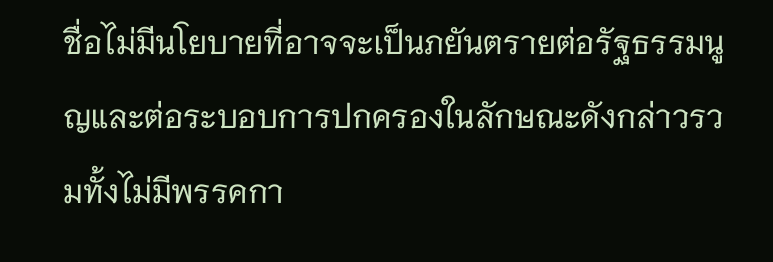ชื่อไม่มีนโยบายที่อาจจะเป็นภยันตรายต่อรัฐธรรมนูญและต่อระบอบการปกครองในลักษณะดังกล่าวรวมทั้งไม่มีพรรคกา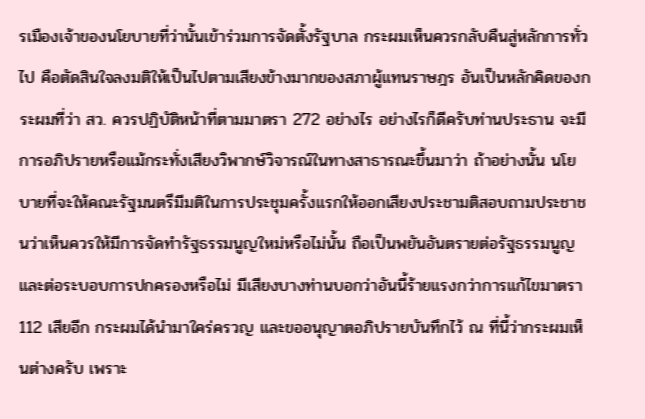รเมืองเจ้าของนโยบายที่ว่านั้นเข้าร่วมการจัดตั้งรัฐบาล กระผมเห็นควรกลับคืนสู่หลักการทั่วไป คือตัดสินใจลงมติให้เป็นไปตามเสียงข้างมากของสภาผู้แทนราษฎร อันเป็นหลักคิดของกระผมที่ว่า สว. ควรปฏิบัติหน้าที่ตามมาตรา 272 อย่างไร อย่างไรก็ดีครับท่านประธาน จะมีการอภิปรายหรือแม้กระทั่งเสียงวิพากษ์วิจารณ์ในทางสาธารณะขึ้นมาว่า ถ้าอย่างนั้น นโยบายที่จะให้คณะรัฐมนตรีมีมติในการประชุมครั้งแรกให้ออกเสียงประชามติสอบถามประชาชนว่าเห็นควรให้มีการจัดทำรัฐธรรมนูญใหม่หรือไม่นั้น ถือเป็นพยันอันตรายต่อรัฐธรรมนูญ และต่อระบอบการปกครองหรือไม่ มีเสียงบางท่านบอกว่าอันนี้ร้ายแรงกว่าการแก้ไขมาตรา 112 เสียอีก กระผมได้นำมาใคร่ครวญ และขออนุญาตอภิปรายบันทึกไว้ ณ ที่นี้ว่ากระผมเห็นต่างครับ เพราะ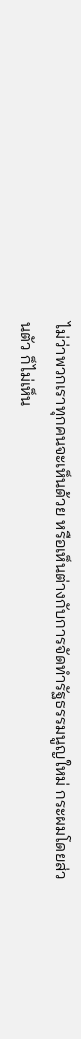ไม่ว่าพวกเราทุกคนจะเห็นด้วย หรือเห็นต่างกับการจัดทำรัฐธรรมนูญใหม่ กระผมโดยส่วนตัว ก็ไม่เห็น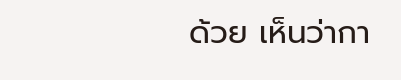ด้วย เห็นว่ากา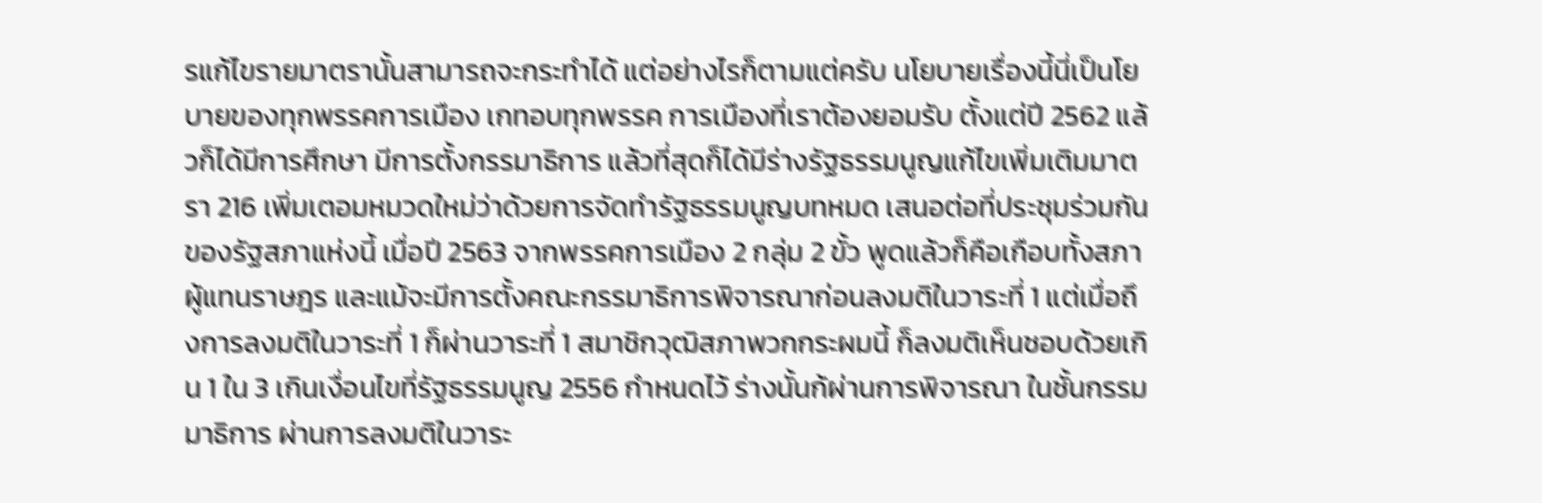รแก้ไขรายมาตรานั้นสามารถจะกระทำได้ แต่อย่างไรก็ตามแต่ครับ นโยบายเรื่องนี้นี่เป็นโยบายของทุกพรรคการเมือง เกทอบทุกพรรค การเมืองที่เราต้องยอมรับ ตั้งแต่ปี 2562 แล้วก็ได้มีการศึกษา มีการตั้งกรรมาธิการ แล้วที่สุดก็ได้มีร่างรัฐธรรมนูญแก้ไขเพิ่มเติมมาตรา 216 เพิ่มเตอมหมวดใหม่ว่าด้วยการจัดทำรัฐธรรมนูญบทหมด เสนอต่อที่ประชุมร่วมกันของรัฐสภาแห่งนี้ เมื่อปี 2563 จากพรรคการเมือง 2 กลุ่ม 2 ขั้ว พูดแล้วก็คือเกือบทั้งสภาผู้แทนราษฎร และแม้จะมีการตั้งคณะกรรมาธิการพิจารณาก่อนลงมติในวาระที่ 1 แต่เมื่อถึงการลงมติในวาระที่ 1 ก็ผ่านวาระที่ 1 สมาชิกวุฒิสภาพวกกระผมนี้ ก็ลงมติเห็นชอบด้วยเกิน 1 ใน 3 เกินเงื่อนไขที่รัฐธรรมนูญ 2556 กำหนดไว้ ร่างนั้นก้ผ่านการพิจารณา ในชั้นกรรมมาธิการ ผ่านการลงมติในวาระ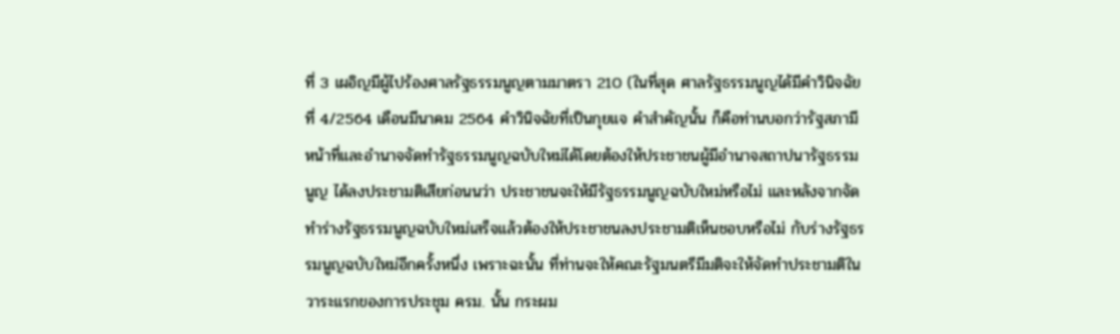ที่ 3 เผอิญมีผู้ไปร้องศาลรัฐธรรมนูญตามมาตรา 210 (ในที่สุด ศาลรัฐธรรมนูญได้มีคำวินิจฉัยที่ 4/2564 เดือนมีนาคม 2564 คำวินิจฉัยที่เป็นกุยแจ คำสำคัญนั้น ก็คือท่านบอกว่ารัฐสภามีหน้าที่และอำนาจจัดทำรัฐธรรมนูญฉบับใหม่ได้โดยต้องให้ประชาชนผู้มีอำนาจสถาปนารัฐธรรมนูญ ได้ลงประชามติเสียก่อนนว่า ประชาชนจะให้มีรัฐธรรมนูญฉบับใหม่หรือไม่ และหลังจากจัดทำร่างรัฐธรรมนูญฉบับใหม่เสร็จแล้วต้องให้ประชาชนลงประชามติเห็นชอบหรือไม่ กับร่างรัฐธรรมนูญฉบับใหม่อีกครั้งหนึ่ง เพราะฉะนั้น ที่ท่านจะให้คณะรัฐมนตรีมีมติจะให้จัดทำประชามติในวาระแรกของการประชุม ครม. นั้น กระผม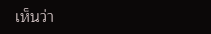เห็นว่า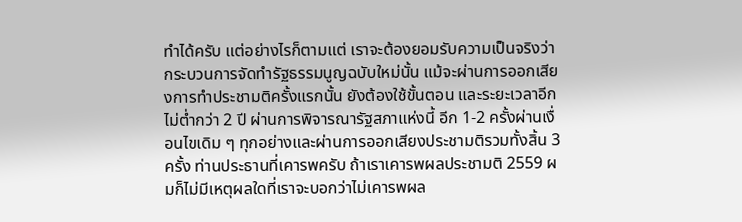ทำได้ครับ แต่อย่างไรก็ตามแต่ เราจะต้องยอมรับความเป็นจริงว่ากระบวนการจัดทำรัฐธรรมนูญฉบับใหม่นั้น แม้จะผ่านการออกเสียงการทำประชามติครั้งแรกนั้น ยังต้องใช้ขั้นตอน และระยะเวลาอีกไม่ต่ำกว่า 2 ปี ผ่านการพิจารณารัฐสภาแห่งนี้ อีก 1-2 ครั้งผ่านเงื่อนไขเดิม ๆ ทุกอย่างและผ่านการออกเสียงประชามติรวมทั้งสิ้น 3 ครั้ง ท่านประธานที่เคารพครับ ถ้าเราเคารพผลประชามติ 2559 ผมก็ไม่มีเหตุผลใดที่เราจะบอกว่าไม่เคารพผล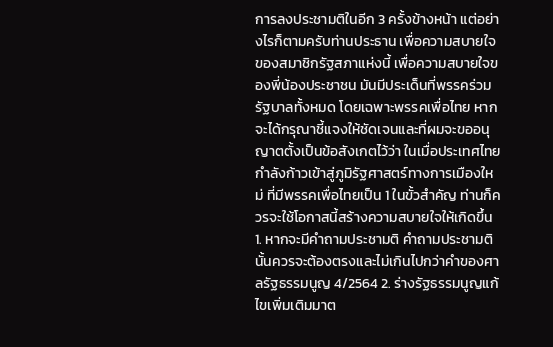การลงประชามติในอีก 3 ครั้งข้างหน้า แต่อย่างไรก็ตามครับท่านประธาน เพื่อความสบายใจของสมาชิกรัฐสภาแห่งนี้ เพื่อความสบายใจของพี่น้องประชาชน มันมีประเด็นที่พรรคร่วมรัฐบาลทั้งหมด โดยเฉพาะพรรคเพื่อไทย หากจะได้กรุณาชี้แจงให้ชัดเจนและที่ผมจะขออนุญาตตั้งเป็นข้อสังเกตไว้ว่า ในเมื่อประเทศไทยกำลังก้าวเข้าสู่ภูมิรัฐศาสตร์ทางการเมืองใหม่ ที่มีพรรคเพื่อไทยเป็น 1 ในขั้วสำคัญ ท่านก็ควรจะใช้โอกาสนี้สร้างความสบายใจให้เกิดขึ้น 1. หากจะมีคำถามประชามติ คำถามประชามตินั้นควรจะต้องตรงและไม่เกินไปกว่าคำของศาลรัฐธรรมนูญ 4/2564 2. ร่างรัฐธรรมนูญแก้ไขเพิ่มเติมมาต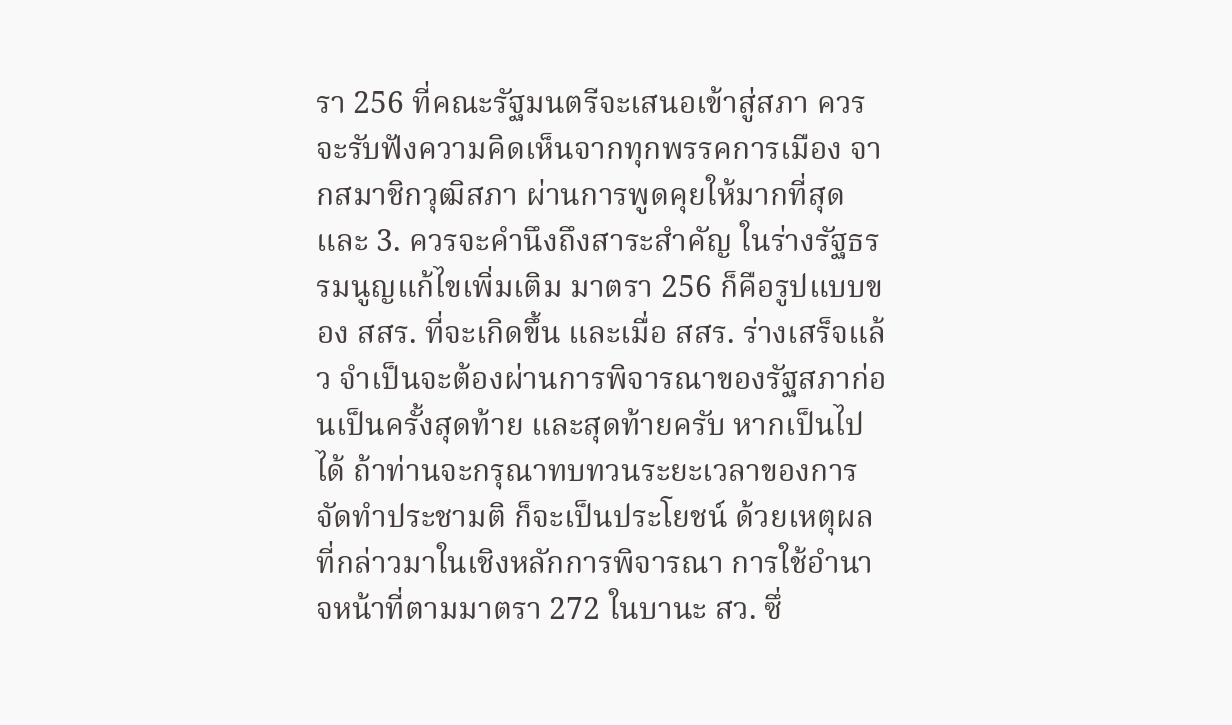รา 256 ที่คณะรัฐมนตรีจะเสนอเข้าสู่สภา ควรจะรับฟังความคิดเห็นจากทุกพรรคการเมือง จากสมาชิกวุฒิสภา ผ่านการพูดคุยให้มากที่สุด และ 3. ควรจะคำนึงถึงสาระสำคัญ ในร่างรัฐธรรมนูญแก้ไขเพิ่มเติม มาตรา 256 ก็คือรูปแบบของ สสร. ที่จะเกิดขึ้น และเมื่อ สสร. ร่างเสร็จแล้ว จำเป็นจะต้องผ่านการพิจารณาของรัฐสภาก่อนเป็นครั้งสุดท้าย และสุดท้ายครับ หากเป็นไปได้ ถ้าท่านจะกรุณาทบทวนระยะเวลาของการจัดทำประชามติ ก็จะเป็นประโยชน์ ด้วยเหตุผลที่กล่าวมาในเชิงหลักการพิจารณา การใช้อำนาจหน้าที่ตามมาตรา 272 ในบานะ สว. ซึ่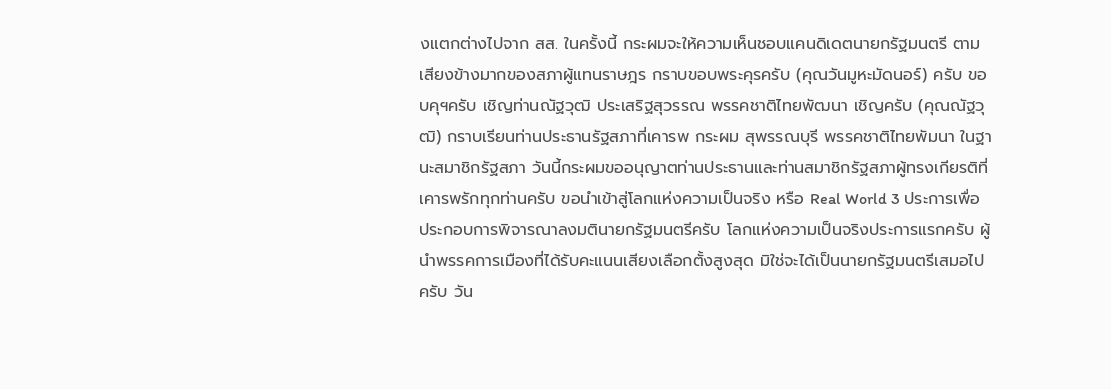งแตกต่างไปจาก สส. ในครั้งนี้ กระผมจะให้ความเห็นชอบแคนดิเดตนายกรัฐมนตรี ตามเสียงข้างมากของสภาผู้แทนราษฎร กราบขอบพระคุรครับ (คุณวันมูหะมัดนอร์) ครับ ขอบคุฯครับ เชิญท่านณัฐวุฒิ ประเสริฐสุวรรณ พรรคชาติไทยพัฒนา เชิญครับ (คุณณัฐวุฒิ) กราบเรียนท่านประธานรัฐสภาที่เคารพ กระผม สุพรรณบุรี พรรคชาติไทยพัมนา ในฐานะสมาชิกรัฐสภา วันนี้กระผมขออนุญาตท่านประธานและท่านสมาชิกรัฐสภาผู้ทรงเกียรติที่เคารพรักทุกท่านครับ ขอนำเข้าสู่โลกแห่งความเป็นจริง หรือ Real World 3 ประการเพื่อประกอบการพิจารณาลงมตินายกรัฐมนตรีครับ โลกแห่งความเป็นจริงประการแรกครับ ผู้นำพรรคการเมืองที่ได้รับคะแนนเสียงเลือกตั้งสูงสุด มิใช่จะได้เป็นนายกรัฐมนตรีเสมอไปครับ วัน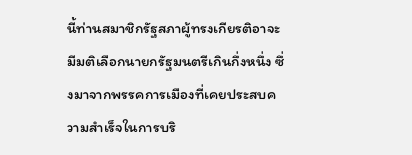นี้ท่านสมาชิกรัฐสภาผู้ทรงเกียรติอาจะมีมติเลือกนายกรัฐมนตรีเกินกึ่งหนึ่ง ซึ่งมาจากพรรคการเมืองที่เคยประสบความสำเร็จในการบริ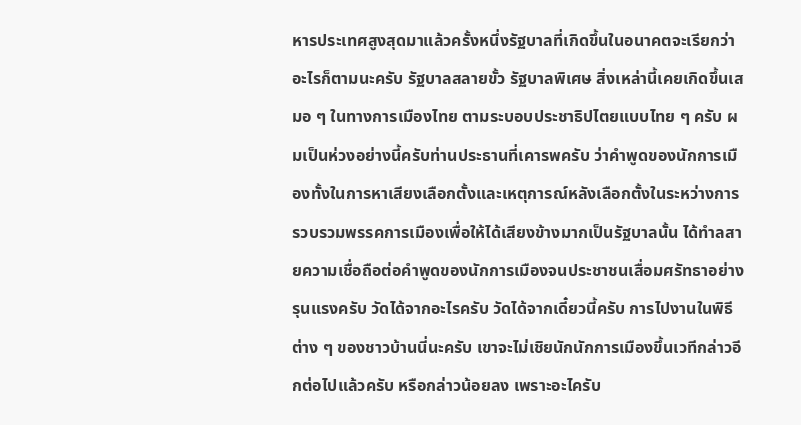หารประเทศสูงสุดมาแล้วครั้งหนึ่งรัฐบาลที่เกิดขึ้นในอนาคตจะเรียกว่าอะไรก็ตามนะครับ รัฐบาลสลายขั้ว รัฐบาลพิเศษ สิ่งเหล่านี้เคยเกิดขึ้นเสมอ ๆ ในทางการเมืองไทย ตามระบอบประชาธิปไตยแบบไทย ๆ ครับ ผมเป็นห่วงอย่างนี้ครับท่านประธานที่เคารพครับ ว่าคำพูดของนักการเมืองทั้งในการหาเสียงเลือกตั้งและเหตุการณ์หลังเลือกตั้งในระหว่างการรวบรวมพรรคการเมืองเพื่อให้ได้เสียงข้างมากเป็นรัฐบาลนั้น ได้ทำลสายความเชื่อถือต่อคำพูดของนักการเมืองจนประชาชนเสื่อมศรัทธาอย่างรุนแรงครับ วัดได้จากอะไรครับ วัดได้จากเดี๋ยวนี้ครับ การไปงานในพิธีต่าง ๆ ของชาวบ้านนี่นะครับ เขาจะไม่เชิยนักนักการเมืองขึ้นเวทีกล่าวอีกต่อไปแล้วครับ หรือกล่าวน้อยลง เพราะอะไครับ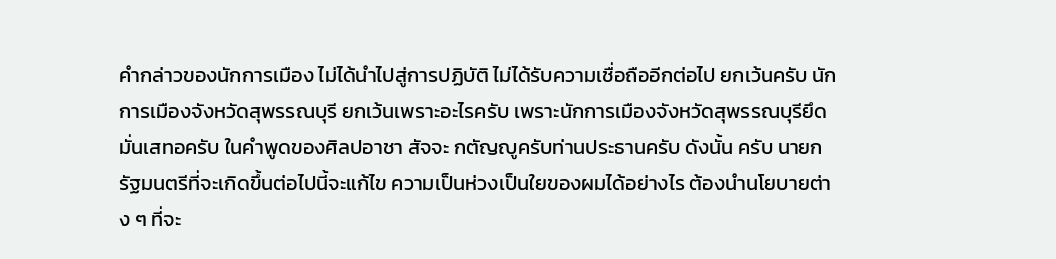คำกล่าวของนักการเมือง ไม่ได้นำไปสู่การปฏิบัติ ไม่ได้รับความเชื่อถืออีกต่อไป ยกเว้นครับ นักการเมืองจังหวัดสุพรรณบุรี ยกเว้นเพราะอะไรครับ เพราะนักการเมืองจังหวัดสุพรรณบุรียึดมั่นเสทอครับ ในคำพูดของศิลปอาชา สัจจะ กตัญญูครับท่านประธานครับ ดังนั้น ครับ นายกรัฐมนตรีที่จะเกิดขึ้นต่อไปนี้จะแก้ไข ความเป็นห่วงเป็นใยของผมได้อย่างไร ต้องนำนโยบายต่าง ๆ ที่จะ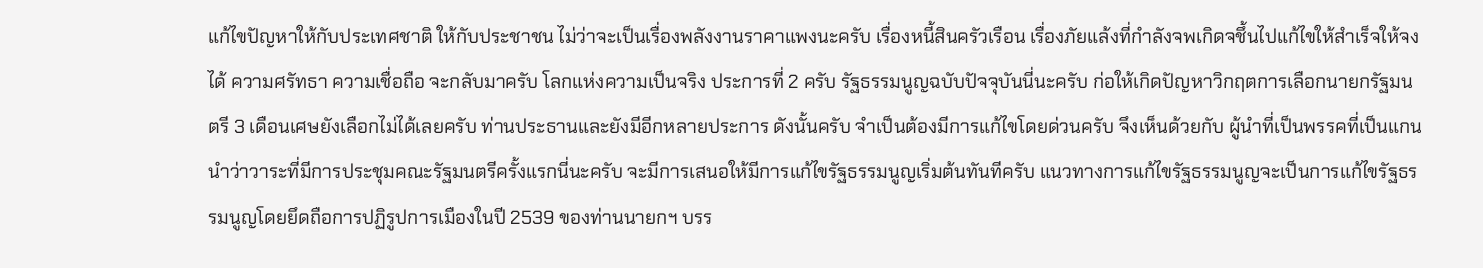แก้ไขปัญหาให้กับประเทศชาติ ให้กับประชาชน ไม่ว่าจะเป็นเรื่องพลังงานราคาแพงนะครับ เรื่องหนี้สินครัวเรือน เรื่องภัยแล้งที่กำลังจพเกิดจชึ้นไปแก้ไขให้สำเร็จให้จงได้ ความศรัทธา ความเชื่อถือ จะกลับมาครับ โลกแห่งความเป็นจริง ประการที่ 2 ครับ รัฐธรรมนูญฉบับปัจจุบันนี่นะครับ ก่อให้เกิดปัญหาวิกฤตการเลือกนายกรัฐมนตรี 3 เดือนเศษยังเลือกไม่ได้เลยครับ ท่านประธานและยังมีอีกหลายประการ ดังนั้นครับ จำเป็นต้องมีการแก้ไขโดยด่วนครับ จึงเห็นด้วยกับ ผู้นำที่เป็นพรรคที่เป็นแกนนำว่าวาระที่มีการประชุมคณะรัฐมนตรีครั้งแรกนี่นะครับ จะมีการเสนอให้มีการแก้ไขรัฐธรรมนูญเริ่มต้นทันทีครับ แนวทางการแก้ไขรัฐธรรมนูญจะเป็นการแก้ไขรัฐธรรมนูญโดยยึดถือการปฏิรูปการเมืองในปี 2539 ของท่านนายกฯ บรร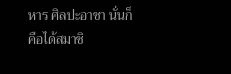หาร ศิลปะอาชา นั่นก็คือได้สมาชิ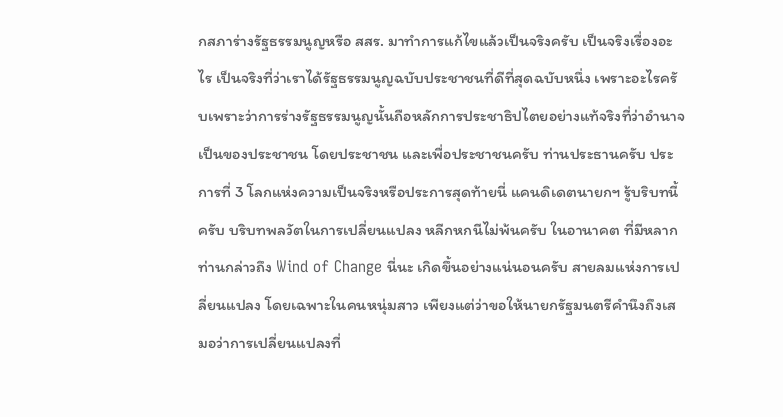กสภาร่างรัฐธรรมนูญหรือ สสร. มาทำการแก้ไขแล้วเป็นจริงครับ เป็นจริงเรื่องอะไร เป็นจริงที่ว่าเราได้รัฐธรรมนูญฉบับประชาชนที่ดีที่สุดฉบับหนึ่ง เพราะอะไรครั บเพราะว่าการร่างรัฐธรรมนูญนั้นถือหลักการประชาธิปไตยอย่างแท้จริงที่ว่าอำนาจเป็นของประชาชน โดยประชาชน และเพื่อประชาชนครับ ท่านประธานครับ ประการที่ 3 โลกแห่งความเป็นจริงหรือประการสุดท้ายนี่ แคนดิเดตนายกฯ รู้บริบทนี้ครับ บริบทพลวัตในการเปลี่ยนแปลง หลีกหกนีไม่พ้นครับ ในอานาคต ที่มีหลากท่านกล่าวถึง Wind of Change นี่นะ เกิดขึ้นอย่างแน่นอนครับ สายลมแห่งการเปลี่ยนแปลง โดยเฉพาะในคนหนุ่มสาว เพียงแต่ว่าขอให้นายกรัฐมนตรีคำนึงถึงเสมอว่าการเปลี่ยนแปลงที่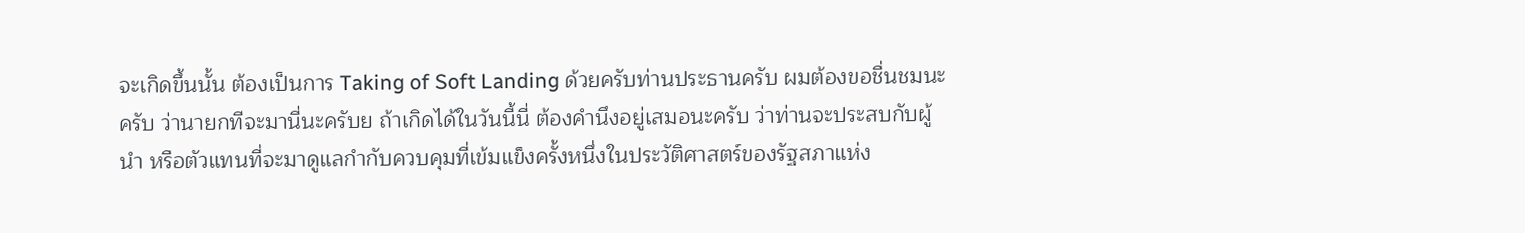จะเกิดขึ้นนั้น ต้องเป็นการ Taking of Soft Landing ด้วยครับท่านประธานครับ ผมต้องขอชื่นชมนะครับ ว่านายกทีจะมานี่นะครับย ถ้าเกิดได้ในวันนี้นี่ ต้องคำนึงอยู่เสมอนะครับ ว่าท่านจะประสบกับผู้นำ หรือตัวแทนที่จะมาดูแลกำกับควบคุมที่เข้มแข็งครั้งหนึ่งในประวัติศาสตร์ของรัฐสภาแห่ง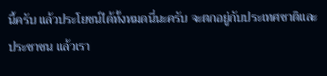นี้ครับ แล้วประโยชน์ได้ทั้งหมดนี่นะครับ จะตกอยู่กับประเทศชาติและประชาชน แล้วเรา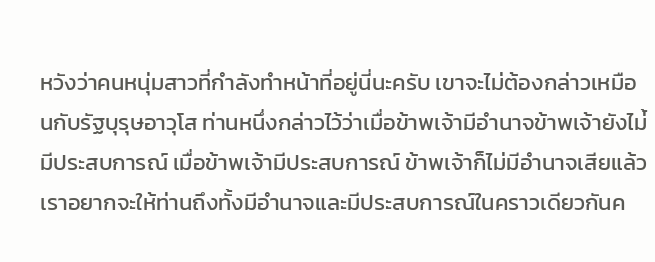หวังว่าคนหนุ่มสาวที่กำลังทำหน้าที่อยู่นี่นะครับ เขาจะไม่ต้องกล่าวเหมือนกับรัฐบุรุษอาวุโส ท่านหนึ่งกล่าวไว้ว่าเมื่อข้าพเจ้ามีอำนาจข้าพเจ้ายังไม่้มีประสบการณ์ เมื่อข้าพเจ้ามีประสบการณ์ ข้าพเจ้าก็ไม่มีอำนาจเสียแล้ว เราอยากจะให้ท่านถึงทั้งมีอำนาจและมีประสบการณ์ในคราวเดียวกันค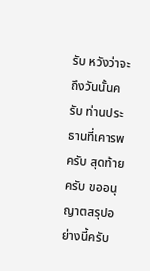รับ หวังว่าจะถึงวันนั้นครับ ท่านประธานที่เคารพครับ สุดท้ายครับ ขออนุญาตสรุปอย่างนี้ครับ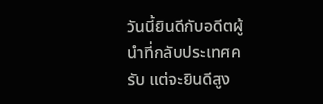วันนี้ยินดีกับอดีตผู้นำที่กลับประเทศครับ แต่จะยินดีสูง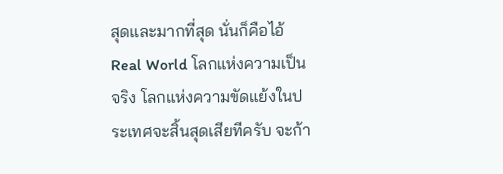สุดและมากที่สุด นั่นก็คือไอ้ Real World โลกแห่งความเป็นจริง โลกแห่งความขัดแย้งในประเทศจะสิ้นสุดเสียทีครับ จะก้า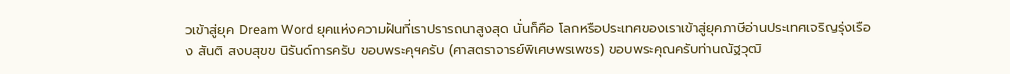วเข้าสู่ยุค Dream Word ยุคแห่งความฝันที่เราปรารถนาสูงสุด นั่นก็คือ โลกหรือประเทศของเราเข้าสู่ยุคภาษีอ่านประเทศเจริญรุ่งเรือง สันติ สงบสุขข นิรันด์การครับ ขอบพระคุฯครับ (ศาสตราจารย์พิเศษพรเพชร) ขอบพระคุณครับท่านณัฐวุฒิ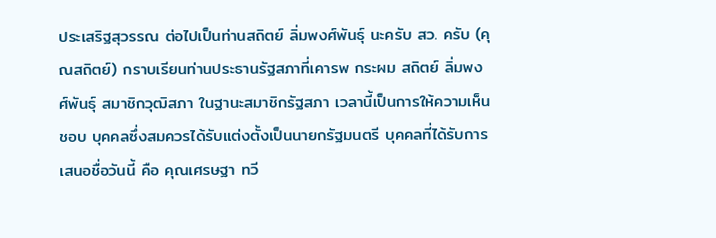ประเสริฐสุวรรณ ต่อไปเป็นท่านสถิตย์ ลิ่มพงศ์พันธุ์ นะครับ สว. ครับ (คุณสถิตย์) กราบเรียนท่านประธานรัฐสภาที่เคารพ กระผม สถิตย์ ลิ่มพงศ์พันธุ์ สมาชิกวุฒิสภา ในฐานะสมาชิกรัฐสภา เวลานี้เป็นการให้ความเห็นชอบ บุคคลซึ่งสมควรได้รับแต่งตั้งเป็นนายกรัฐมนตรี บุคคลที่ได้รับการเสนอชื่อวันนี้ คือ คุณเศรษฐา ทวี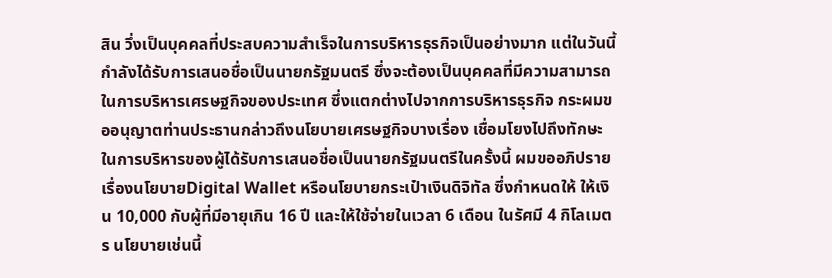สิน วึ่งเป็นบุคคลที่ประสบความสำเร็จในการบริหารธุรกิจเป็นอย่างมาก แต่ในวันนี้กำลังได้รับการเสนอชื่อเป็นนายกรัฐมนตรี ซึ่งจะต้องเป็นบุคคลที่มีความสามารถในการบริหารเศรษฐกิจของประเทศ ซึ่งแตกต่างไปจากการบริหารธุรกิจ กระผมขออนุญาตท่านประธานกล่าวถึงนโยบายเศรษฐกิจบางเรื่อง เชื่อมโยงไปถึงทักษะในการบริหารของผู้ได้รับการเสนอชื่อเป็นนายกรัฐมนตรีในครั้งนี้ ผมขออภิปรายเรื่องนโยบายDigital Wallet หรือนโยบายกระเป๋าเงินดิจิทัล ซึ่งกำหนดให้ ให้เงิน 10,000 กับผู้ที่มีอายุเกิน 16 ปี และให้ใช้จ่ายในเวลา 6 เดือน ในรัศมี 4 กิโลเมตร นโยบายเช่นนี้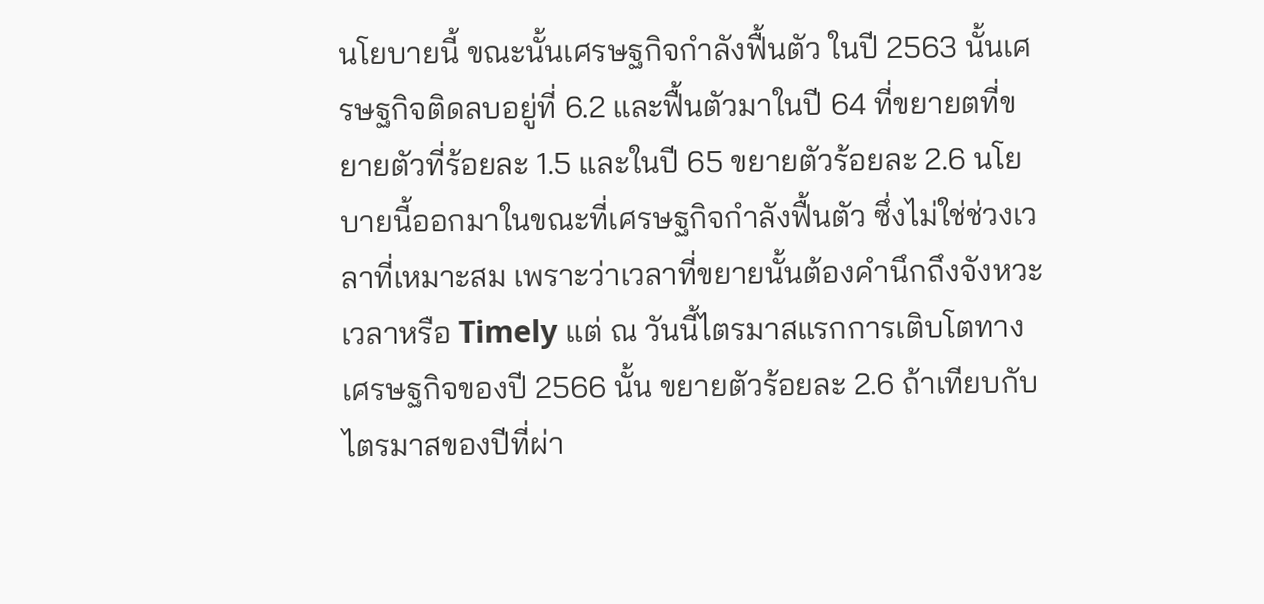นโยบายนี้ ขณะนั้นเศรษฐกิจกำลังฟื้นตัว ในปี 2563 นั้นเศรษฐกิจติดลบอยู่ที่ 6.2 และฟื้นตัวมาในปี 64 ที่ขยายตที่ขยายตัวที่ร้อยละ 1.5 และในปี 65 ขยายตัวร้อยละ 2.6 นโยบายนี้ออกมาในขณะที่เศรษฐกิจกำลังฟื้นตัว ซึ่งไม่ใช่ช่วงเวลาที่เหมาะสม เพราะว่าเวลาที่ขยายนั้นต้องคำนึกถึงจังหวะเวลาหรือ Timely แต่ ณ วันนี้ไตรมาสแรกการเติบโตทางเศรษฐกิจของปี 2566 นั้น ขยายตัวร้อยละ 2.6 ถ้าเทียบกับไตรมาสของปีที่ผ่า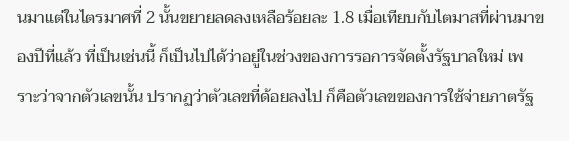นมาแต่ในไตรมาศที่ 2 นั้นขยายลดลงเหลือร้อยละ 1.8 เมื่อเทียบกับไตมาสที่ผ่านมาของปีที่แล้ว ที่เป็นเช่นนี้ ก็เป็นไปได้ว่าอยู่ในช่วงของการรอการจัดตั้งรัฐบาลใหม่ เพราะว่าจากตัวเลขนั้น ปรากฏว่าตัวเลขที่ด้อยลงไป ก็คือตัวเลขของการใช้จ่ายภาตรัฐ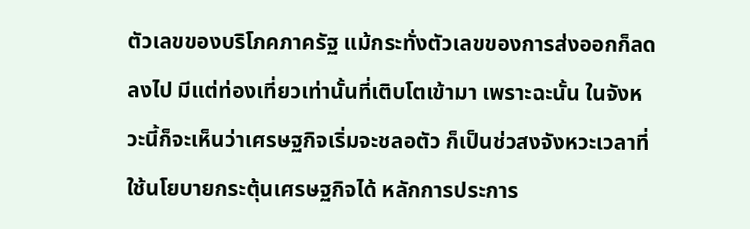ตัวเลขของบริโภคภาครัฐ แม้กระทั่งตัวเลขของการส่งออกก็ลดลงไป มีแต่ท่องเที่ยวเท่านั้นที่เติบโตเข้ามา เพราะฉะนั้น ในจังหวะนี้ก็จะเห็นว่าเศรษฐกิจเริ่มจะชลอตัว ก็เป็นช่วสงจังหวะเวลาที่ใช้นโยบายกระตุ้นเศรษฐกิจได้ หลักการประการ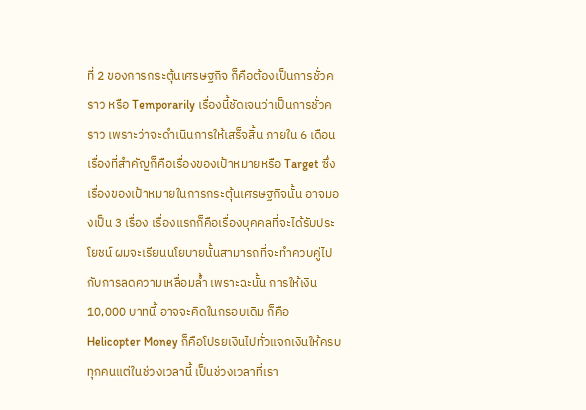ที่ 2 ของการกระตุ้นเศรษฐกิจ ก็คือต้องเป็นการชั่วคราว หรือ Temporarily เรื่องนี้ชัดเจนว่าเป็นการชั่วคราว เพราะว่าจะดำเนินการให้เสร็จสิ้น ภายใน 6 เดือน เรื่องที่สำคัญก็คือเรื่องของเป้าหมายหรือ Target ซึ่งเรื่องของเป้าหมายในการกระตุ้นเศรษฐกิจนั้น อาจมองเป็น 3 เรื่อง เรื่องแรกก็คือเรื่องบุคคลที่จะได้รับประโยชน์ ผมจะเรียนนโยบายนั้นสามารถที่จะทำควบคู่ไปกับการลดความเหลื่อมล้ำ เพราะฉะนั้น การให้เงิน 10,000 บาทนี้ อาจจะคิดในกรอบเดิม ก็คือ Helicopter Money ก็คือโปรยเงินไปทั่วแจกเงินให้ครบทุกคนแต่ในช่วงเวลานี้ เป็นช่วงเวลาที่เรา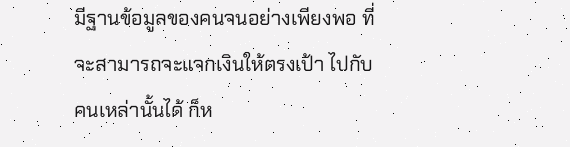มีฐานข้อมูลของคนจนอย่างเพียงพอ ที่จะสามารถจะแจกเงินให้ตรงเป้า ไปกับคนเหล่านั้นได้ ก็ห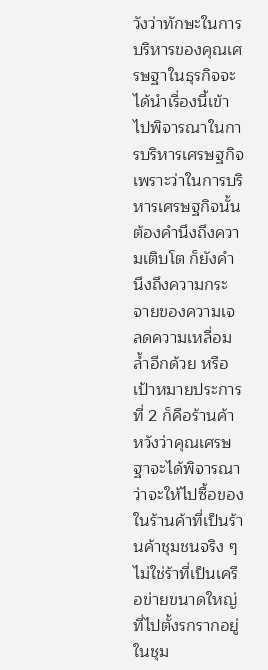วังว่าทักษะในการบริหารของคุณเศรษฐาในธุรกิจจะได้นำเรื่องนี้เข้าไปพิจารณาในการบริหารเศรษฐกิจ เพราะว่าในการบริหารเศรษฐกิจนั้น ต้องคำนึงถึงความเติบโต ก็ยังคำนึงถึงความกระจายของความเจลดความเหลื่อมล้ำอีกด้วย หรือเป้าหมายประการที่ 2 ก็คือร้านค้า หวังว่าคุณเศรษฐาจะได้พิจารณาว่าจะให้ไปซื้อของในร้านค้าที่เป็นร้านค้าชุมชนจริง ๆ ไม่ใช่ร้าที่เป็นเครือข่ายขนาดใหญ่ที่ไปตั้งรกรากอยู่ในชุม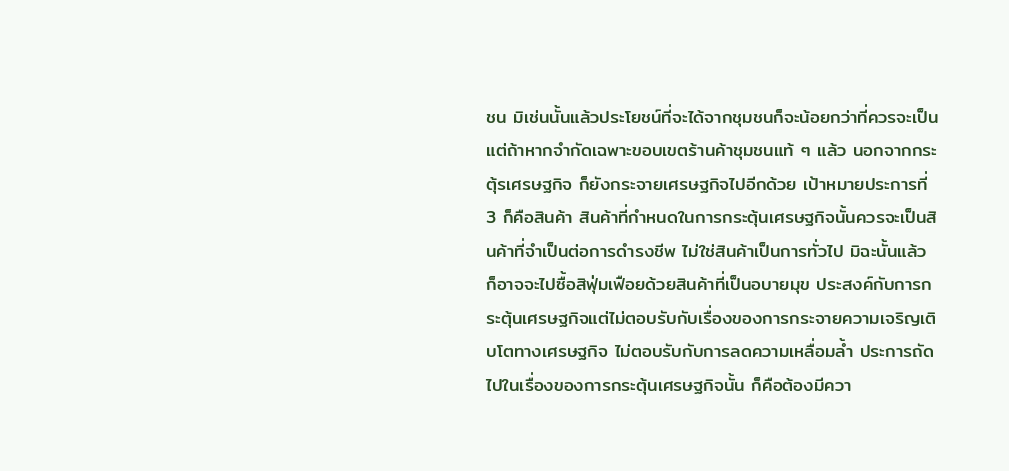ชน มิเช่นนั้นแล้วประโยชน์ที่จะได้จากชุมชนก็จะน้อยกว่าที่ควรจะเป็น แต่ถ้าหากจำกัดเฉพาะขอบเขตร้านค้าชุมชนแท้ ๆ แล้ว นอกจากกระตุ้รเศรษฐกิจ ก็ยังกระจายเศรษฐกิจไปอีกด้วย เป้าหมายประการที่ 3 ก็คือสินค้า สินค้าที่กำหนดในการกระตุ้นเศรษฐกิจนั้นควรจะเป็นสินค้าที่จำเป็นต่อการดำรงชีพ ไม่ใช่สินค้าเป็นการทั่วไป มิฉะนั้นแล้ว ก็อาจจะไปซื้อสิฟุ่มเฟือยด้วยสินค้าที่เป็นอบายมุข ประสงค์กับการกระตุ้นเศรษฐกิจแต่ไม่ตอบรับกับเรื่องของการกระจายความเจริญเติบโตทางเศรษฐกิจ ไม่ตอบรับกับการลดความเหลื่อมล้ำ ประการถัดไปในเรื่องของการกระตุ้นเศรษฐกิจนั้น ก็คือต้องมีควา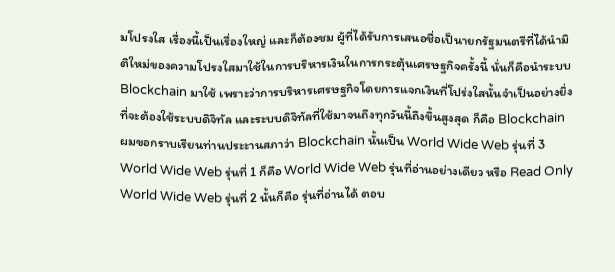มโปรงใส เรื่องนี้เป็นเรื่องใหญ่ และก็ต้องชม ผู้ที่ได้รับการเสนอชื่อเป็นายกรัฐมนตรีที่ได้นำมิติใหม่ของความโปรงใสมาใช้ในการบริหารเงินในการกระตุ้นเศรษฐกิจครั้งนี้ นั่นก็คือนำระบบ Blockchain มาใช้ เพราะว่าการบริหารเศรษฐกิจโดยการแจกเงินที่โปร่งใสนั้นจำเป็นอย่างยิ่งที่จะต้องใช้ระบบดิจิทัล และระบบดิจิทัลที่ใช้มาจนถึงทุกวันนี้ถึงขึ้นสูงสุด ก็คือ Blockchain ผมขอกราบเรียนท่านประะานสภาว่า Blockchain นั้นเป็น World Wide Web รุ่นที่ 3 World Wide Web รุ่นที่ 1 ก็คือ World Wide Web รุ่นที่อ่านอย่างเดียว หรือ Read Only World Wide Web รุ่นที่ 2 นั้นก็คือ รุ่นที่อ่านได้ ตอบ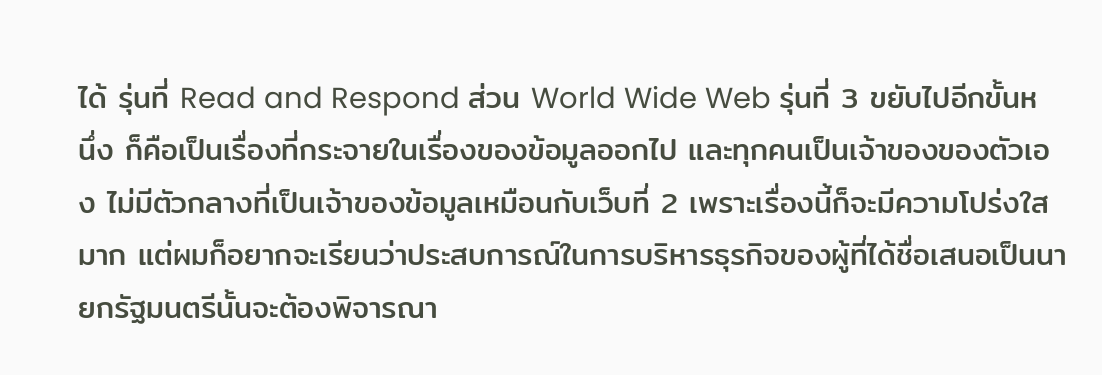ได้ รุ่นที่ Read and Respond ส่วน World Wide Web รุ่นที่ 3 ขยับไปอีกขั้นหนึ่ง ก็คือเป็นเรื่องที่กระจายในเรื่องของข้อมูลออกไป และทุกคนเป็นเจ้าของของตัวเอง ไม่มีตัวกลางที่เป็นเจ้าของข้อมูลเหมือนกับเว็บที่ 2 เพราะเรื่องนี้ก็จะมีความโปร่งใสมาก แต่ผมก็อยากจะเรียนว่าประสบการณ์ในการบริหารธุรกิจของผู้ที่ได้ชื่อเสนอเป็นนายกรัฐมนตรีนั้นจะต้องพิจารณา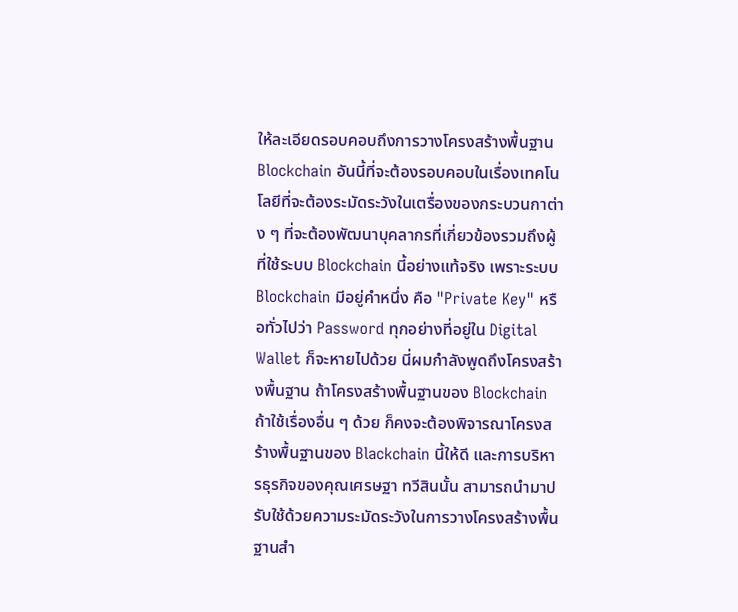ให้ละเอียดรอบคอบถึงการวางโครงสร้างพื้นฐาน Blockchain อันนี้ที่จะต้องรอบคอบในเรื่องเทคโนโลยีที่จะต้องระมัดระวังในเตรื่องของกระบวนกาต่าง ๆ ที่จะต้องพัฒนาบุคลากรที่เกี่ยวข้องรวมถึงผู้ที่ใช้ระบบ Blockchain นี้อย่างแท้จริง เพราะระบบ Blockchain มีอยู่คำหนึ่ง คือ "Private Key" หรือทั่วไปว่า Password ทุกอย่างที่อยู่ใน Digital Wallet ก็จะหายไปด้วย นี่ผมกำลังพูดถึงโครงสร้างพื้นฐาน ถ้าโครงสร้างพื้นฐานของ Blockchain ถ้าใช้เรื่องอื่น ๆ ด้วย ก็คงจะต้องพิจารณาโครงสร้างพื้นฐานของ Blackchain นี้ให้ดี และการบริหารธุรกิจของคุณเศรษฐา ทวีสินนั้น สามารถนำมาปรับใช้ด้วยความระมัดระวังในการวางโครงสร้างพื้นฐานสำ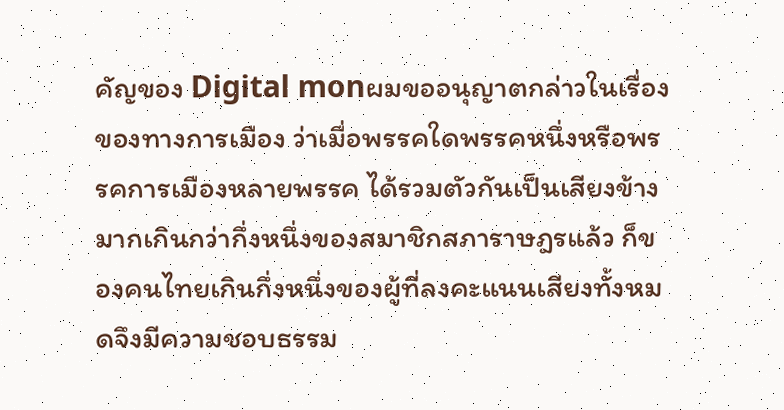คัญของ Digital monผมขออนุญาตกล่าวในเรื่องของทางการเมือง ว่าเมื่อพรรคใดพรรคหนึ่งหรือพรรคการเมืองหลายพรรค ได้รวมตัวกันเป็นเสียงข้างมากเกินกว่ากึ่งหนึ่งของสมาชิกสภาราษฎรแล้ว ก็ของคนไทยเกินกึ่งหนึ่งของผู้ที่ลงคะแนนเสียงทั้งหมดจึงมีความชอบธรรม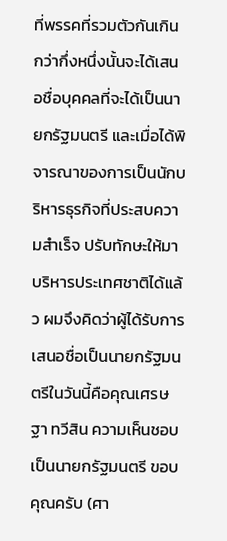ที่พรรคที่รวมตัวกันเกินกว่ากึ่งหนึ่งนั้นจะได้เสนอชื่อบุคคลที่จะได้เป็นนายกรัฐมนตรี และเมื่อได้พิจารณาของการเป็นนักบริหารธุรกิจที่ประสบความสำเร็จ ปรับทักษะให้มาบริหารประเทศชาติได้แล้ว ผมจึงคิดว่าผู้ได้รับการเสนอชื่อเป็นนายกรัฐมนตรีในวันนี้คือคุณเศรษฐา ทวีสิน ความเห็นชอบเป็นนายกรัฐมนตรี ขอบคุณครับ (ศา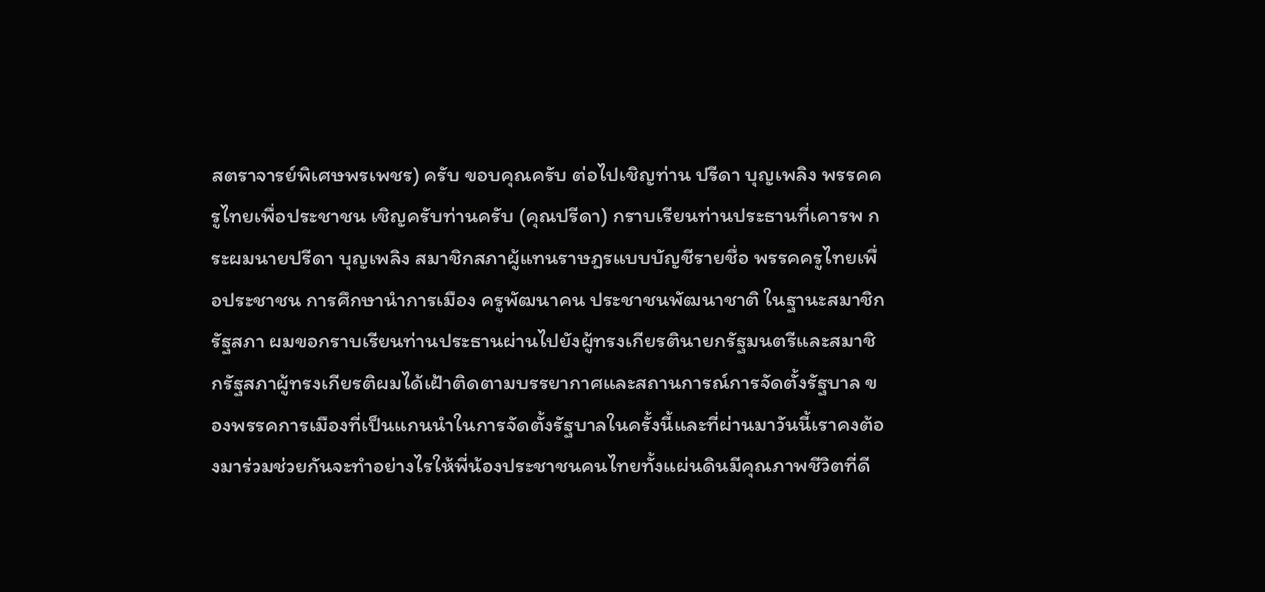สตราจารย์พิเศษพรเพชร) ครับ ขอบคุณครับ ต่อไปเชิญท่าน ปรีดา บุญเพลิง พรรคครูไทยเพื่อประชาชน เชิญครับท่านครับ (คุณปรีดา) กราบเรียนท่านประธานที่เคารพ กระผมนายปรีดา บุญเพลิง สมาชิกสภาผู้แทนราษฎรแบบบัญชีรายชื่อ พรรคครูไทยเพื่อประชาชน การศึกษานำการเมือง ครูพัฒนาคน ประชาชนพัฒนาชาติ ในฐานะสมาชิกรัฐสภา ผมขอกราบเรียนท่านประธานผ่านไปยังผู้ทรงเกียรตินายกรัฐมนตรีและสมาชิกรัฐสภาผู้ทรงเกียรติผมได้เฝ้าติดตามบรรยากาศและสถานการณ์การจัดตั้งรัฐบาล ของพรรคการเมืองที่เป็นแกนนำในการจัดตั้งรัฐบาลในครั้งนี้และที่ผ่านมาวันนี้เราคงต้องมาร่วมช่วยกันจะทำอย่างไรให้พี่น้องประชาชนคนไทยทั้งแผ่นดินมีคุณภาพชีวิตที่ดี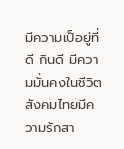มีความเป็อยู่ที่ดี กินดี มีความมั่นคงในชีวิต สังคมไทยมีความรักสา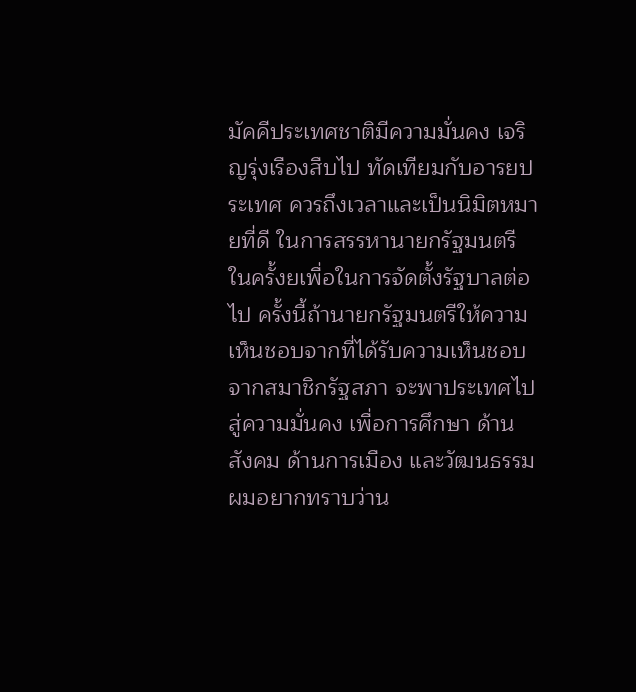มัคคีประเทศชาติมีความมั่นคง เจริญรุ่งเรืองสืบไป ทัดเทียมกับอารยประเทศ ควรถึงเวลาและเป็นนิมิตหมายที่ดี ในการสรรหานายกรัฐมนตรีในครั้งยเพื่อในการจัดตั้งรัฐบาลต่อไป ครั้งนี้ถ้านายกรัฐมนตรีให้ความเห็นชอบจากที่ได้รับความเห็นชอบจากสมาชิกรัฐสภา จะพาประเทศไปสู่ความมั่นคง เพื่อการศึกษา ด้านสังคม ด้านการเมือง และวัฒนธรรม ผมอยากทราบว่าน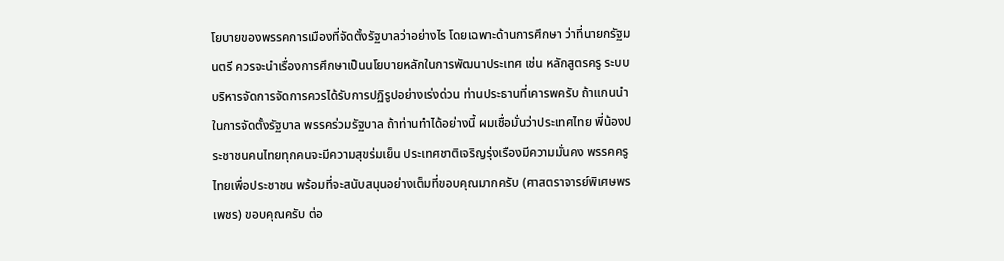โยบายของพรรคการเมืองที่จัดตั้งรัฐบาลว่าอย่างไร โดยเฉพาะด้านการศึกษา ว่าที่นายกรัฐมนตรี ควรจะนำเรื่องการศึกษาเป็นนโยบายหลักในการพัฒนาประเทศ เช่น หลักสูตรครู ระบบบริหารจัดการจัดการควรได้รับการปฏิรูปอย่างเร่งด่วน ท่านประธานที่เคารพครับ ถ้าแกนนำในการจัดตั้งรัฐบาล พรรคร่วมรัฐบาล ถ้าท่านทำได้อย่างนี้ ผมเชื่อมั่นว่าประเทศไทย พี่น้องประชาชนคนไทยทุกคนจะมีความสุขร่มเย็น ประเทศชาติเจริญรุ่งเรืองมีความมั่นคง พรรคครูไทยเพื่อประชาชน พร้อมที่จะสนับสนุนอย่างเต็มที่ขอบคุณมากครับ (ศาสตราจารย์พิเศษพรเพชร) ขอบคุณครับ ต่อ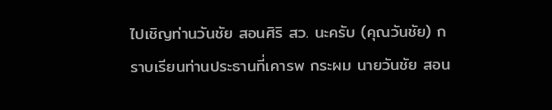ไปเชิญท่านวันชัย สอนศิริ สว. นะครับ (คุณวันชัย) กราบเรียนท่านประธานที่เคารพ กระผม นายวันชัย สอน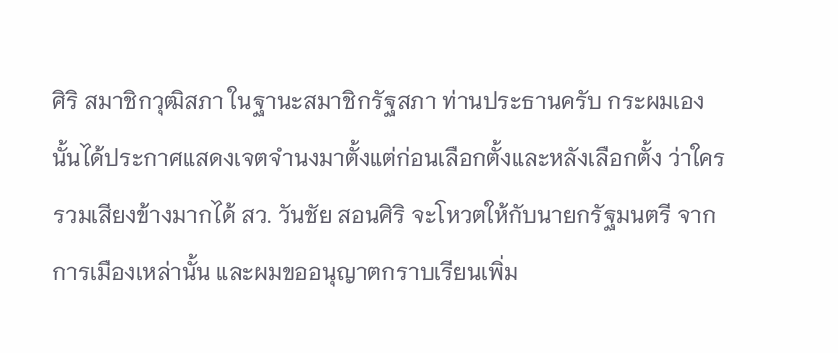ศิริ สมาชิกวุฒิสภา ในฐานะสมาชิกรัฐสภา ท่านประธานครับ กระผมเองนั้นได้ประกาศแสดงเจตจำนงมาตั้งแต่ก่อนเลือกตั้งและหลังเลือกตั้ง ว่าใครรวมเสียงข้างมากได้ สว. วันชัย สอนศิริ จะโหวตให้กับนายกรัฐมนตรี จากการเมืองเหล่านั้น และผมขออนุญาตกราบเรียนเพิ่ม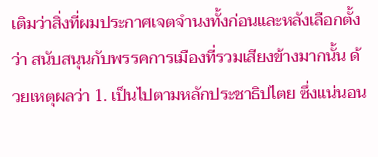เติมว่าสิ่งที่ผมประกาศเจตจำนงทั้งก่อนและหลังเลือกตั้งว่า สนับสนุนกับพรรคการเมืองที่รวมเสียงข้างมากนั้น ด้วยเหตุผลว่า 1. เป็นไปตามหลักประชาธิปไตย ซึ่งแน่นอน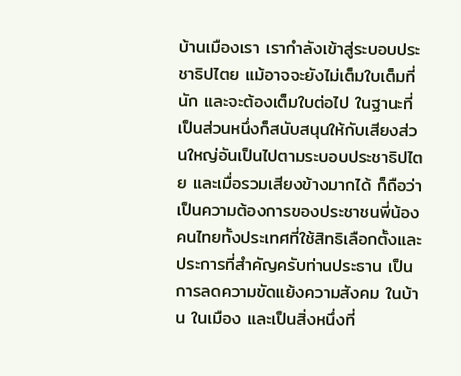บ้านเมืองเรา เรากำลังเข้าสู่ระบอบประชาธิปไตย แม้อาจจะยังไม่เต็มใบเต็มที่นัก และจะต้องเต็มใบต่อไป ในฐานะที่เป็นส่วนหนึ่งก็สนับสนุนให้กับเสียงส่วนใหญ่อันเป็นไปตามระบอบประชาธิปไตย และเมื่อรวมเสียงข้างมากได้ ก็ถือว่าเป็นความต้องการของประชาชนพี่น้องคนไทยทั้งประเทศที่ใช้สิทธิเลือกตั้งและประการที่สำคัญครับท่านประธาน เป็นการลดความขัดแย้งความสังคม ในบ้าน ในเมือง และเป็นสิ่งหนึ่งที่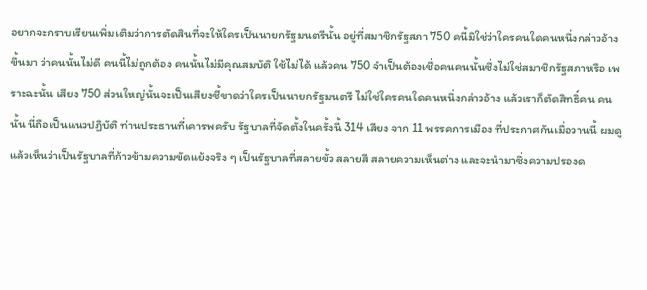อยากจะกราบเรียนเพิ่มเติมว่าการตัดสินที่จะให้ใครเป็นนายกรัฐมนตรีนั้น อยู่ที่สมาชิกรัฐสภา 750 คนี้มิใช่ว่าใครคนใดคนหนึ่งกล่าวอ้างขึ้นมา ว่าคนนั้นไม่ดี คนนี้ไม่ถูกต้อง คนนั้นไม่มีคุณสมบัติ ใช้ไม่ได้ แล้วคน 750 จำเป็นต้องเชื่อคนคนนั้นซึ่งไม่ใช่สมาชิกรัฐสภาหรือ เพราะฉะนั้น เสียง 750 ส่วนใหญ่นั้นจะเป็นเสียงชี้ขาดว่าใครเป็นนายกรัฐมนตรี ไม่ใช่ใครคนใดคนหนึ่งกล่าวอ้าง แล้วเราก็ตัดสิทธิ์คน คนนั้น นี่ถือเป็นแนวปฏิบัติ ท่านประธานที่เคารพครับ รัฐบาลที่จัดตั้งในครั้งนี้ 314 เสียง จาก 11 พรรคการเมือง ที่ประกาศกันเมื่อวานนี้ ผมดูแล้วเห็นว่าเป็นรัฐบาลที่ก้าวข้ามความขัดแย้งจริง ๆ เป็นรัฐบาลที่สลายขั้ว สลายสี สลายความเห็นต่าง และจะนำมาซึ่งความปรองด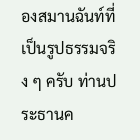องสมานฉันท์ที่เป็นรูปธรรมจริง ๆ ครับ ท่านประธานค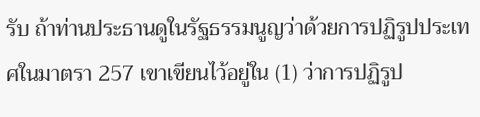รับ ถ้าท่านประธานดูในรัฐธรรมนูญว่าด้วยการปฏิรูปประเทศในมาตรา 257 เขาเขียนไว้อยู่ใน (1) ว่าการปฏิรูป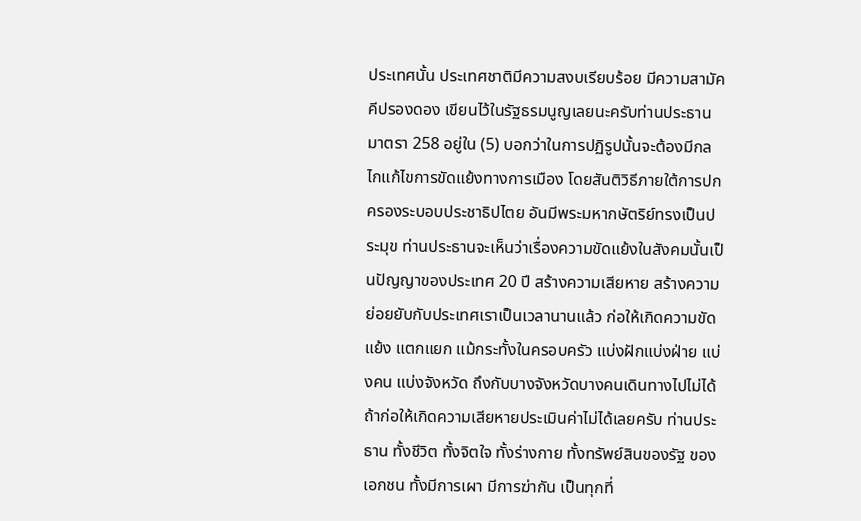ประเทศนั้น ประเทศชาติมีความสงบเรียบร้อย มีความสามัคคีปรองดอง เขียนไว้ในรัฐธรมนูญเลยนะครับท่านประธานมาตรา 258 อยู่ใน (5) บอกว่าในการปฏิรูปนั้นจะต้องมีกลไกแก้ไขการขัดแย้งทางการเมือง โดยสันติวิธีภายใต้การปกครองระบอบประชาธิปไตย อันมีพระมหากษัตริย์ทรงเป็นประมุข ท่านประธานจะเห็นว่าเรื่องความขัดแย้งในสังคมนั้นเป็นปัญญาของประเทศ 20 ปี สร้างความเสียหาย สร้างความย่อยยับกับประเทศเราเป็นเวลานานแล้ว ก่อให้เกิดความขัดแย้ง แตกแยก แม้กระทั้งในครอบครัว แบ่งฝักแบ่งฝ่าย แบ่งคน แบ่งจังหวัด ถึงกับบางจังหวัดบางคนเดินทางไปไม่ได้ ถ้าก่อให้เกิดความเสียหายประเมินค่าไม่ได้เลยครับ ท่านประธาน ทั้งชีวิต ทั้งจิตใจ ทั้งร่างกาย ทั้งทรัพย์สินของรัฐ ของเอกชน ทั้งมีการเผา มีการฆ่ากัน เป็นทุกที่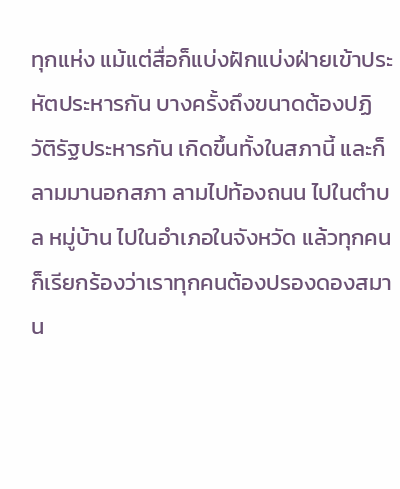ทุกแห่ง แม้แต่สื่อก็แบ่งฝักแบ่งฝ่ายเข้าประหัตประหารกัน บางครั้งถึงขนาดต้องปฏิวัติรัฐประหารกัน เกิดขึ้นทั้งในสภานี้ และก็ลามมานอกสภา ลามไปท้องถนน ไปในตำบล หมู่บ้าน ไปในอำเภอในจังหวัด แล้วทุกคนก็เรียกร้องว่าเราทุกคนต้องปรองดองสมาน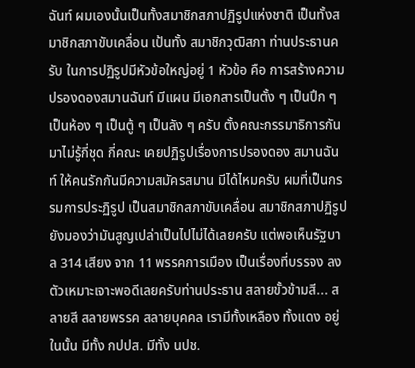ฉันท์ ผมเองนั้นเป็นทั้งสมาชิกสภาปฏิรูปแห่งชาติ เป็นทั้งสมาชิกสภาขับเคลื่อน เป้นทั้ง สมาชิกวุฒิสภา ท่านประธานครับ ในการปฏิรูปมีหัวข้อใหญ่อยู่ 1 หัวข้อ คือ การสร้างความปรองดองสมานฉันท์ มีแผน มีเอกสารเป็นตั้ง ๆ เป็นปึก ๆ เป็นห้อง ๆ เป็นตู้ ๆ เป็นลัง ๆ ครับ ตั้งคณะกรรมาธิการกันมาไม่รู้กี่ชุด กี่คณะ เคยปฏิรูปเรื่องการปรองดอง สมานฉันท์ ให้คนรักกันมีความสมัครสมาน มีได้ไหมครับ ผมที่เป็นกรรมการประฏิรูป เป็นสมาชิกสภาขับเคลื่อน สมาชิกสภาปฏิรูป ยังมองว่ามันสูญเปล่าเป็นไปไม่ได้เลยครับ แต่พอเห็นรัฐบาล 314 เสียง จาก 11 พรรคการเมือง เป็นเรื่องที่บรรจง ลงตัวเหมาะเจาะพอดีเลยครับท่านประธาน สลายขั้วข้ามสี... สลายสี สลายพรรค สลายบุคคล เรามีทั้งเหลือง ทั้งแดง อยู่ในนั้น มีทั้ง กปปส. มีทั้ง นปช.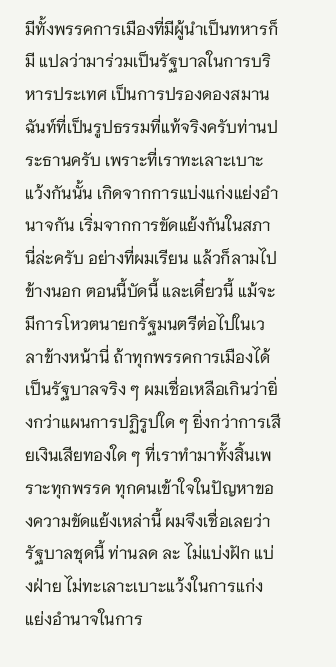มีทั้งพรรคการเมืองที่มีผู้นำเป็นทหารก็มี แปลว่ามาร่วมเป็นรัฐบาลในการบริหารประเทศ เป็นการปรองดองสมานฉันท์ที่เป็นรูปธรรมที่แท้จริงครับท่านประธานครับ เพราะที่เราทะเลาะเบาะแว้งกันนั้น เกิดจากการแบ่งแก่งแย่งอำนาจกัน เริ่มจากการขัดแย้งกันในสภานี่ล่ะครับ อย่างที่ผมเรียน แล้วก็ลามไปข้างนอก ตอนนี้บัดนี้ และเดี๋ยวนี้ แม้จะมีการโหวตนายกรัฐมนตรีต่อไปในเวลาข้างหน้านี่ ถ้าทุกพรรคการเมืองได้เป็นรัฐบาลจริง ๆ ผมเชื่อเหลือเกินว่ายิ่งกว่าแผนการปฏิรูปใด ๆ ยิ่งกว่าการเสียเงินเสียทองใด ๆ ที่เราทำมาทั้งสิ้นเพราะทุกพรรค ทุกคนเข้าใจในปัญหาของความขัดแย้งเหล่านี้ ผมจึงเชื่อเลยว่ารัฐบาลชุดนี้ ท่านลด ละ ไม่แบ่งฝัก แบ่งฝ่าย ไม่ทะเลาะเบาะแว้งในการแก่งแย่งอำนาจในการ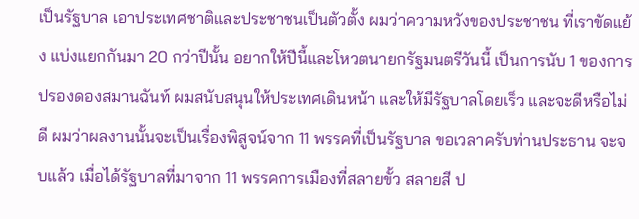เป็นรัฐบาล เอาประเทศชาติและประชาชนเป็นตัวตั้ง ผมว่าความหวังของประชาชน ที่เราขัดแย้ง แบ่งแยกกันมา 20 กว่าปีนั้น อยากให้ปีนี้และโหวตนายกรัฐมนตรีวันนี้ เป็นการนับ 1 ของการปรองดองสมานฉันท์ ผมสนับสนุนให้ประเทศเดินหน้า และให้มีรัฐบาลโดยเร็ว และจะดีหรือไม่ดี ผมว่าผลงานนั้นจะเป็นเรื่องพิสูจน์จาก 11 พรรคที่เป็นรัฐบาล ขอเวลาครับท่านประธาน จะจบแล้ว เมื่อได้รัฐบาลที่มาจาก 11 พรรคการเมืองที่สลายขั้ว สลายสี ป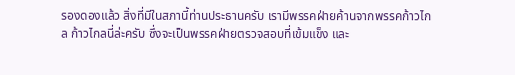รองดองแล้ว สิ่งที่มีในสภานี้ท่านประธานครับ เรามีพรรคฝ่ายค้านจากพรรคก้าวไกล ก้าวไกลนี่ล่ะครับ ซึ่งจะเป็นพรรคฝ่ายตรวจสอบที่เข้มแข็ง และ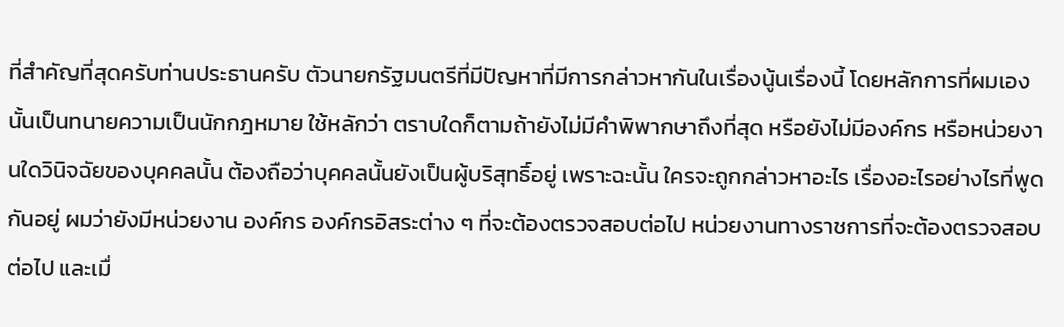ที่สำคัญที่สุดครับท่านประธานครับ ตัวนายกรัฐมนตรีที่มีปัญหาที่มีการกล่าวหากันในเรื่องนู้นเรื่องนี้ โดยหลักการที่ผมเองนั้นเป็นทนายความเป็นนักกฎหมาย ใช้หลักว่า ตราบใดก็ตามถ้ายังไม่มีคำพิพากษาถึงที่สุด หรือยังไม่มีองค์กร หรือหน่วยงานใดวินิจฉัยของบุคคลนั้น ต้องถือว่าบุคคลนั้นยังเป็นผู้บริสุทธิ์อยู่ เพราะฉะนั้น ใครจะถูกกล่าวหาอะไร เรื่องอะไรอย่างไรที่พูดกันอยู่ ผมว่ายังมีหน่วยงาน องค์กร องค์กรอิสระต่าง ๆ ที่จะต้องตรวจสอบต่อไป หน่วยงานทางราชการที่จะต้องตรวจสอบต่อไป และเมื่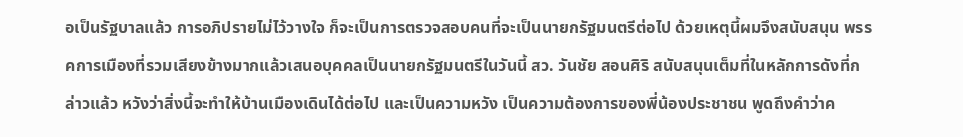อเป็นรัฐบาลแล้ว การอภิปรายไม่ไว้วางใจ ก็จะเป็นการตรวจสอบคนที่จะเป็นนายกรัฐมนตรีต่อไป ด้วยเหตุนี้ผมจึงสนับสนุน พรรคการเมืองที่รวมเสียงข้างมากแล้วเสนอบุคคลเป็นนายกรัฐมนตรีในวันนี้ สว. วันชัย สอนศิริ สนับสนุนเต็มที่ในหลักการดังที่กล่าวแล้ว หวังว่าสิ่งนี้จะทำให้บ้านเมืองเดินได้ต่อไป และเป็นความหวัง เป็นความต้องการของพี่น้องประชาชน พูดถึงคำว่าค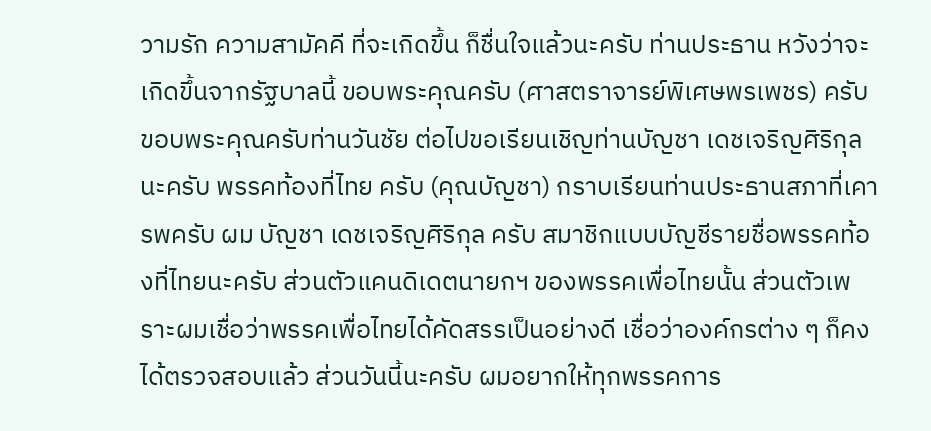วามรัก ความสามัคคี ที่จะเกิดขึ้น ก็ชื่นใจแล้วนะครับ ท่านประธาน หวังว่าจะเกิดขึ้นจากรัฐบาลนี้ ขอบพระคุณครับ (ศาสตราจารย์พิเศษพรเพชร) ครับ ขอบพระคุณครับท่านวันชัย ต่อไปขอเรียนเชิญท่านบัญชา เดชเจริญศิริกุล นะครับ พรรคท้องที่ไทย ครับ (คุณบัญชา) กราบเรียนท่านประธานสภาที่เคารพครับ ผม บัญชา เดชเจริญศิริกุล ครับ สมาชิกแบบบัญชีรายชื่อพรรคท้องที่ไทยนะครับ ส่วนตัวแคนดิเดตนายกฯ ของพรรคเพื่อไทยนั้น ส่วนตัวเพราะผมเชื่อว่าพรรคเพื่อไทยได้คัดสรรเป็นอย่างดี เชื่อว่าองค์กรต่าง ๆ ก็คงได้ตรวจสอบแล้ว ส่วนวันนี้นะครับ ผมอยากให้ทุกพรรคการ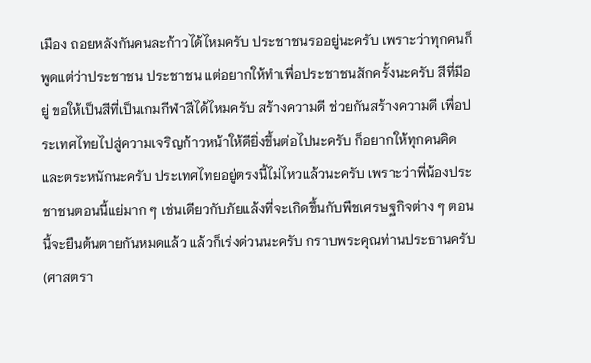เมือง ถอยหลังกันคนละก้าวได้ไหมครับ ประชาชนรออยู่นะครับ เพราะว่าทุกคนก็พูดแต่ว่าประชาชน ประชาชน แต่อยากให้ทำเพื่อประชาชนสักครั้งนะครับ สีที่มีอยู่ ขอให้เป็นสีที่เป็นเกมกีฬาสีได้ไหมครับ สร้างความดี ช่วยกันสร้างความดี เพื่อประเทศไทยไปสู่ความเจริญก้าวหน้าให้ดียิ่งขึ้นต่อไปนะครับ ก็อยากให้ทุกคนคิดและตระหนักนะครับ ประเทศไทยอยู่ตรงนี้ไม่ไหวแล้วนะครับ เพราะว่าพี่น้องประชาชนตอนนี้แย่มาก ๆ เช่นเดียวกับภัยแล้งที่จะเกิดขึ้นกับพืชเศรษฐกิจต่าง ๆ ตอนนี้จะยืนต้นตายกันหมดแล้ว แล้วก็เร่งด่วนนะครับ กราบพระคุณท่านประธานครับ (ศาสตรา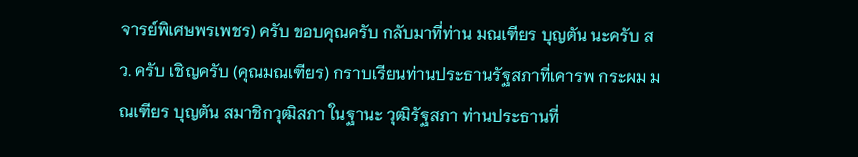จารย์พิเศษพรเพชร) ครับ ขอบคุณครับ กลับมาที่ท่าน มณเฑียร บุญตัน นะครับ สว. ครับ เชิญครับ (คุณมณเฑียร) กราบเรียนท่านประธานรัฐสภาที่เคารพ กระผม มณเฑียร บุญตัน สมาชิกวุฒิสภา ในฐานะ วุฒิรัฐสภา ท่านประธานที่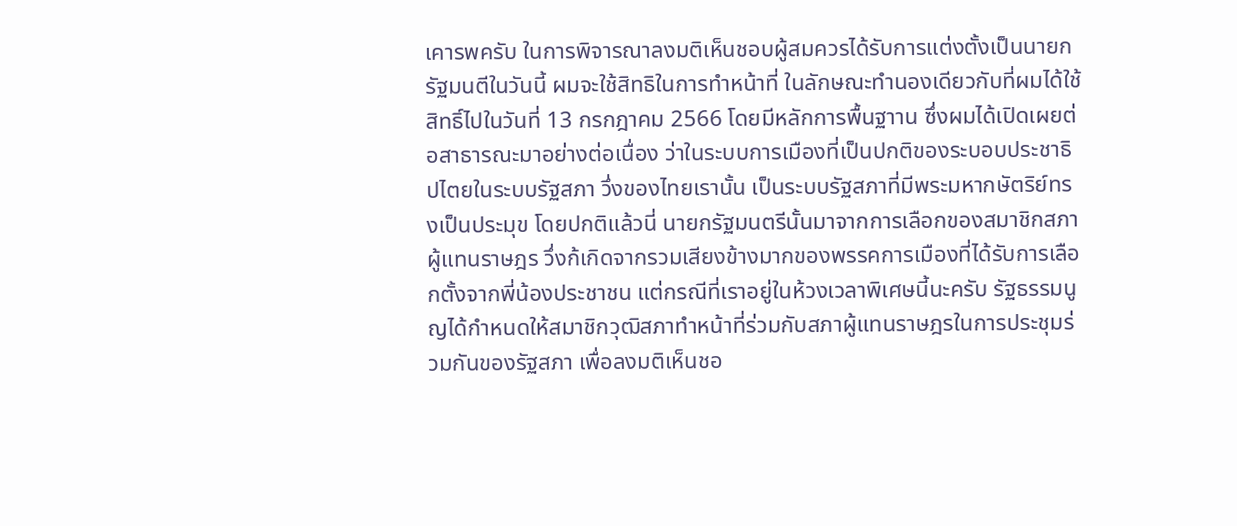เคารพครับ ในการพิจารณาลงมติเห็นชอบผู้สมควรได้รับการแต่งตั้งเป็นนายกรัฐมนตีในวันนี้ ผมจะใช้สิทธิในการทำหน้าที่ ในลักษณะทำนองเดียวกับที่ผมได้ใช้สิทธิ์ไปในวันที่ 13 กรกฎาคม 2566 โดยมีหลักการพื้นฐาาน ซึ่งผมได้เปิดเผยต่อสาธารณะมาอย่างต่อเนื่อง ว่าในระบบการเมืองที่เป็นปกติของระบอบประชาธิปไตยในระบบรัฐสภา วึ่งของไทยเรานั้น เป็นระบบรัฐสภาที่มีพระมหากษัตริย์ทรงเป็นประมุข โดยปกติแล้วนี่ นายกรัฐมนตรีนั้นมาจากการเลือกของสมาชิกสภาผู้แทนราษฎร วึ่งก้เกิดจากรวมเสียงข้างมากของพรรคการเมืองที่ได้รับการเลือกตั้งจากพี่น้องประชาชน แต่กรณีที่เราอยู่ในห้วงเวลาพิเศษนี้นะครับ รัฐธรรมนูญได้กำหนดให้สมาชิกวุฒิสภาทำหน้าที่ร่วมกับสภาผู้แทนราษฎรในการประชุมร่วมกันของรัฐสภา เพื่อลงมติเห็นชอ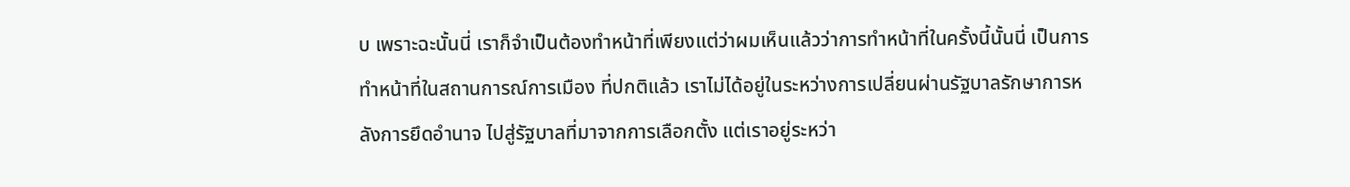บ เพราะฉะนั้นนี่ เราก็จำเป็นต้องทำหน้าที่เพียงแต่ว่าผมเห็นแล้วว่าการทำหน้าที่ในครั้งนี้นั้นนี่ เป็นการทำหน้าที่ในสถานการณ์การเมือง ที่ปกติแล้ว เราไม่ได้อยู่ในระหว่างการเปลี่ยนผ่านรัฐบาลรักษาการหลังการยึดอำนาจ ไปสู่รัฐบาลที่มาจากการเลือกตั้ง แต่เราอยู่ระหว่า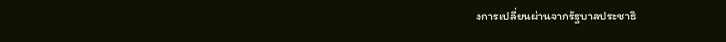งการเปลี่ยนผ่านจากรัฐบาลประชาธิ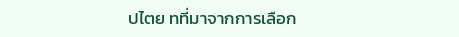ปไตย ทที่มาจากการเลือก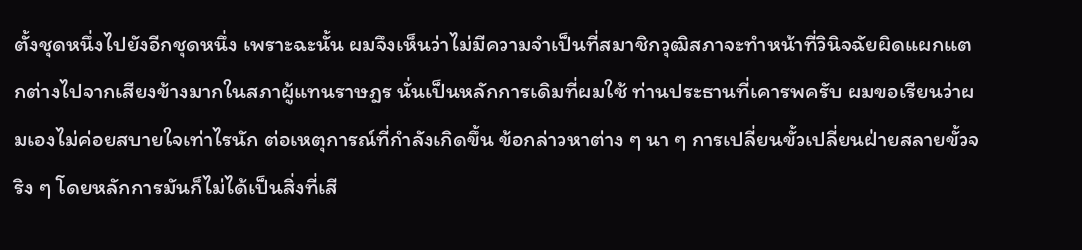ตั้งชุดหนึ่งไปยังอีกชุดหนึ่ง เพราะฉะนั้น ผมจึงเห็นว่าไม่มีความจำเป็นที่สมาชิกวุฒิสภาจะทำหน้าที่วินิจฉัยผิดแผกแตกต่างไปจากเสียงข้างมากในสภาผู้แทนราษฎร นั่นเป็นหลักการเดิมที่ผมใช้ ท่านประธานที่เคารพครับ ผมขอเรียนว่าผมเองไม่ค่อยสบายใจเท่าไรนัก ต่อเหตุการณ์ที่กำลังเกิดขึ้น ข้อกล่าวหาต่าง ๆ นา ๆ การเปลี่ยนขั้วเปลี่ยนฝ่ายสลายขั้วจริง ๆ โดยหลักการมันก็ไม่ได้เป็นสิ่งที่เสี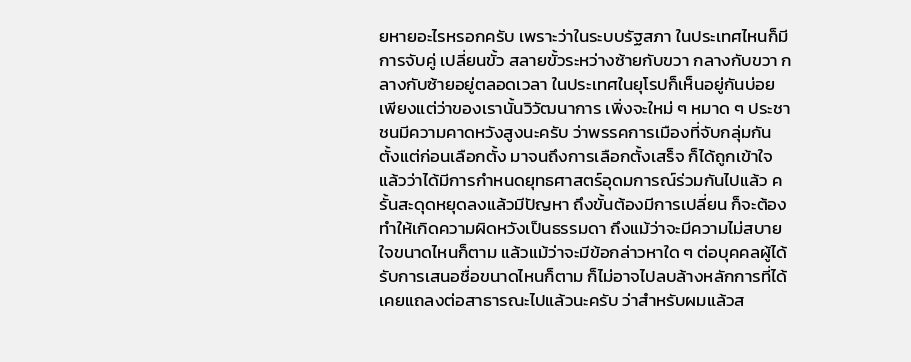ยหายอะไรหรอกครับ เพราะว่าในระบบรัฐสภา ในประเทศไหนก็มีการจับคู่ เปลี่ยนขั้ว สลายขั้วระหว่างซ้ายกับขวา กลางกับขวา กลางกับซ้ายอยู่ตลอดเวลา ในประเทศในยุโรปก็เห็นอยู่กันบ่อย เพียงแต่ว่าของเรานั้นวิวัฒนาการ เพิ่งจะใหม่ ๆ หมาด ๆ ประชาชนมีความคาดหวังสูงนะครับ ว่าพรรคการเมืองที่จับกลุ่มกันตั้งแต่ก่อนเลือกตั้ง มาจนถึงการเลือกตั้งเสร็จ ก็ได้ถูกเข้าใจแล้วว่าได้มีการกำหนดยุทธศาสตร์อุดมการณ์ร่วมกันไปแล้ว ครั้นสะดุดหยุดลงแล้วมีปัญหา ถึงขั้นต้องมีการเปลี่ยน ก็จะต้องทำให้เกิดความผิดหวังเป็นธรรมดา ถึงแม้ว่าจะมีความไม่สบายใจขนาดไหนก็ตาม แล้วแม้ว่าจะมีข้อกล่าวหาใด ๆ ต่อบุคคลผู้ได้รับการเสนอชื่อขนาดไหนก็ตาม ก็ไม่อาจไปลบล้างหลักการที่ได้เคยแถลงต่อสาธารณะไปแล้วนะครับ ว่าสำหรับผมแล้วส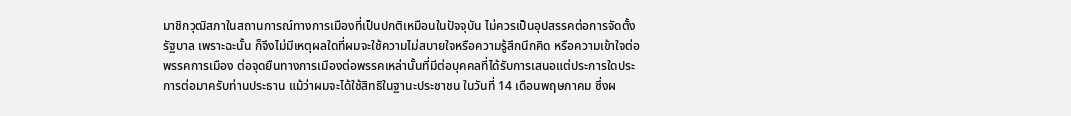มาชิกวุฒิสภาในสถานการณ์ทางการเมืองที่เป็นปกติเหมือนในปัจจุบัน ไม่ควรเป็นอุปสรรคต่อการจัดตั้งรัฐบาล เพราะฉะนั้น ก็จึงไม่มีเหตุผลใดที่ผมจะใช้ความไม่สบายใจหรือความรู้สึกนึกคิด หรือความเข้าใจต่อพรรคการเมือง ต่อจุดยืนทางการเมืองต่อพรรคเหล่านั้นที่มีต่อบุคคลที่ได้รับการเสนอแต่ประการใดประการต่อมาครับท่านประธาน แม้ว่าผมจะได้ใช้สิทธิในฐานะประชาชน ในวันที่ 14 เดือนพฤษภาคม ซึ่งผ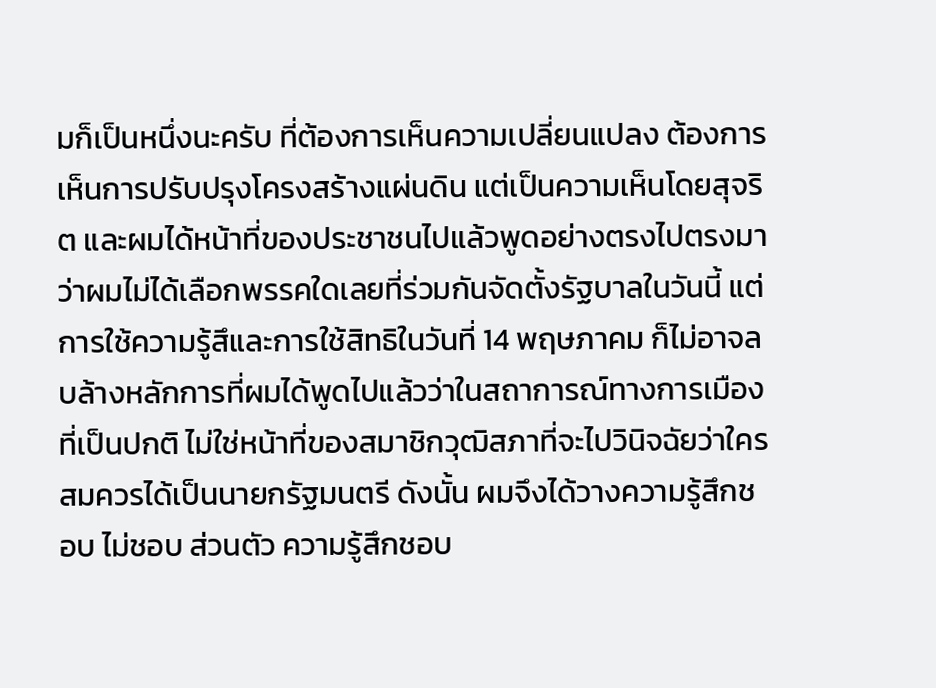มก็เป็นหนึ่งนะครับ ที่ต้องการเห็นความเปลี่ยนแปลง ต้องการเห็นการปรับปรุงโครงสร้างแผ่นดิน แต่เป็นความเห็นโดยสุจริต และผมได้หน้าที่ของประชาชนไปแล้วพูดอย่างตรงไปตรงมาว่าผมไม่ได้เลือกพรรคใดเลยที่ร่วมกันจัดตั้งรัฐบาลในวันนี้ แต่การใช้ความรู้สึและการใช้สิทธิในวันที่ 14 พฤษภาคม ก็ไม่อาจลบล้างหลักการที่ผมได้พูดไปแล้วว่าในสถาการณ์ทางการเมืองที่เป็นปกติ ไม่ใช่หน้าที่ของสมาชิกวุฒิสภาที่จะไปวินิจฉัยว่าใครสมควรได้เป็นนายกรัฐมนตรี ดังนั้น ผมจึงได้วางความรู้สึกชอบ ไม่ชอบ ส่วนตัว ความรู้สึกชอบ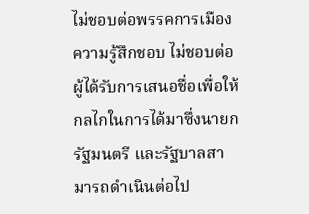ไม่ชอบต่อพรรคการเมือง ความรู้สึกชอบ ไม่ชอบต่อผู้ได้รับการเสนอชื่อเพื่อให้กลไกในการได้มาซึ่งนายกรัฐมนตรี และรัฐบาลสามารถดำเนินต่อไป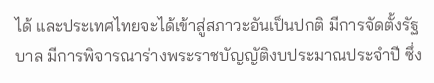ได้ และประเทศไทยจะได้เข้าสู่สภาวะอันเป็นปกติ มีการจัดตั้งรัฐบาล มีการพิจารณาร่างพระราชบัญญัติงบประมาณประจำปี ซึ่ง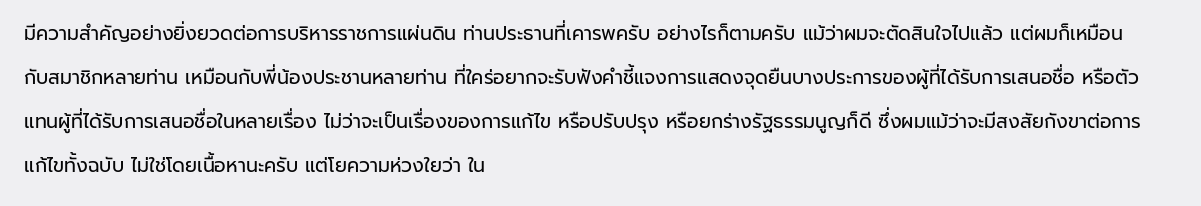มีความสำคัญอย่างยิ่งยวดต่อการบริหารราชการแผ่นดิน ท่านประธานที่เคารพครับ อย่างไรก็ตามครับ แม้ว่าผมจะตัดสินใจไปแล้ว แต่ผมก็เหมือนกับสมาชิกหลายท่าน เหมือนกับพี่น้องประชานหลายท่าน ที่ใคร่อยากจะรับฟังคำชี้แจงการแสดงจุดยืนบางประการของผู้ที่ได้รับการเสนอชื่อ หรือตัวแทนผู้ที่ได้รับการเสนอชื่อในหลายเรื่อง ไม่ว่าจะเป็นเรื่องของการแก้ไข หรือปรับปรุง หรือยกร่างรัฐธรรมนูญก็ดี ซึ่งผมแม้ว่าจะมีสงสัยกังขาต่อการแก้ไขทั้งฉบับ ไม่ใช่โดยเนื้อหานะครับ แต่โยความห่วงใยว่า ใน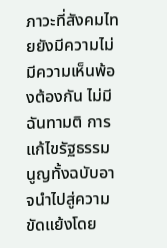ภาวะที่สังคมไทยยังมีความไม่มีความเห็นพ้องต้องกัน ไม่มีฉันทามติ การแก้ไขรัฐธรรมนูญทั้งฉบับอาจนำไปสู่ความขัดแย้งโดย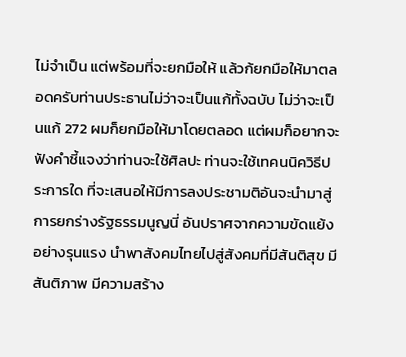ไม่จำเป็น แต่พร้อมที่จะยกมือให้ แล้วก้ยกมือให้มาตลอดครับท่านประธานไม่ว่าจะเป็นแก้ทั้งฉบับ ไม่ว่าจะเป็นแก้ 272 ผมก็ยกมือให้มาโดยตลอด แต่ผมก็อยากจะฟังคำชี้แจงว่าท่านจะใช้ศิลปะ ท่านจะใช้เทคนนิควิธีประการใด ที่จะเสนอให้มีการลงประชามติอันจะนำมาสู่การยกร่างรัฐธรรมนูญนี่ อันปราศจากความขัดแย้งอย่างรุนแรง นำพาสังคมไทยไปสู่สังคมที่มีสันติสุข มีสันติภาพ มีความสร้าง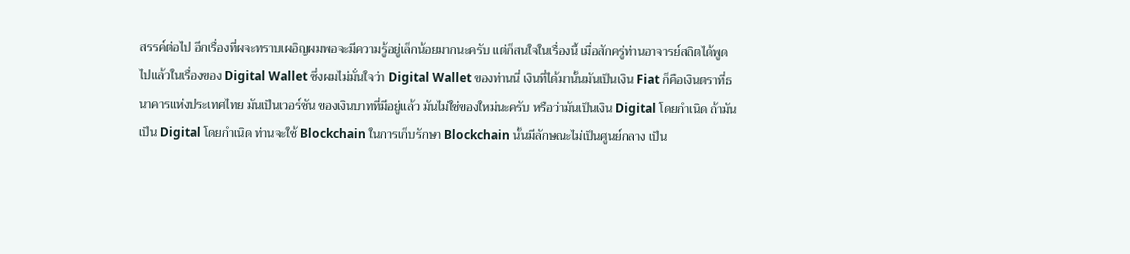สรรค์ต่อไป อีกเรื่องที่ผจะทราบเผอิญผมพอจะมีความรู้อยู่เล็กน้อยมากนะครับ แต่ก็สนใจในเรื่องนี้ เมื่อสักครู่ท่านอาจารย์สถิตได้พูดไปแล้วในเรื่องของ Digital Wallet ซึ่งผมไม่มั่นใจว่า Digital Wallet ของท่านนี่ เงินที่ได้มานั้นมันเป็นเงิน Fiat ก็คือเงินตราที่ธนาคารแห่งประเทศไทย มันเป็นเวอร์ชัน ของเงินบาทที่มีอยู่แล้ว มันไม่ใช่ของใหม่นะครับ หรือว่ามันเป็นเงิน Digital โดยกำเนิด ถ้ามันเป็น Digital โดยกำเนิด ท่านจะใช้ Blockchain ในการเก็บรักษา Blockchain นั้นมีลักษณะไม่เป็นศูนย์กลาง เป็น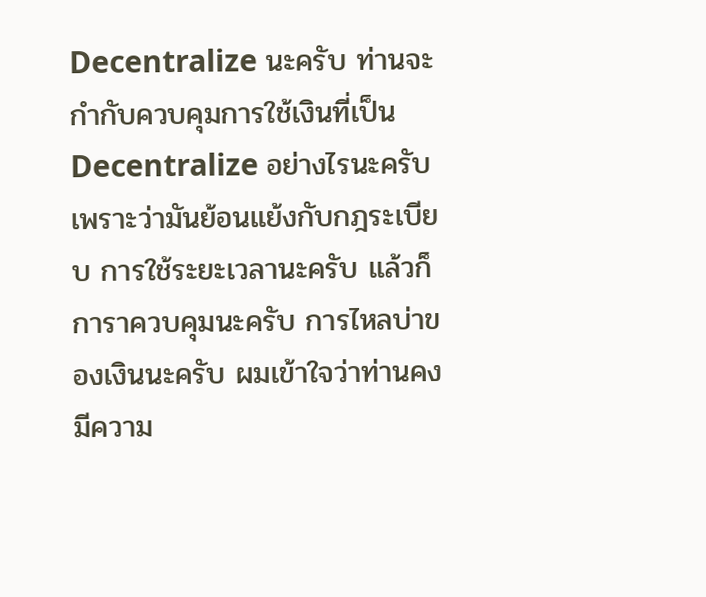Decentralize นะครับ ท่านจะกำกับควบคุมการใช้เงินที่เป็นDecentralize อย่างไรนะครับ เพราะว่ามันย้อนแย้งกับกฎระเบียบ การใช้ระยะเวลานะครับ แล้วก็การาควบคุมนะครับ การไหลบ่าของเงินนะครับ ผมเข้าใจว่าท่านคงมีความ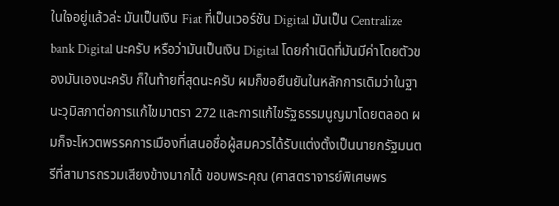ในใจอยู่แล้วล่ะ มันเป็นเงิน Fiat ที่เป็นเวอร์ชัน Digital มันเป็น Centralize bank Digital นะครับ หรือว่ามันเป็นเงิน Digital โดยกำเนิดที่มันมีค่าโดยตัวของมันเองนะครับ ก็ในท้ายที่สุดนะครับ ผมก็ขอยืนยันในหลักการเดิมว่าในฐานะวุมิสภาต่อการแก้ไขมาตรา 272 และการแก้ไขรัฐธรรมนูญมาโดยตลอด ผมก็จะโหวตพรรคการเมืองที่เสนอชื่อผู้สมควรได้รับแต่งตั้งเป็นนายกรัฐมนตรีที่สามารถรวมเสียงข้างมากได้ ขอบพระคุณ (ศาสตราจารย์พิเศษพร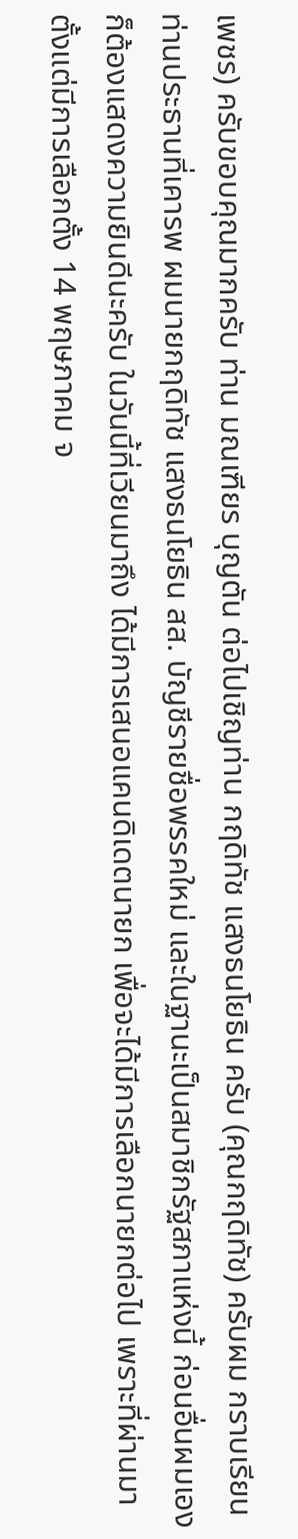เพชร) ครับขอบคุณมากครับ ท่าน มณเฑียร บุญตัน ต่อไปเชิญท่าน กฤดิทัช แสงธนโยธิน ครับ (คุณกฤดิทัช) ครับผม กราบเรียนท่านประธานที่เคารพ ผมนายกฤดิทัช แสงธนโยธิน สส. บัญชีรายชื่อพรรคใหม่ และในฐานะเป็นสมาชิกรัฐสภาแห่งนี้ ก่อนอื่นผมเองก็ต้องแสดงความยินดีนะครับ ในวันนี้ที่เวียนมาถึง ได้มีการเสนอแคนดิเดตนายก เพื่อจะได้มีการเลือกนายกต่อไป เพราะที่ผ่านมาตั้งแต่มีการเลือกตั้ง 14 พฤษภาคม จ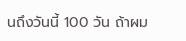นถึงวันนี้ 100 วัน ถ้าผม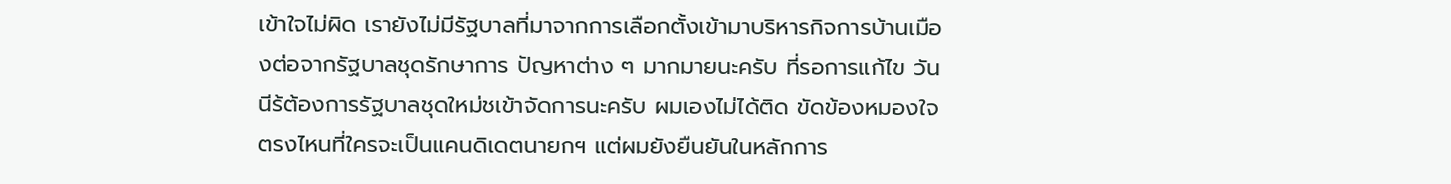เข้าใจไม่ผิด เรายังไม่มีรัฐบาลที่มาจากการเลือกตั้งเข้ามาบริหารกิจการบ้านเมืองต่อจากรัฐบาลชุดรักษาการ ปัญหาต่าง ๆ มากมายนะครับ ที่รอการแก้ไข วันนีร้ต้องการรัฐบาลชุดใหม่ชเข้าจัดการนะครับ ผมเองไม่ได้ติด ขัดข้องหมองใจตรงไหนที่ใครจะเป็นแคนดิเดตนายกฯ แต่ผมยังยืนยันในหลักการ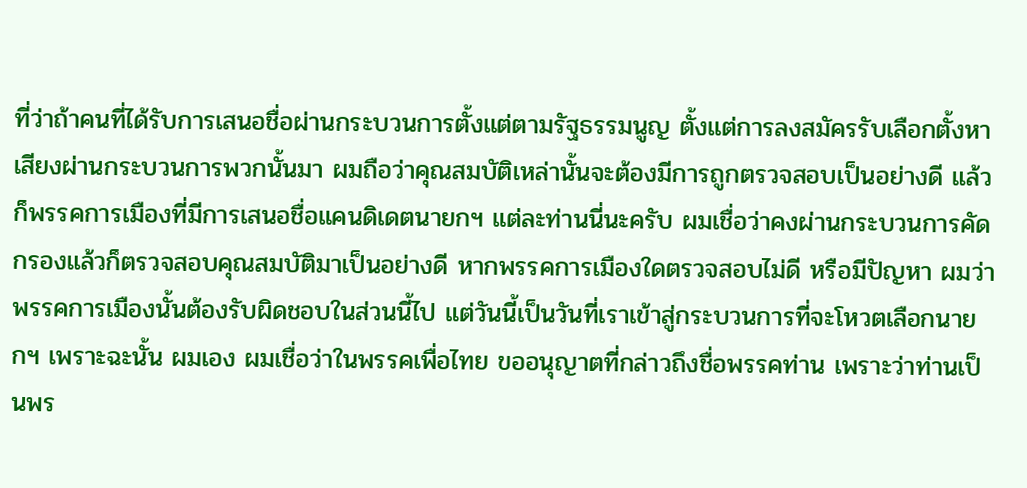ที่ว่าถ้าคนที่ได้รับการเสนอชื่อผ่านกระบวนการตั้งแต่ตามรัฐธรรมนูญ ตั้งแต่การลงสมัครรับเลือกตั้งหาเสียงผ่านกระบวนการพวกนั้นมา ผมถือว่าคุณสมบัติเหล่านั้นจะต้องมีการถูกตรวจสอบเป็นอย่างดี แล้วก็พรรคการเมืองที่มีการเสนอชื่อแคนดิเดตนายกฯ แต่ละท่านนี่นะครับ ผมเชื่อว่าคงผ่านกระบวนการคัดกรองแล้วก็ตรวจสอบคุณสมบัติมาเป็นอย่างดี หากพรรคการเมืองใดตรวจสอบไม่ดี หรือมีปัญหา ผมว่าพรรคการเมืองนั้นต้องรับผิดชอบในส่วนนี้ไป แต่วันนี้เป็นวันที่เราเข้าสู่กระบวนการที่จะโหวตเลือกนายกฯ เพราะฉะนั้น ผมเอง ผมเชื่อว่าในพรรคเพื่อไทย ขออนุญาตที่กล่าวถึงชื่อพรรคท่าน เพราะว่าท่านเป็นพร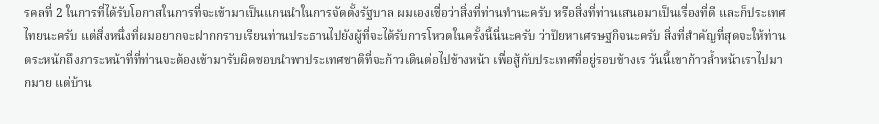รคลที่ 2 ในการที่ได้รับโอกาสในการที่จะเข้ามาเป็นแกนนำในการจัดตั้งรัฐบาล ผมเองเชื่อว่าสิ่งที่ท่านทำนะครับ หรือสิ่งที่ท่านเสนอมาเป็นเรื่องที่ดี และก็ประเทศไทยนะครับ แต่สิ่งหนึ่งที่ผมอยากจะฝากกราบเรียนท่านประธานไปยังผู้ที่จะได้รับการโหวตในครั้งนี้นี่นะครับ ว่าปัยหาเศรษฐกิจนะครับ สิ่งที่สำคัญที่สุดจะให้ท่านตระหนักถึงภาระหน้าที่ที่ท่านจะต้องเข้ามารับผิดชอบนำพาประเทศชาติที่จะก้าวเดินต่อไปข้างหน้า เพื่อสู้กับประเทศที่อยู่รอบข้างเร วันนี้เขาก้าวล้ำหน้าเราไปมากมาย แต่บ้าน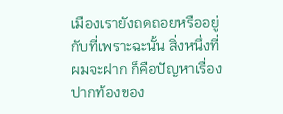เมืองเรายังถดถอยหรืออยู่กับที่เพราะฉะนั้น สิ่งหนึ่งที่ผมจะฝาก ก็คือปัญหาเรื่องปากท้องของ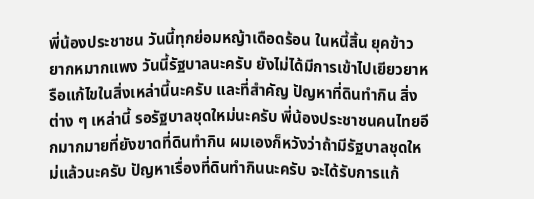พี่น้องประชาชน วันนี้ทุกย่อมหญ้าเดือดร้อน ในหนี้สิ้น ยุคข้าวยากหมากแพง วันนี้รัฐบาลนะครับ ยังไม่ได้มีการเข้าไปเยียวยาหรือแก้ไขในสิ่งเหล่านี้นะครับ และที่สำคัญ ปัญหาที่ดินทำกิน สิ่งต่าง ๆ เหล่านี้ รอรัฐบาลชุดใหม่นะครับ พี่น้องประชาชนคนไทยอีกมากมายที่ยังขาดที่ดินทำกิน ผมเองก็หวังว่าถ้ามีรัฐบาลชุดใหม่แล้วนะครับ ปัญหาเรื่องที่ดินทำกินนะครับ จะได้รับการแก้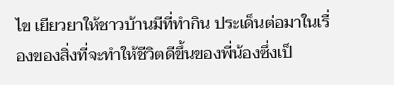ไข เยียวยาให้ชาวบ้านมีที่ทำกิน ประเด็นต่อมาในเรื่องของสิ่งที่จะทำให้ชีวิตดีขึ้นของพี่น้องซึ่งเป็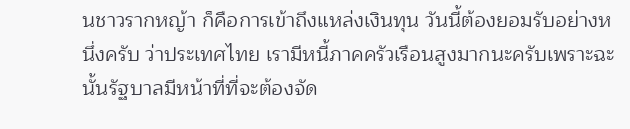นชาวรากหญ้า ก็คือการเข้าถึงแหล่งเงินทุน วันนี้ต้องยอมรับอย่างหนึ่งครับ ว่าประเทศไทย เรามีหนี้ภาคครัวเรือนสูงมากนะครับเพราะฉะนั้นรัฐบาลมีหน้าที่ที่จะต้องจัด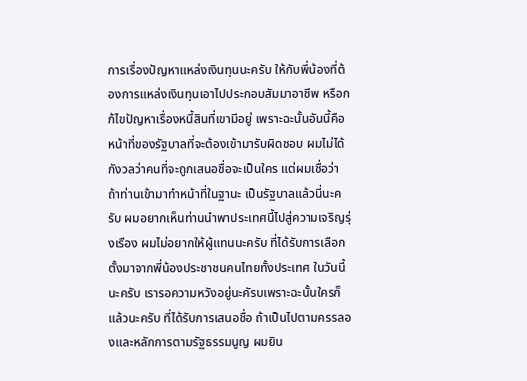การเรื่องปัญหาแหล่งเงินทุนนะครับ ให้กับพี่น้องที่ต้องการแหล่งเงินทุนเอาไปประกอบสัมมาอาชีพ หรือกก้ไขปัญหาเรื่องหนี้สินที่เขามีอยู่ เพราะฉะนั้นอันนี้คือหน้าที่ของรัฐบาลที่จะต้องเข้ามารับผิดชอบ ผมไม่ได้กังวลว่าคนที่จะถูกเสนอชื่อจะเป็นใคร แต่ผมเชื่อว่าถ้าท่านเข้ามาทำหน้าที่ในฐานะ เป็นรัฐบาลแล้วนี่นะครับ ผมอยากเห็นท่านนำพาประเทศนี้ไปสู่ความเจริญรุ่งเรือง ผมไม่อยากให้ผู้แทนนะครับ ที่ได้รับการเลือกตั้งมาจากพี่น้องประชาชนคนไทยทั้งประเทศ ในวันนี้นะครับ เรารอความหวังอยู่นะคัรบเพราะฉะนั้นใครก็แล้วนะครับ ที่ได้รับการเสนอชื่อ ถ้าเป็นไปตามครรลองและหลักการตามรัฐธรรมนูญ ผมยิน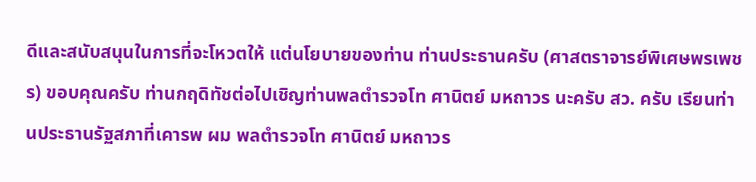ดีและสนับสนุนในการที่จะโหวตให้ แต่นโยบายของท่าน ท่านประธานครับ (ศาสตราจารย์พิเศษพรเพชร) ขอบคุณครับ ท่านกฤดิทัชต่อไปเชิญท่านพลตำรวจโท ศานิตย์ มหถาวร นะครับ สว. ครับ เรียนท่านประธานรัฐสภาที่เคารพ ผม พลตำรวจโท ศานิตย์ มหถาวร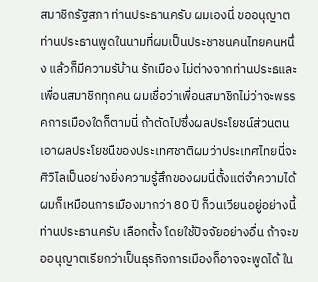สมาชิกรัฐสภา ท่านประธานครับ ผมเองนี่ ขออนุญาตท่านประธานพูดในนามที่ผมเป็นประชาชนคนไทยคนหนึ่ง แล้วก็มีความรับ้าน รักเมือง ไม่ต่างจากท่านประธและเพื่อนสมาชิกทุกคน ผมเชื่อว่าเพื่อนสมาชิกไม่ว่าจะพรรคการเมืองใดก็ตามนี่ ถ้าตัดไปซึ่งผลประโยชน์ส่วนตน เอาผลประโยชนืของประเทศชาติผมว่าประเทศไทยนี่จะ ศิวิไลเป็นอย่างยิ่งความรู้สึกของผมนี่ตั้งแต่จำความได้ ผมก็เหมือนการเมืองมากว่า 80 ปี ก็วนเวียนอยู่อย่างนี้ท่านประธานครับ เลือกตั้ง โดยใช้ปัจจัยอย่างอื่น ถ้าจะขออนุญาตเรียกว่าเป็นธุรกิจการเมืองก็อาจจะพูดได้ ใน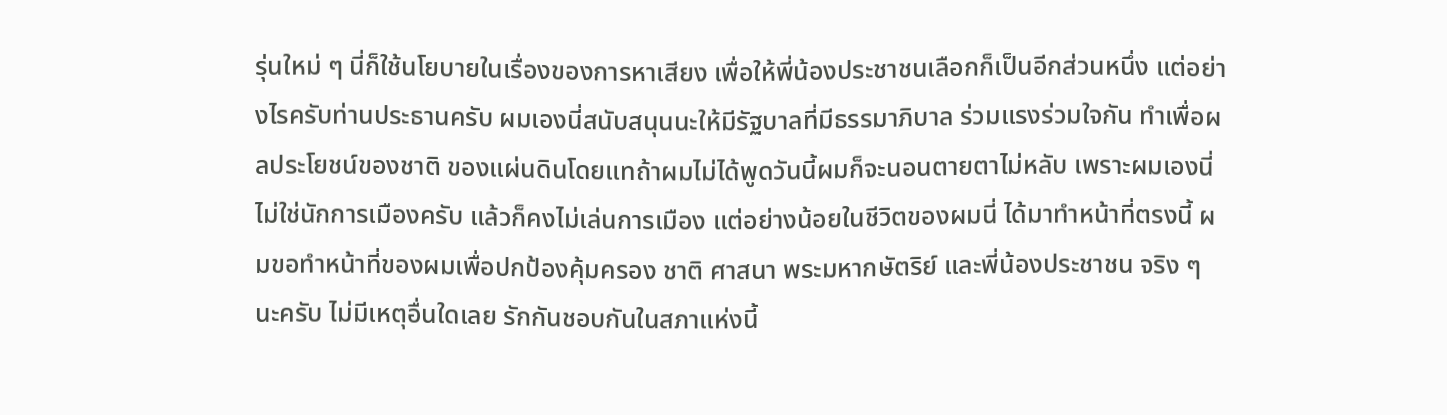รุ่นใหม่ ๆ นี่ก็ใช้นโยบายในเรื่องของการหาเสียง เพื่อให้พี่น้องประชาชนเลือกก็เป็นอีกส่วนหนึ่ง แต่อย่างไรครับท่านประธานครับ ผมเองนี่สนับสนุนนะให้มีรัฐบาลที่มีธรรมาภิบาล ร่วมแรงร่วมใจกัน ทำเพื่อผลประโยชน์ของชาติ ของแผ่นดินโดยแทถ้าผมไม่ได้พูดวันนี้ผมก็จะนอนตายตาไม่หลับ เพราะผมเองนี่ ไม่ใช่นักการเมืองครับ แล้วก็คงไม่เล่นการเมือง แต่อย่างน้อยในชีวิตของผมนี่ ได้มาทำหน้าที่ตรงนี้ ผมขอทำหน้าที่ของผมเพื่อปกป้องคุ้มครอง ชาติ ศาสนา พระมหากษัตริย์ และพี่น้องประชาชน จริง ๆ นะครับ ไม่มีเหตุอื่นใดเลย รักกันชอบกันในสภาแห่งนี้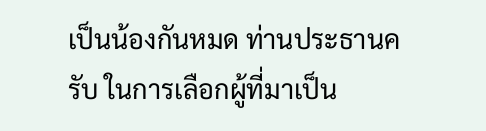เป็นน้องกันหมด ท่านประธานครับ ในการเลือกผู้ที่มาเป็น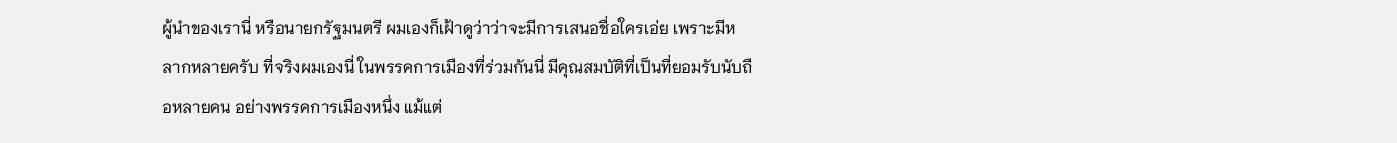ผู้นำของเรานี่ หรือนายกรัฐมนตรี ผมเองก็เฝ้าดูว่าว่าจะมีการเสนอชื่อใครเอ่ย เพราะมีหลากหลายครับ ที่จริงผมเองนี่ ในพรรคการเมืองที่ร่วมกันนี่ มีคุณสมบัติที่เป็นที่ยอมรับนับถือหลายคน อย่างพรรคการเมืองหนึ่ง แม้แต่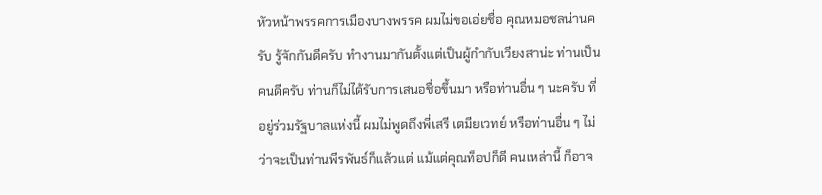หัวหน้าพรรคการเมืองบางพรรค ผมไม่ขอเอ่ยชื่อ คุณหมอชลน่านครับ รู้จักกันดีครับ ทำงานมากันตั้งแต่เป็นผู้กำกับเวียงสาน่ะ ท่านเป็นคนดีครับ ท่านก็ไม่ได้รับการเสนอชื่อขึ้นมา หรือท่านอื่น ๆ นะครับ ที่อยู่ร่วมรัฐบาลแห่งนี้ ผมไม่พูดถึงพี่เสรี เตมียเวทย์ หรือท่านอื่น ๆ ไม่ว่าจะเป็นท่านพีรพันธ์ก็แล้วแต่ แม้แต่คุณท็อปก็ดี คนเหล่านี้ ก็อาจ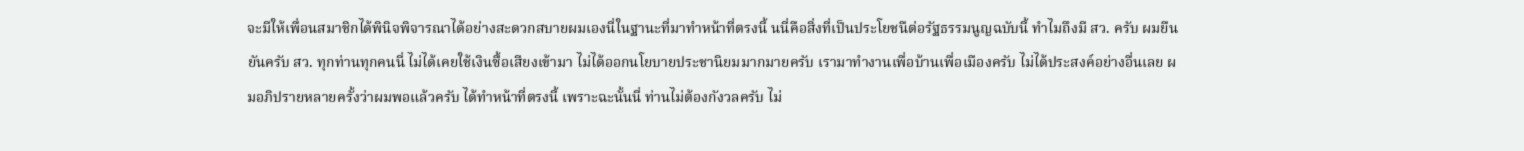จะมีให้เพื่อนสมาชิกได้พินิจพิจารณาได้อย่างสะดวกสบายผมเองนี่ในฐานะที่มาทำหน้าที่ตรงนี้ นนี่คือสิ่งที่เป็นประโยชนืต่อรัฐธรรมนูญฉบับนี้ ทำไมถึงมี สว. ครับ ผมยืนยันครับ สว. ทุกท่านทุกคนนี่ ไม่ได้เคยใช้เงินซื้อเสียงเข้ามา ไม่ได้ออกนโยบายประชานิยมมากมายครับ เรามาทำงานเพื่อบ้านเพื่อเมืองครับ ไม่ได้ประสงค์อย่างอื่นเลย ผมอภิปรายหลายครั้งว่าผมพอแล้วครับ ได้ทำหน้าที่ตรงนี้ เพราะฉะนั้นนี่ ท่านไม่ต้องกังวลครับ ไม่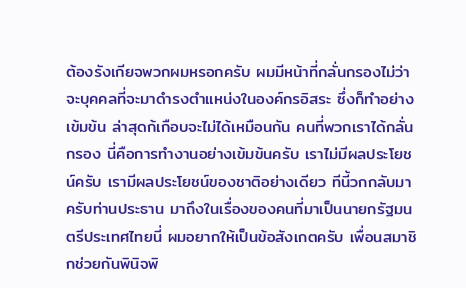ต้องรังเกียจพวกผมหรอกครับ ผมมีหน้าที่กลั่นกรองไม่ว่าจะบุคคลที่จะมาดำรงตำแหน่งในองค์กรอิสระ ซึ่งก็ทำอย่างเข้มข้น ล่าสุดก้เกือบจะไม่ได้เหมือนกัน คนที่พวกเราได้กลั่นกรอง นี่คือการทำงานอย่างเข้มข้นครับ เราไม่มีผลประโยชน์ครับ เรามีผลประโยชน์ของชาติอย่างเดียว ทีนี้วกกลับมาครับท่านประธาน มาถึงในเรื่องของคนที่มาเป็นนายกรัฐมนตรีประเทศไทยนี่ ผมอยากให้เป็นข้อสังเกตครับ เพื่อนสมาชิกช่วยกันพินิจพิ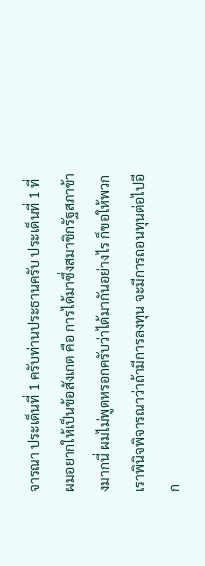จารณา ประเด็นที่ 1 ครับท่านประธานครับ ประเด็นที่ 1 ที่ผมอยากให้เป็นข้อสังเกต คือ การได้มาซึ่งสมาชิกรัฐสภาข้างมากนี่ ผมไม่พูดหรอกครับว่าได้มากันอย่างไร ก็ขอให้พวกเราพินิจพิจารณาว่าถ้ามีการลงทุน จะมีการถอนทุนต่อไปอีก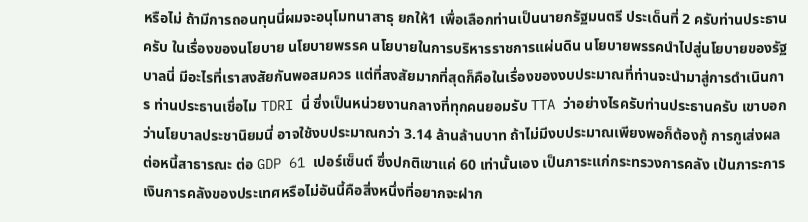หรือไม่ ถ้ามีการถอนทุนนี่ผมจะอนุโมทนาสาธุ ยกให้1 เพื่อเลือกท่านเป็นนายกรัฐมนตรี ประเด็นที่ 2 ครับท่านประธานครับ ในเรื่องของนโยบาย นโยบายพรรค นโยบายในการบริหารราชการแผ่นดิน นโยบายพรรคนำไปสู่นโยบายของรัฐบาลนี่ มีอะไรที่เราสงสัยกันพอสมควร แต่ที่สงสัยมากที่สุดก็คือในเรื่องของงบประมาณที่ท่านจะนำมาสู่การดำเนินการ ท่านประธานเชื่อไม TDRI นี่ ซึ่งเป็นหน่วยงานกลางที่ทุกคนยอมรับ TTA ว่าอย่างไรครับท่านประธานครับ เขาบอกว่านโยบาลประชานิยมนี่ อาจใช้งบประมาณกว่า 3.14 ล้านล้านบาท ถ้าไม่มีงบประมาณเพียงพอก็ต้องกู้ การกูเส่งผลต่อหนี้สาธารณะ ต่อ GDP 61 เปอร์เซ็นต์ ซึ่งปกติเขาแค่ 60 เท่านั้นเอง เป็นภาระแก่กระทรวงการคลัง เป้นภาระการเงินการคลังของประเทศหรือไม่อันนี้คือสิ่งหนึ่งที่อยากจะฝาก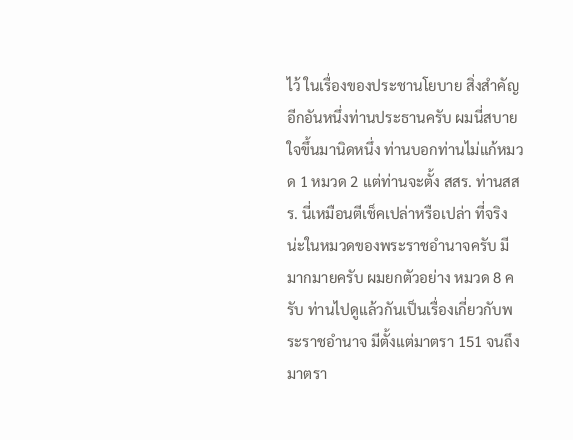ไว้ ในเรื่องของประชานโยบาย สิ่งสำคัญอีกอันหนึ่งท่านประธานครับ ผมนี่สบายใจขึ้นมานิดหนึ่ง ท่านบอกท่านไม่แก้หมวด 1 หมวด 2 แต่ท่านจะตั้ง สสร. ท่านสสร. นี่เหมือนตีเช็คเปล่าหรือเปล่า ที่จริงน่ะในหมวดของพระราชอำนาจครับ มีมากมายครับ ผมยกตัวอย่าง หมวด 8 ครับ ท่านไปดูแล้วกันเป็นเรื่องเกี่ยวกับพระราชอำนาจ มีตั้งแต่มาตรา 151 จนถึงมาตรา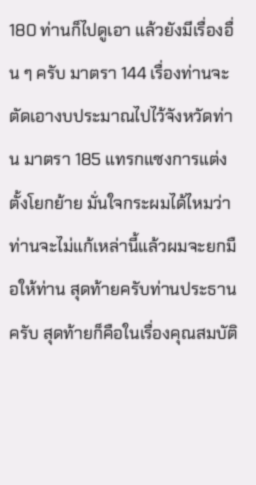180 ท่านก็ไปดูเอา แล้วยังมีเรื่องอื่น ๆ ครับ มาตรา 144 เรื่องท่านจะตัดเอางบประมาณไปไว้จังหวัดท่าน มาตรา 185 แทรกแซงการแต่งตั้งโยกย้าย มั่นใจกระผมได้ไหมว่าท่านจะไม่แก้เหล่านี้แล้วผมจะยกมือให้ท่าน สุดท้ายครับท่านประธานครับ สุดท้ายก็คือในเรื่องคุณสมบัติ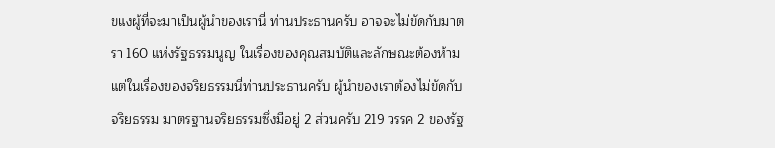ขแงผู้ที่จะมาเป็นผู้นำของเรานี่ ท่านประธานครับ อาจจะไม่ขัดกับมาตรา 160 แห่งรัฐธรรมนูญ ในเรื่องของคุณสมบัติและลักษณะต้องห้าม แต่ในเรื่องของจริยธรรมนี่ท่านประธานครับ ผู้นำของเราต้องไม่ขัดกับจริยธรรม มาตรฐานจริยธรรมซึ่งมีอยู่ 2 ส่วนครับ 219 วรรค 2 ของรัฐ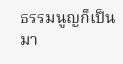ธรรมนูญก็เป็นมา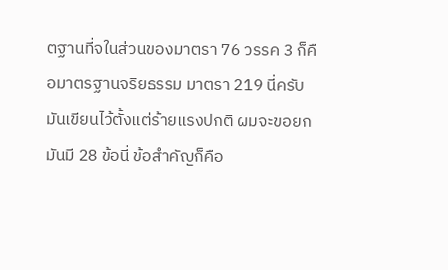ตฐานที่จในส่วนของมาตรา 76 วรรค 3 ก็คือมาตรฐานจริยธรรม มาตรา 219 นี่ครับ มันเขียนไว้ตั้งแต่ร้ายแรงปกติ ผมจะขอยกมันมี 28 ข้อนี่ ข้อสำคัญก็คือ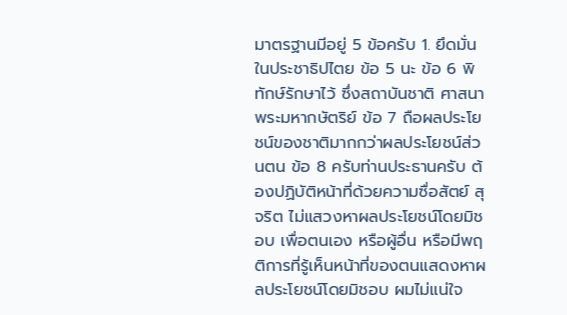มาตรฐานมีอยู่ 5 ข้อครับ 1. ยึดมั่นในประชาธิปไตย ข้อ 5 นะ ข้อ 6 พิทักษ์รักษาไว้ ซึ่งสถาบันชาติ ศาสนา พระมหากษัตริย์ ข้อ 7 ถือผลประโยชน์ของชาติมากกว่าผลประโยชน์ส่วนตน ข้อ 8 ครับท่านประธานครับ ต้องปฏิบัติหน้าที่ด้วยความซื่อสัตย์ สุจริต ไม่แสวงหาผลประโยชน์โดยมิชอบ เพื่อตนเอง หรือผู้อื่น หรือมีพฤติการที่รู้เห็นหน้าที่ของตนแสดงหาผลประโยชน์โดยมิชอบ ผมไม่แน่ใจ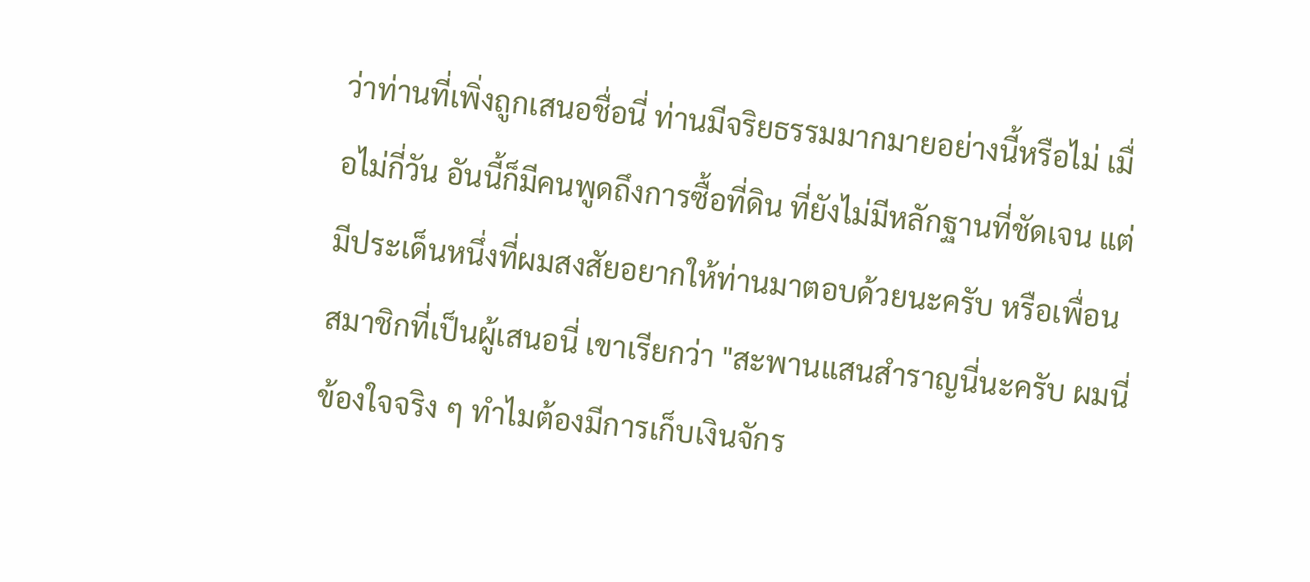ว่าท่านที่เพิ่งถูกเสนอชื่อนี่ ท่านมีจริยธรรมมากมายอย่างนี้หรือไม่ เมื่อไม่กี่วัน อันนี้ก็มีคนพูดถึงการซื้อที่ดิน ที่ยังไม่มีหลักฐานที่ชัดเจน แต่มีประเด็นหนึ่งที่ผมสงสัยอยากให้ท่านมาตอบด้วยนะครับ หรือเพื่อนสมาชิกที่เป็นผู้เสนอนี่ เขาเรียกว่า "สะพานแสนสำราญนี่นะครับ ผมนี่ข้องใจจริง ๆ ทำไมต้องมีการเก็บเงินจักร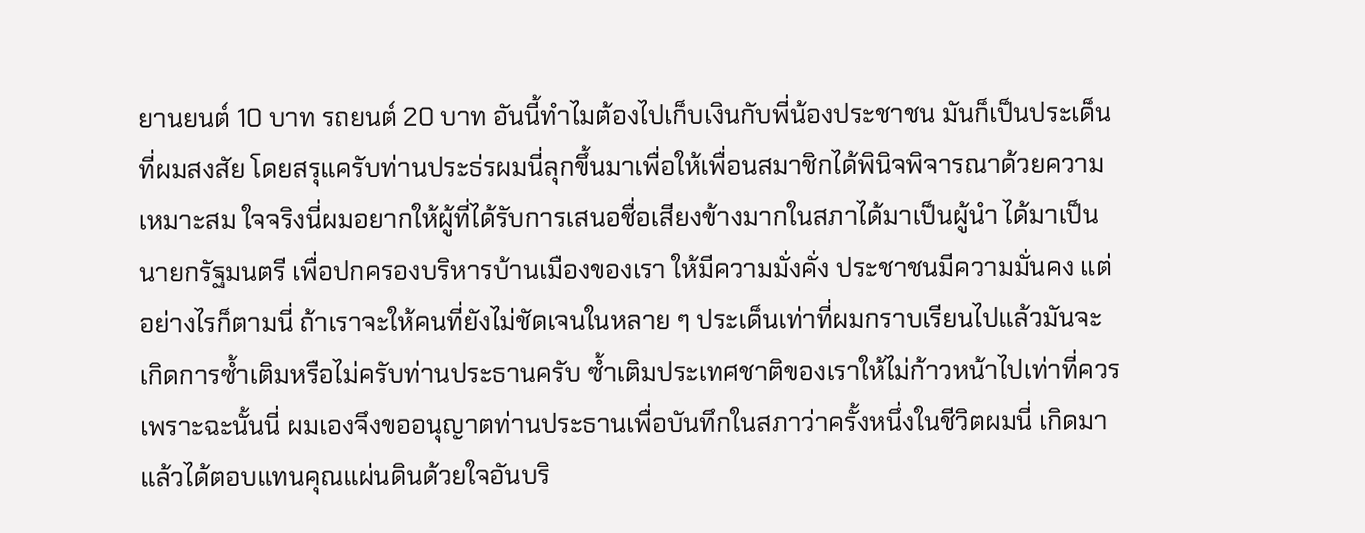ยานยนต์ 10 บาท รถยนต์ 20 บาท อันนี้ทำไมต้องไปเก็บเงินกับพี่น้องประชาชน มันก็เป็นประเด็นที่ผมสงสัย โดยสรุแครับท่านประธ่รผมนี่ลุกขึ้นมาเพื่อให้เพื่อนสมาชิกได้พินิจพิจารณาด้วยความเหมาะสม ใจจริงนี่ผมอยากให้ผู้ที่ได้รับการเสนอชื่อเสียงข้างมากในสภาได้มาเป็นผู้นำ ได้มาเป็นนายกรัฐมนตรี เพื่อปกครองบริหารบ้านเมืองของเรา ให้มีความมั่งคั่ง ประชาชนมีความมั่นคง แต่อย่างไรก็ตามนี่ ถ้าเราจะให้คนที่ยังไม่ชัดเจนในหลาย ๆ ประเด็นเท่าที่ผมกราบเรียนไปแล้วมันจะเกิดการซ้ำเติมหรือไม่ครับท่านประธานครับ ซ้ำเติมประเทศชาติของเราให้ไม่ก้าวหน้าไปเท่าที่ควร เพราะฉะนั้นนี่ ผมเองจึงขออนุญาตท่านประธานเพื่อบันทึกในสภาว่าครั้งหนึ่งในชีวิตผมนี่ เกิดมาแล้วได้ตอบแทนคุณแผ่นดินด้วยใจอันบริ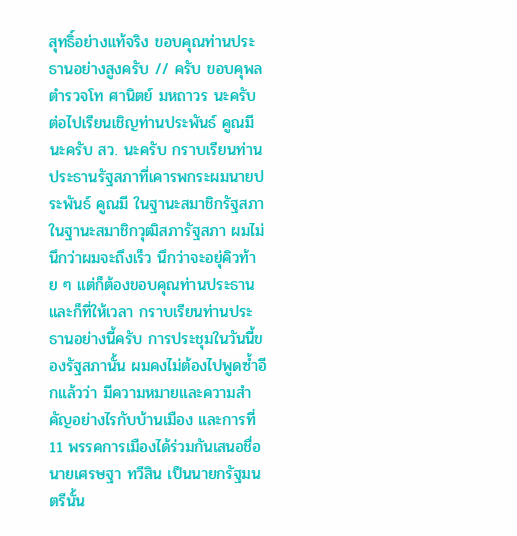สุทธิ์อย่างแท้จริง ขอบคุณท่านประธานอย่างสูงครับ // ครับ ขอบคุพลตำรวจโท ศานิตย์ มหถาวร นะครับ ต่อไปเรียนเชิญท่านประพันธ์ คูณมีนะครับ สว. นะครับ กราบเรียนท่านประธานรัฐสภาที่เคารพกระผมนายประพันธ์ คูณมี ในฐานะสมาชิกรัฐสภา ในฐานะสมาชิกวุฒิสภารัฐสภา ผมไม่นึกว่าผมจะถึงเร็ว นึกว่าจะอยุ่คิวท้าย ๆ แต่ก็ต้องขอบคุณท่านประธาน และก็ที่ให้เวลา กราบเรียนท่านประธานอย่างนี้ครับ การประชุมในวันนี้ของรัฐสภานั้น ผมคงไม่ต้องไปพูดซ้ำอีกแล้วว่า มีความหมายและความสำคัญอย่างไรกับบ้านเมือง และการที่ 11 พรรคการเมืองได้ร่วมกันเสนอชื่อนายเศรษฐา ทวีสิน เป็นนายกรัฐมนตรีนั้น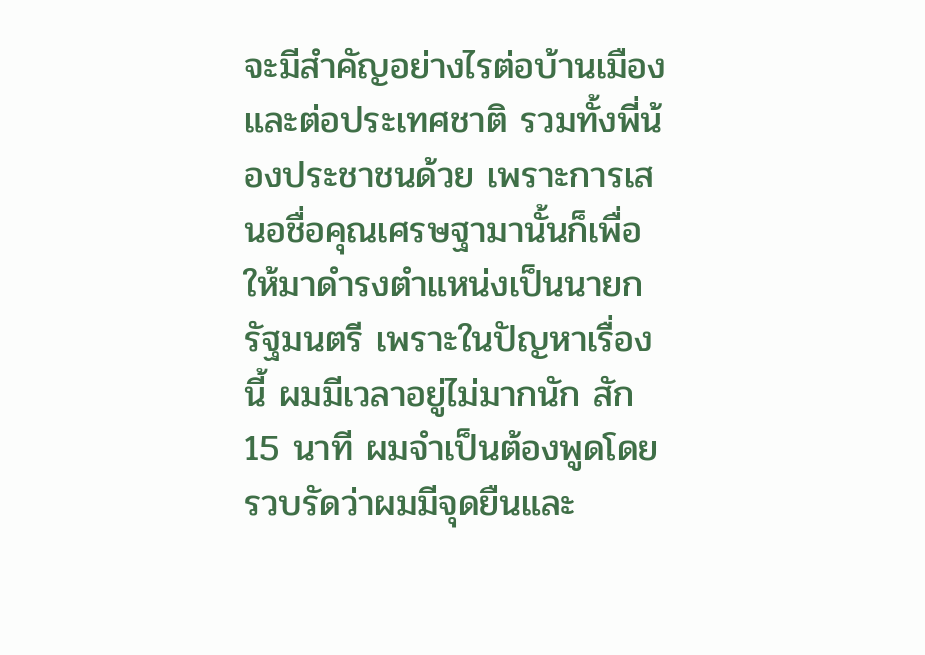จะมีสำคัญอย่างไรต่อบ้านเมืองและต่อประเทศชาติ รวมทั้งพี่น้องประชาชนด้วย เพราะการเสนอชื่อคุณเศรษฐามานั้นก็เพื่อให้มาดำรงตำแหน่งเป็นนายกรัฐมนตรี เพราะในปัญหาเรื่องนี้ ผมมีเวลาอยู่ไม่มากนัก สัก 15 นาที ผมจำเป็นต้องพูดโดยรวบรัดว่าผมมีจุดยืนและ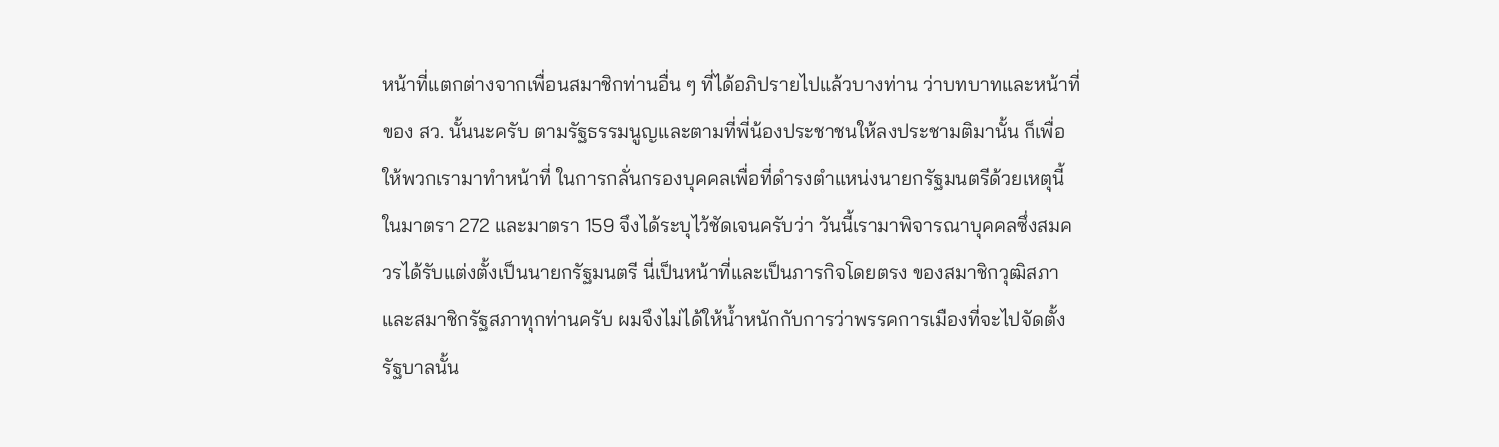หน้าที่แตกต่างจากเพื่อนสมาชิกท่านอื่น ๆ ที่ได้อภิปรายไปแล้วบางท่าน ว่าบทบาทและหน้าที่ของ สว. นั้นนะครับ ตามรัฐธรรมนูญและตามที่พี่น้องประชาชนให้ลงประชามติมานั้น ก็เพื่อให้พวกเรามาทำหน้าที่ ในการกลั่นกรองบุคคลเพื่อที่ดำรงตำแหน่งนายกรัฐมนตรีด้วยเหตุนี้ในมาตรา 272 และมาตรา 159 จึงได้ระบุไว้ชัดเจนครับว่า วันนี้เรามาพิจารณาบุคคลซึ่งสมควรได้รับแต่งตั้งเป็นนายกรัฐมนตรี นี่เป็นหน้าที่และเป็นภารกิจโดยตรง ของสมาชิกวุฒิสภาและสมาชิกรัฐสภาทุกท่านครับ ผมจึงไม่ได้ให้น้ำหนักกับการว่าพรรคการเมืองที่จะไปจัดตั้งรัฐบาลนั้น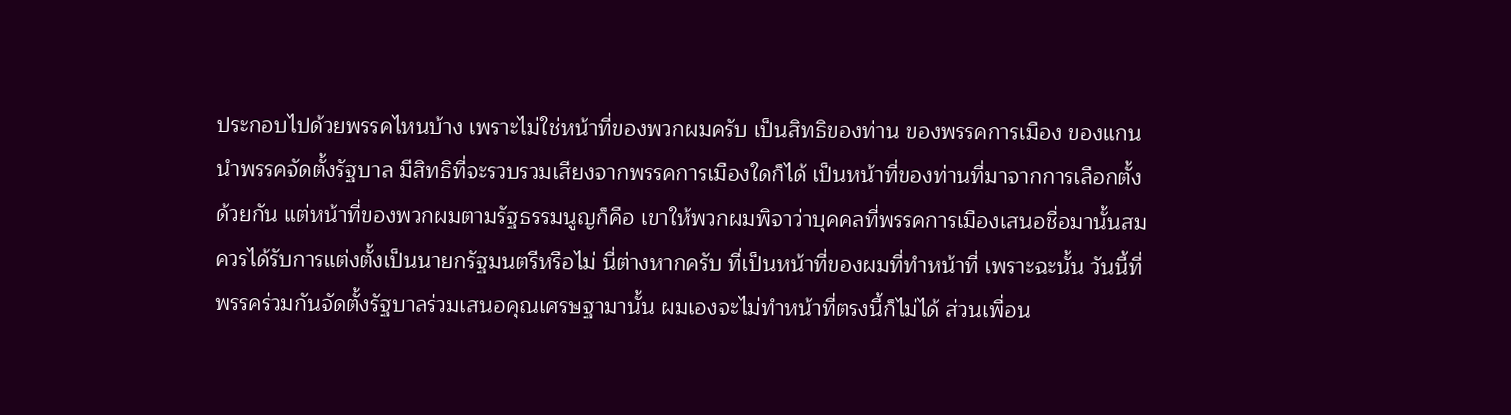ประกอบไปด้วยพรรคไหนบ้าง เพราะไม่ใช่หน้าที่ของพวกผมครับ เป็นสิทธิของท่าน ของพรรคการเมือง ของแกนนำพรรคจัดตั้งรัฐบาล มีสิทธิที่จะรวบรวมเสียงจากพรรคการเมืองใดก็ได้ เป็นหน้าที่ของท่านที่มาจากการเลือกตั้งด้วยกัน แต่หน้าที่ของพวกผมตามรัฐธรรมนูญก็คือ เขาให้พวกผมพิจาว่าบุคคลที่พรรคการเมืองเสนอชื่อมานั้นสมควรได้รับการแต่งตั้งเป็นนายกรัฐมนตรีหรือไม่ นี่ต่างหากครับ ที่เป็นหน้าที่ของผมที่ทำหน้าที่ เพราะฉะนั้น วันนี้ที่พรรคร่วมกันจัดตั้งรัฐบาลร่วมเสนอคุณเศรษฐามานั้น ผมเองจะไม่ทำหน้าที่ตรงนี้ก็ไม่ได้ ส่วนเพื่อน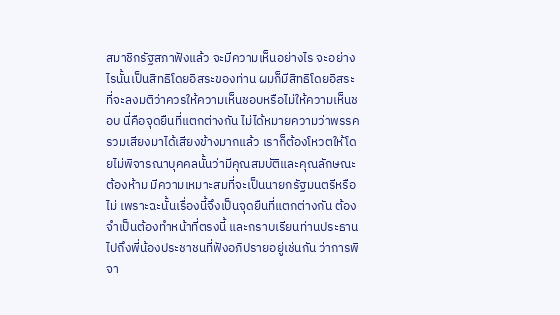สมาชิกรัฐสภาฟังแล้ว จะมีความเห็นอย่างไร จะอย่างไรนั้นเป็นสิทธิโดยอิสระของท่าน ผมก็มีสิทธิโดยอิสระที่จะลงมติว่าควรให้ความเห็นชอบหรือไม่ให้ความเห็นชอบ นี่คือจุดยืนที่แตกต่างกัน ไม่ได้หมายความว่าพรรครวมเสียงมาได้เสียงข้างมากแล้ว เราก็ต้องโหวตให้โดยไม่พิจารณาบุคคลนั้นว่ามีคุณสมบัติและคุณลักษณะต้องห้าม มีความเหมาะสมที่จะเป็นนายกรัฐมนตรีหรือไม่ เพราะฉะนั้นเรื่องนี้จึงเป็นจุดยืนที่แตกต่างกัน ต้องจำเป็นต้องทำหน้าที่ตรงนี้ และกราบเรียนท่านประธานไปถึงพี่น้องประชาชนที่ฟังอภิปรายอยู่เช่นกัน ว่าการพิจา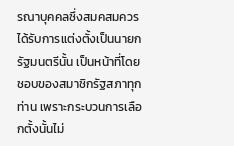รณาบุคคลซึ่งสมคสมควรได้รับการแต่งตั้งเป็นนายกรัฐมนตรีนั้น เป็นหน้าที่โดยชอบของสมาชิกรัฐสภาทุกท่าน เพราะกระบวนการเลือกตั้งนั้นไม่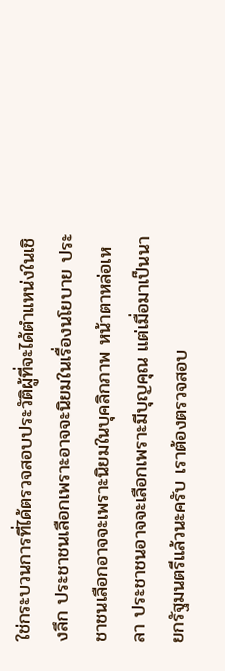ใช่กระบวนการที่ได้ตรวจสอบประวัติผู้ที่จะได้ตำแหน่งในเชิงลึก ประชาชนเลือกเพราะอาจจะนิยมในเรื่องนโยบาย ประชาชนเลือกอาจจะเพราะนิยมในบุคลิกภาพ หน้าตาหล่อเหลา ประชาชนอาจจะเลือกเพราะมีบุญคุณ แต่เมื่อมาเป็นนายกรัฐมนตรีแล้วนะครับ เราต้องตรวจสอบ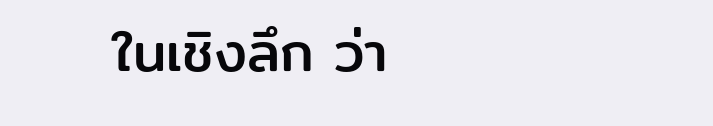ในเชิงลึก ว่า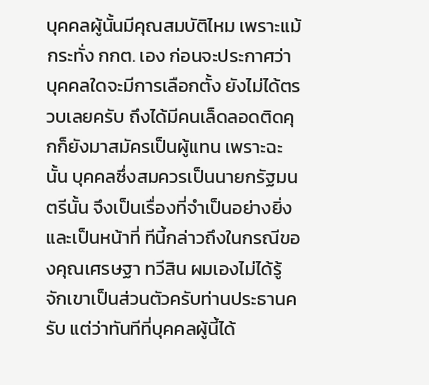บุคคลผู้นั้นมีคุณสมบัติไหม เพราะแม้กระทั่ง กกต. เอง ก่อนจะประกาศว่าบุคคลใดจะมีการเลือกตั้ง ยังไม่ได้ตรวบเลยครับ ถึงได้มีคนเล็ดลอดติดคุกก็ยังมาสมัครเป็นผู้แทน เพราะฉะนั้น บุคคลซึ่งสมควรเป็นนายกรัฐมนตรีนั้น จึงเป็นเรื่องที่จำเป็นอย่างยิ่ง และเป็นหน้าที่ ทีนี้กล่าวถึงในกรณีของคุณเศรษฐา ทวีสิน ผมเองไม่ได้รู้จักเขาเป็นส่วนตัวครับท่านประธานครับ แต่ว่าทันทีที่บุคคลผู้นี้ได้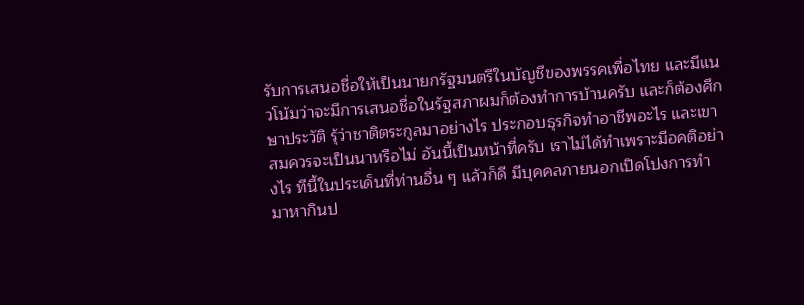รับการเสนอชื่อให้เป็นนายกรัฐมนตรีในบัญชีของพรรคเพื่อไทย และมีแนวโน้มว่าจะมีการเสนอชื่อในรัฐสภาผมก็ต้องทำการบ้านครับ และก็ต้องศึกษาประวัติ รุ้ว่าชาติตระกูลมาอย่างไร ประกอบธุรกิจทำอาชีพอะไร และเขาสมควรจะเป็นนาหรือไม่ อันนี้เป็นหน้าที่ครับ เราไม่ได้ทำเพราะมีอคติอย่างไร ทีนี้ในประเด็นที่ท่านอื่น ๆ แล้วก็ดี มีบุคคลภายนอกเปิดโปงการทำมาหากินป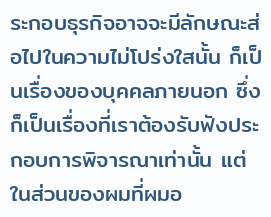ระกอบธุรกิจอาจจะมีลักษณะส่อไปในความไม่โปร่งใสนั้น ก็เป็นเรื่องของบุคคลภายนอก ซึ่งก็เป็นเรื่องที่เราต้องรับฟังประกอบการพิจารณาเท่านั้น แต่ในส่วนของผมที่ผมอ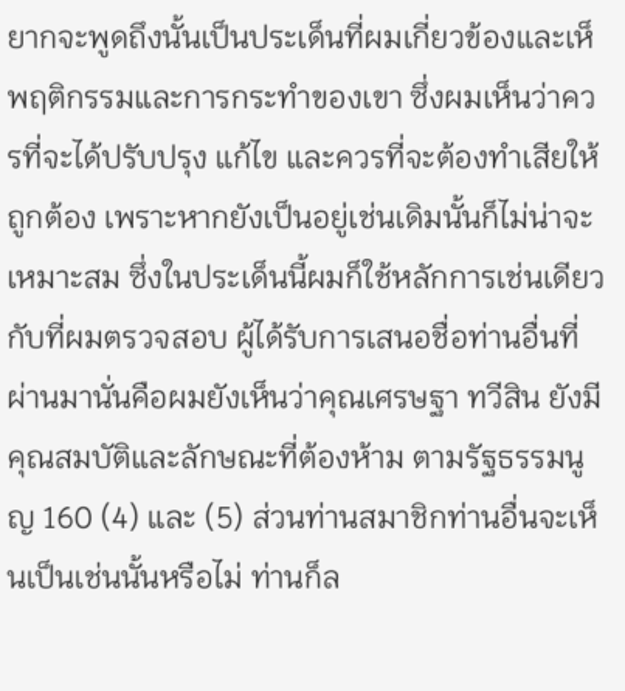ยากจะพูดถึงนั้นเป็นประเด็นที่ผมเกี่ยวข้องและเห็พฤติกรรมและการกระทำของเขา ซึ่งผมเห็นว่าควรที่จะได้ปรับปรุง แก้ไข และควรที่จะต้องทำเสียให้ถูกต้อง เพราะหากยังเป็นอยู่เช่นเดิมนั้นก็ไม่น่าจะเหมาะสม ซึ่งในประเด็นนี้ผมก็ใช้หลักการเช่นเดียวกับที่ผมตรวจสอบ ผู้ได้รับการเสนอชื่อท่านอื่นที่ผ่านมานั่นคือผมยังเห็นว่าคุณเศรษฐา ทวีสิน ยังมีคุณสมบัติและลักษณะที่ต้องห้าม ตามรัฐธรรมนูญ 160 (4) และ (5) ส่วนท่านสมาชิกท่านอื่นจะเห็นเป็นเช่นนั้นหรือไม่ ท่านก็ล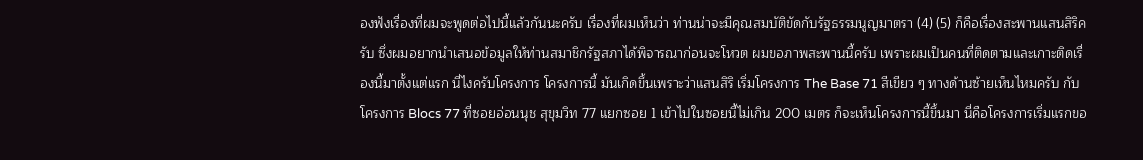องฟังเรื่องที่ผมจะพูดต่อไปนี้แล้วกันนะครับ เรื่องที่ผมเห็นว่า ท่านน่าจะมีคุณสมบัติขัดกับรัฐธรรมนูญมาตรา (4) (5) ก็คือเรื่องสะพานแสนสิริครับ ซึ่งผมอยากนำเสนอข้อมูลให้ท่านสมาชิกรัฐสภาได้พิจารณาก่อนจะโหวต ผมขอภาพสะพานนี้ครับ เพราะผมเป็นคนที่ติดตามและเกาะติดเรื่องนี้มาตั้งแต่แรก นี่ไงครับโครงการ โครงการนี้ มันเกิดขึ้นเพราะว่าแสนสิริ เริ่มโครงการ The Base 71 สีเขียว ๆ ทางด้านซ้ายเห็นไหมครับ กับโครงการ Blocs 77 ที่ซอยอ่อนนุช สุขุมวิท 77 แยกซอย 1 เข้าไปในซอยนี้ไม่เกิน 200 เมตร ก็จะเห็นโครงการนี้ขึ้นมา นี่คือโครงการเริ่มแรกขอ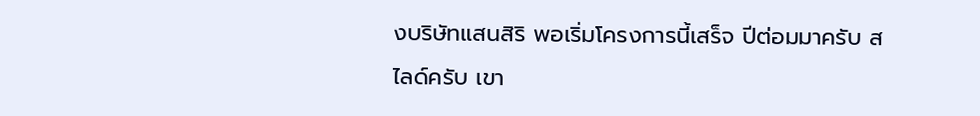งบริษัทแสนสิริ พอเริ่มโครงการนี้เสร็จ ปีต่อมมาครับ สไลด์ครับ เขา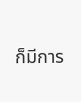ก็มีการ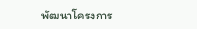พัฒนาโครงการ